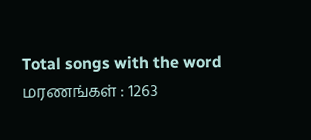Total songs with the word மரணங்கள் : 1263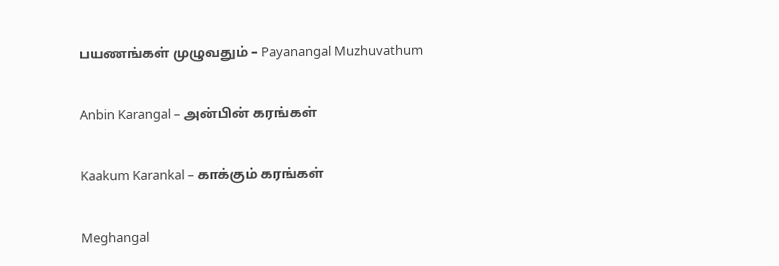பயணங்கள் முழுவதும் – Payanangal Muzhuvathum

Anbin Karangal – அன்பின் கரங்கள்

Kaakum Karankal – காக்கும் கரங்கள்

Meghangal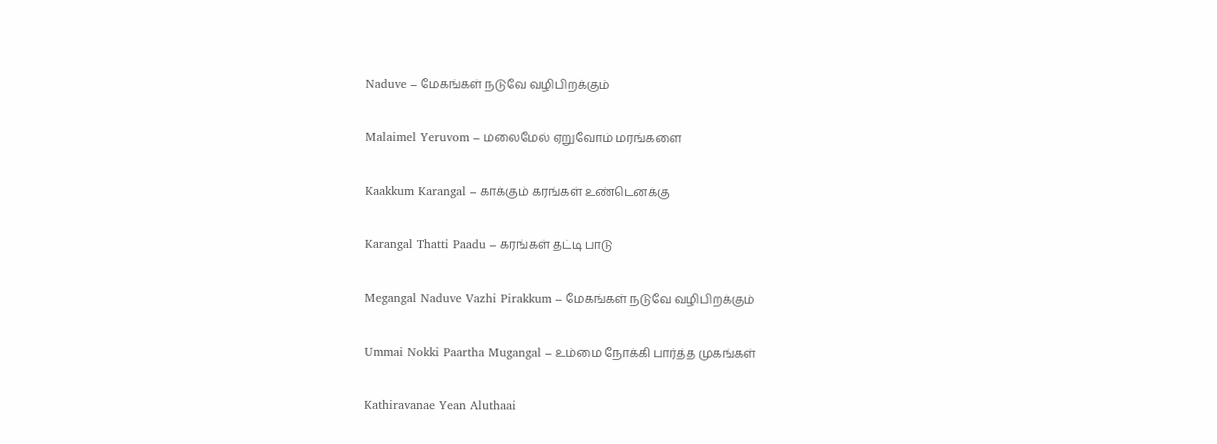Naduve – மேகங்கள் நடுவே வழிபிறக்கும்

Malaimel Yeruvom – மலைமேல் ஏறுவோம் மரங்களை

Kaakkum Karangal – காக்கும் கரங்கள் உண்டெனக்கு

Karangal Thatti Paadu – கரங்கள் தட்டி பாடு

Megangal Naduve Vazhi Pirakkum – மேகங்கள் நடுவே வழிபிறக்கும்

Ummai Nokki Paartha Mugangal – உம்மை நோக்கி பார்த்த முகங்கள்

Kathiravanae Yean Aluthaai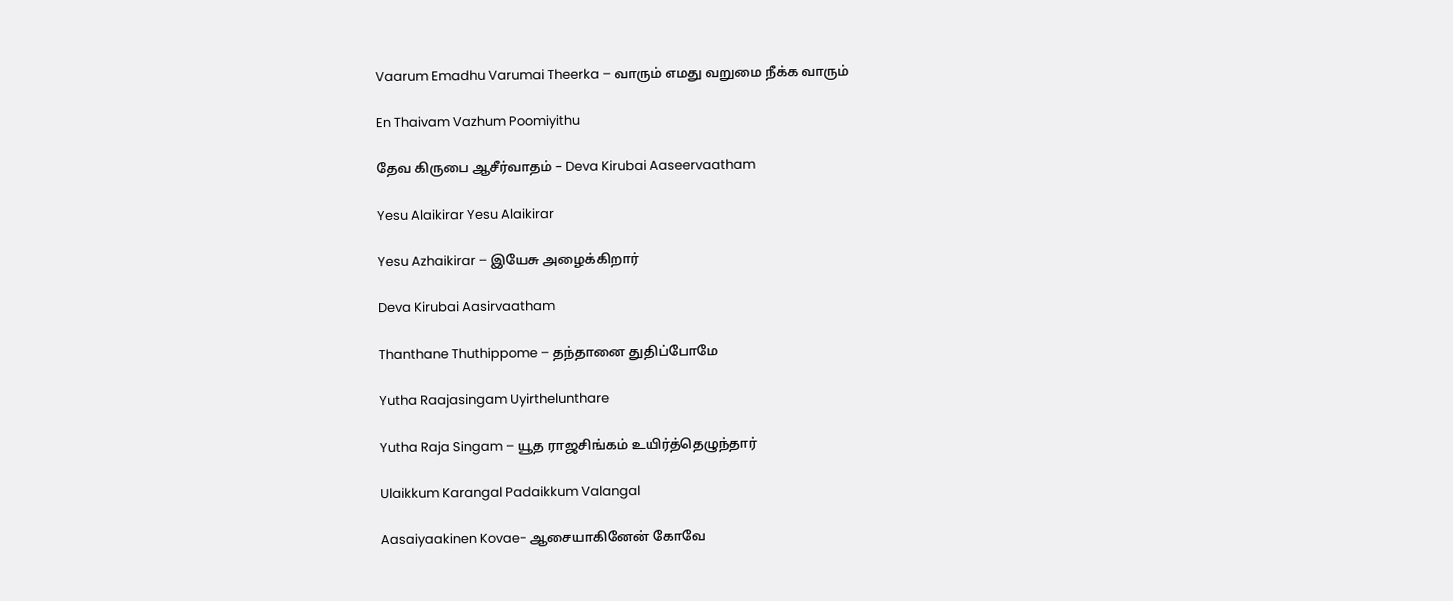Vaarum Emadhu Varumai Theerka – வாரும் எமது வறுமை நீக்க வாரும்

En Thaivam Vazhum Poomiyithu

தேவ கிருபை ஆசீர்வாதம் – Deva Kirubai Aaseervaatham

Yesu Alaikirar Yesu Alaikirar

Yesu Azhaikirar – இயேசு அழைக்கிறார்

Deva Kirubai Aasirvaatham

Thanthane Thuthippome – தந்தானை துதிப்போமே

Yutha Raajasingam Uyirthelunthare

Yutha Raja Singam – யூத ராஜசிங்கம் உயிர்த்தெழுந்தார்

Ulaikkum Karangal Padaikkum Valangal

Aasaiyaakinen Kovae- ஆசையாகினேன் கோவே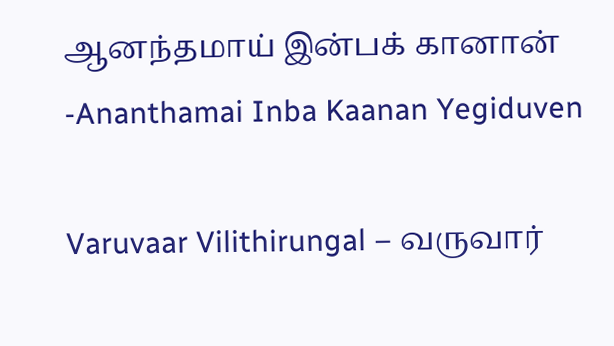ஆனந்தமாய் இன்பக் கானான் -Ananthamai Inba Kaanan Yegiduven

Varuvaar Vilithirungal – வருவார்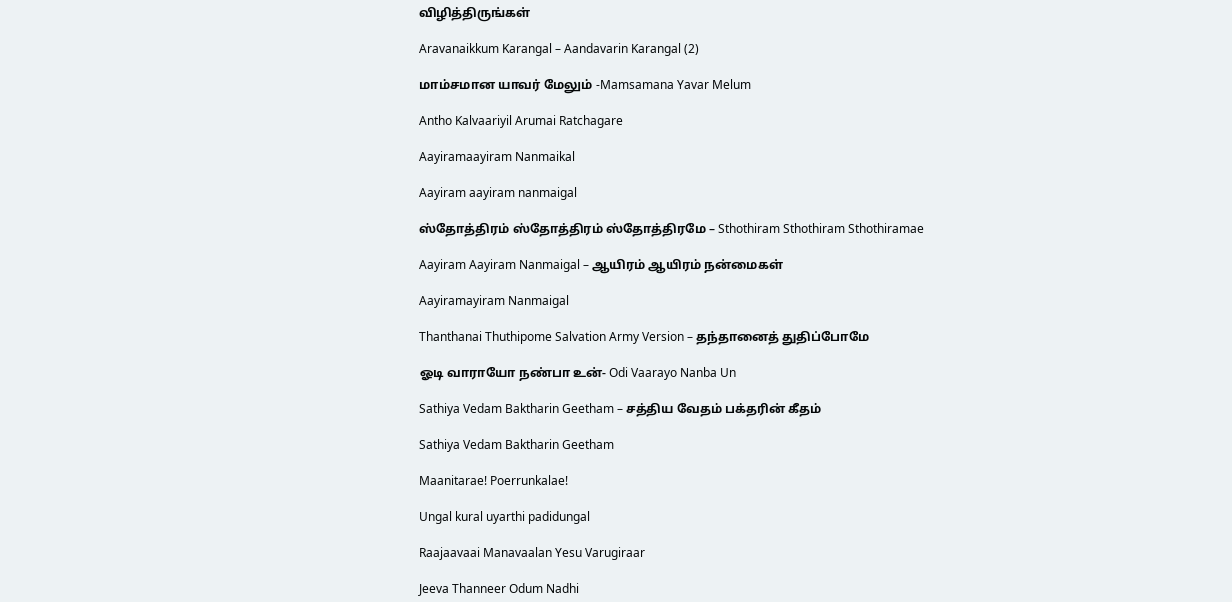விழித்திருங்கள்

Aravanaikkum Karangal – Aandavarin Karangal (2)

மாம்சமான யாவர் மேலும் -Mamsamana Yavar Melum

Antho Kalvaariyil Arumai Ratchagare

Aayiramaayiram Nanmaikal

Aayiram aayiram nanmaigal

ஸ்தோத்திரம் ஸ்தோத்திரம் ஸ்தோத்திரமே – Sthothiram Sthothiram Sthothiramae

Aayiram Aayiram Nanmaigal – ஆயிரம் ஆயிரம் நன்மைகள்

Aayiramayiram Nanmaigal

Thanthanai Thuthipome Salvation Army Version – தந்தானைத் துதிப்போமே

ஓடி வாராயோ நண்பா உன்- Odi Vaarayo Nanba Un

Sathiya Vedam Baktharin Geetham – சத்திய வேதம் பக்தரின் கீதம்

Sathiya Vedam Baktharin Geetham

Maanitarae! Poerrunkalae!

Ungal kural uyarthi padidungal

Raajaavaai Manavaalan Yesu Varugiraar

Jeeva Thanneer Odum Nadhi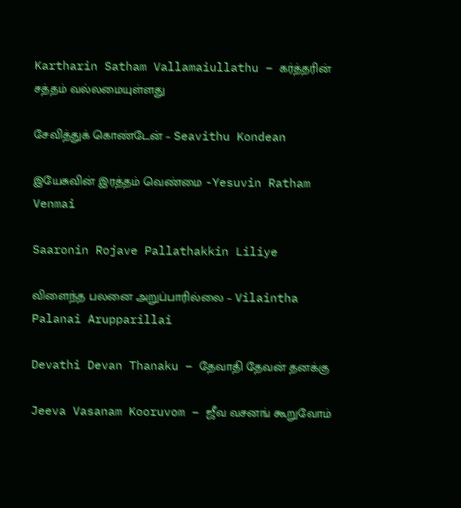Kartharin Satham Vallamaiullathu – கர்த்தரின் சத்தம் வல்லமையுள்ளது

சேவித்துக் கொண்டேன் – Seavithu Kondean

இயேசுவின் இரத்தம் வெண்மை -Yesuvin Ratham Venmai

Saaronin Rojave Pallathakkin Liliye

விளைந்த பலனை அறுப்பாரில்லை – Vilaintha Palanai Arupparillai

Devathi Devan Thanaku – தேவாதி தேவன் தனக்கு

Jeeva Vasanam Kooruvom – ஜீவ வசனங் கூறுவோம்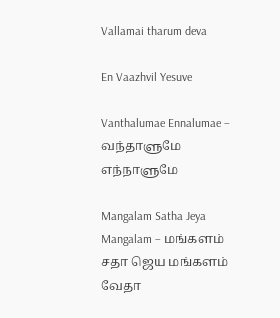Vallamai tharum deva

En Vaazhvil Yesuve

Vanthalumae Ennalumae – வந்தாளுமே எந்நாளுமே

Mangalam Satha Jeya Mangalam – மங்களம் சதா ஜெய மங்களம் வேதா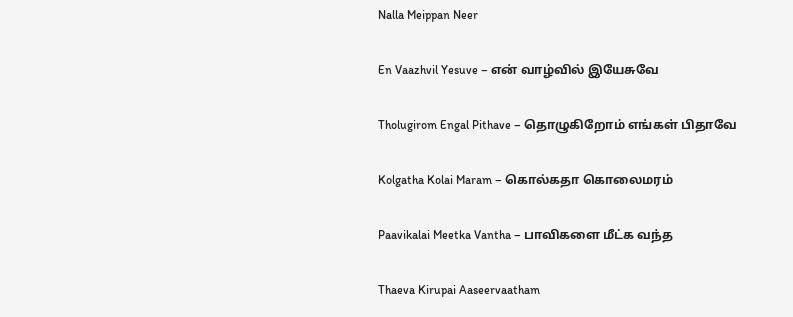Nalla Meippan Neer

En Vaazhvil Yesuve – என் வாழ்வில் இயேசுவே

Tholugirom Engal Pithave – தொழுகிறோம் எங்கள் பிதாவே

Kolgatha Kolai Maram – கொல்கதா கொலைமரம்

Paavikalai Meetka Vantha – பாவிகளை மீட்க வந்த

Thaeva Kirupai Aaseervaatham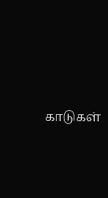காடுகள்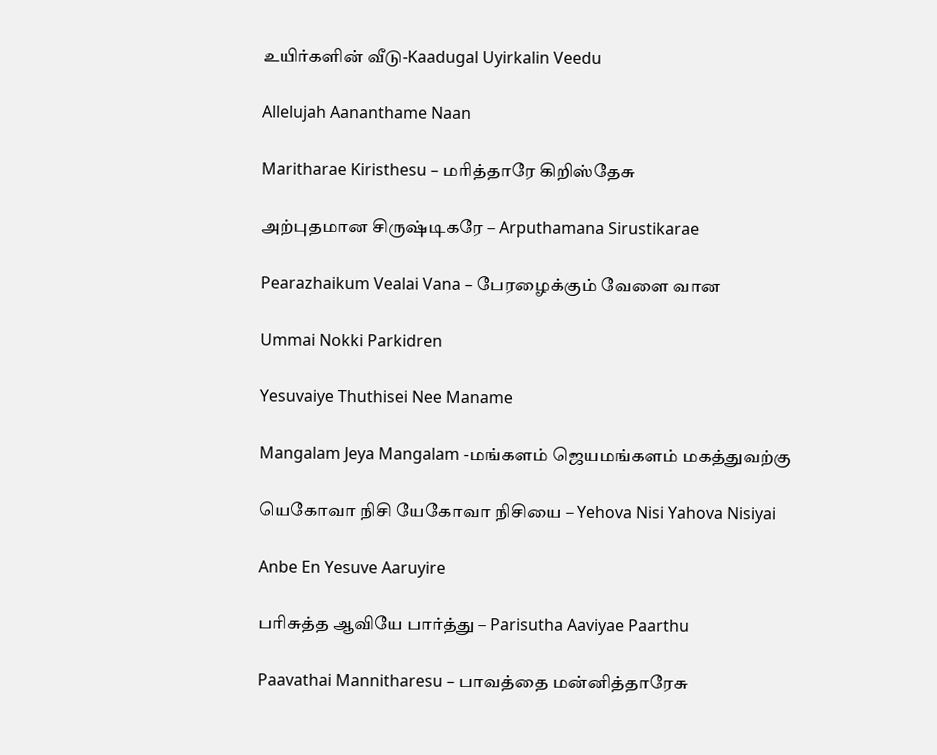உயிர்களின் வீடு-Kaadugal Uyirkalin Veedu

Allelujah Aananthame Naan

Maritharae Kiristhesu – மரித்தாரே கிறிஸ்தேசு

அற்புதமான சிருஷ்டிகரே – Arputhamana Sirustikarae

Pearazhaikum Vealai Vana – பேரழைக்கும் வேளை வான

Ummai Nokki Parkidren

Yesuvaiye Thuthisei Nee Maname

Mangalam Jeya Mangalam -மங்களம் ஜெயமங்களம் மகத்துவற்கு

யெகோவா நிசி யேகோவா நிசியை – Yehova Nisi Yahova Nisiyai

Anbe En Yesuve Aaruyire

பரிசுத்த ஆவியே பார்த்து – Parisutha Aaviyae Paarthu

Paavathai Mannitharesu – பாவத்தை மன்னித்தாரேசு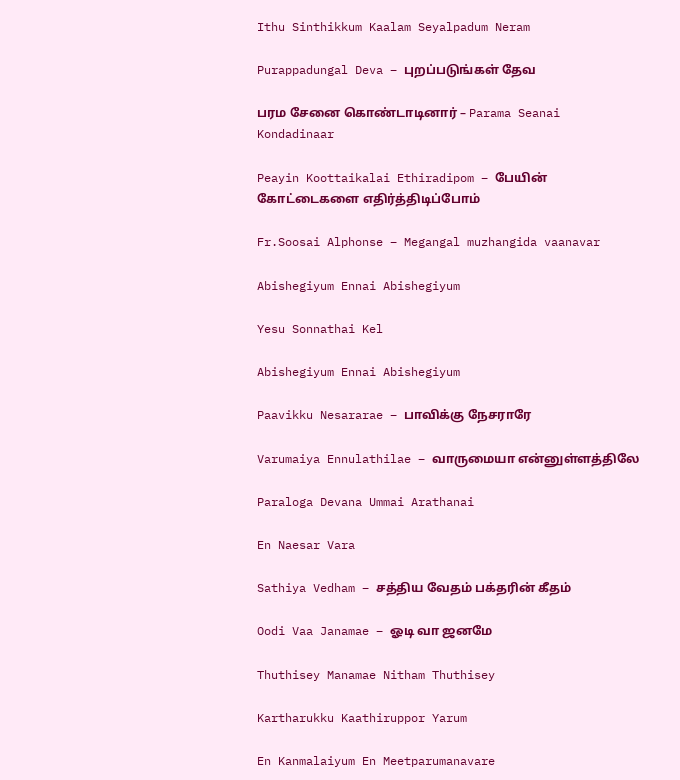Ithu Sinthikkum Kaalam Seyalpadum Neram

Purappadungal Deva – புறப்படுங்கள் தேவ

பரம சேனை கொண்டாடினார் – Parama Seanai Kondadinaar

Peayin Koottaikalai Ethiradipom – பேயின் கோட்டைகளை எதிர்த்திடிப்போம்

Fr.Soosai Alphonse – Megangal muzhangida vaanavar

Abishegiyum Ennai Abishegiyum

Yesu Sonnathai Kel

Abishegiyum Ennai Abishegiyum

Paavikku Nesararae – பாவிக்கு நேசராரே

Varumaiya Ennulathilae – வாருமையா என்னுள்ளத்திலே

Paraloga Devana Ummai Arathanai

En Naesar Vara

Sathiya Vedham – சத்திய வேதம் பக்தரின் கீதம்

Oodi Vaa Janamae – ஓடி வா ஜனமே

Thuthisey Manamae Nitham Thuthisey

Kartharukku Kaathiruppor Yarum

En Kanmalaiyum En Meetparumanavare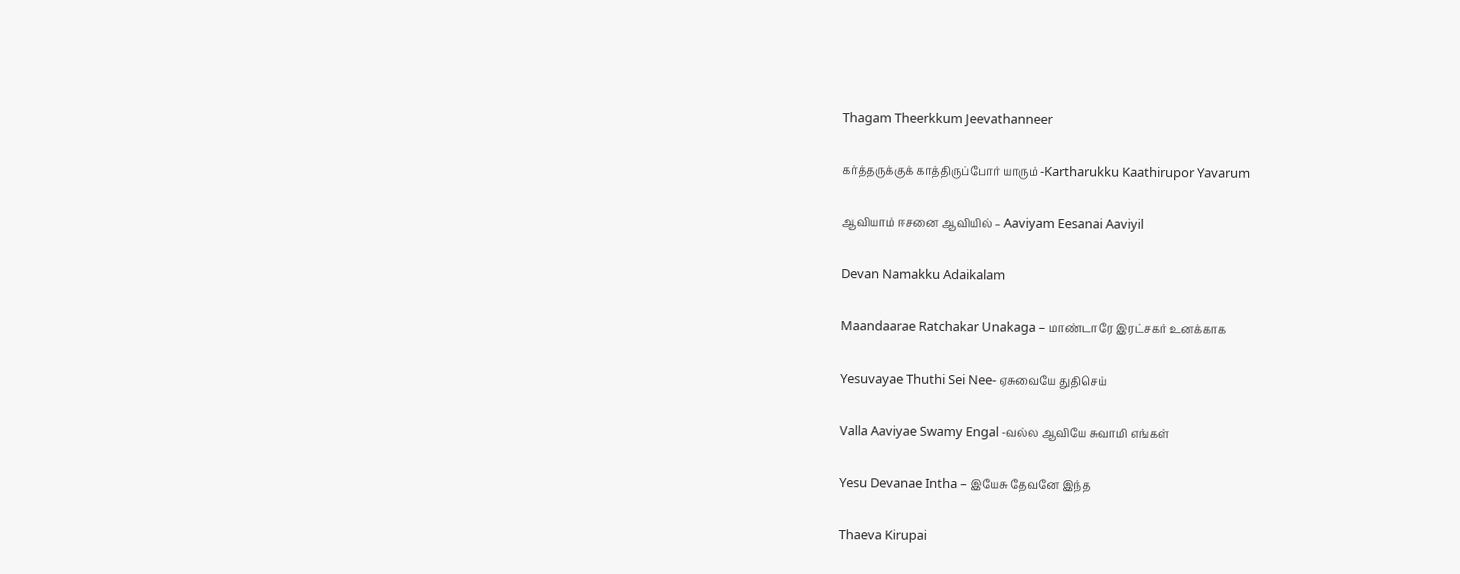Thagam Theerkkum Jeevathanneer

கர்த்தருக்குக் காத்திருப்போர் யாரும் -Kartharukku Kaathirupor Yavarum

ஆவியாம் ஈசனை ஆவியில் – Aaviyam Eesanai Aaviyil

Devan Namakku Adaikalam

Maandaarae Ratchakar Unakaga – மாண்டாரே இரட்சகர் உனக்காக

Yesuvayae Thuthi Sei Nee- ஏசுவையே துதிசெய்

Valla Aaviyae Swamy Engal -வல்ல ஆவியே சுவாமி எங்கள்

Yesu Devanae Intha – இயேசு தேவனே இந்த

Thaeva Kirupai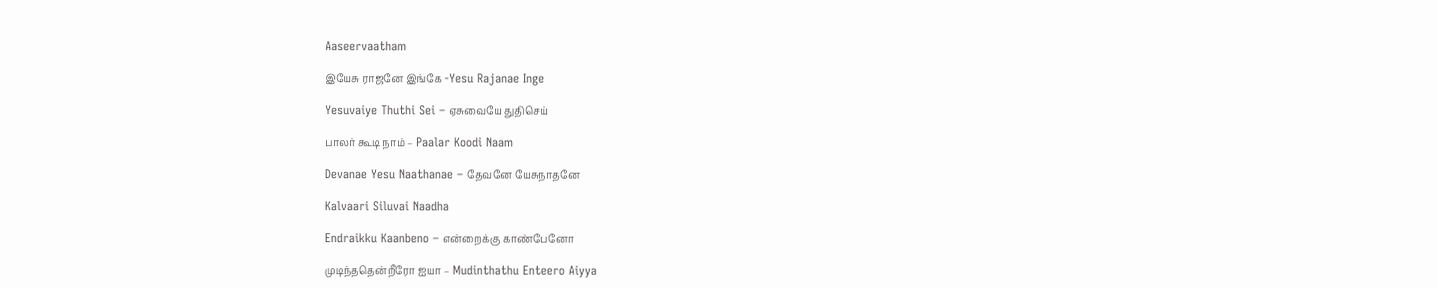Aaseervaatham

இயேசு ராஜனே இங்கே -Yesu Rajanae Inge

Yesuvaiye Thuthi Sei – ஏசுவையே துதிசெய்

பாலர் கூடி நாம் – Paalar Koodi Naam

Devanae Yesu Naathanae – தேவனே யேசுநாதனே

Kalvaari Siluvai Naadha

Endraikku Kaanbeno – என்றைக்கு காண்பேனோ

முடிந்ததென்றீரோ ஐயா – Mudinthathu Enteero Aiyya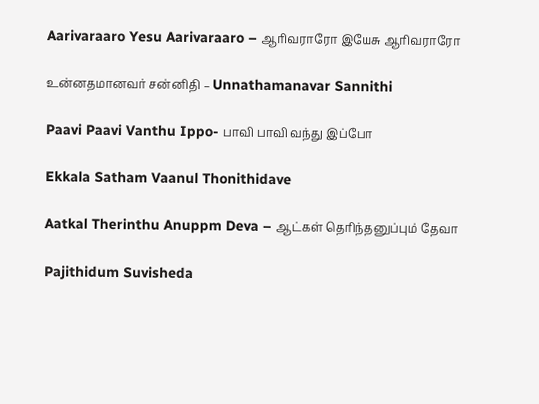Aarivaraaro Yesu Aarivaraaro – ஆரிவராரோ இயேசு ஆரிவராரோ

உன்னதமானவர் சன்னிதி – Unnathamanavar Sannithi

Paavi Paavi Vanthu Ippo- பாவி பாவி வந்து இப்போ

Ekkala Satham Vaanul Thonithidave

Aatkal Therinthu Anuppm Deva – ஆட்கள் தெரிந்தனுப்பும் தேவா

Pajithidum Suvisheda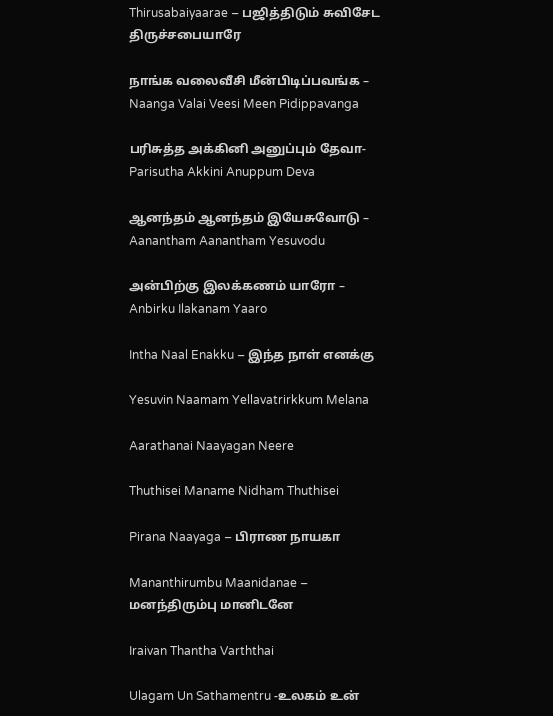Thirusabaiyaarae – பஜித்திடும் சுவிசேட திருச்சபையாரே

நாங்க வலைவீசி மீன்பிடிப்பவங்க – Naanga Valai Veesi Meen Pidippavanga

பரிசுத்த அக்கினி அனுப்பும் தேவா- Parisutha Akkini Anuppum Deva

ஆனந்தம் ஆனந்தம் இயேசுவோடு – Aanantham Aanantham Yesuvodu

அன்பிற்கு இலக்கணம் யாரோ – Anbirku Ilakanam Yaaro

Intha Naal Enakku – இந்த நாள் எனக்கு

Yesuvin Naamam Yellavatrirkkum Melana

Aarathanai Naayagan Neere

Thuthisei Maname Nidham Thuthisei

Pirana Naayaga – பிராண நாயகா

Mananthirumbu Maanidanae – மனந்திரும்பு மானிடனே

Iraivan Thantha Varththai

Ulagam Un Sathamentru -உலகம் உன்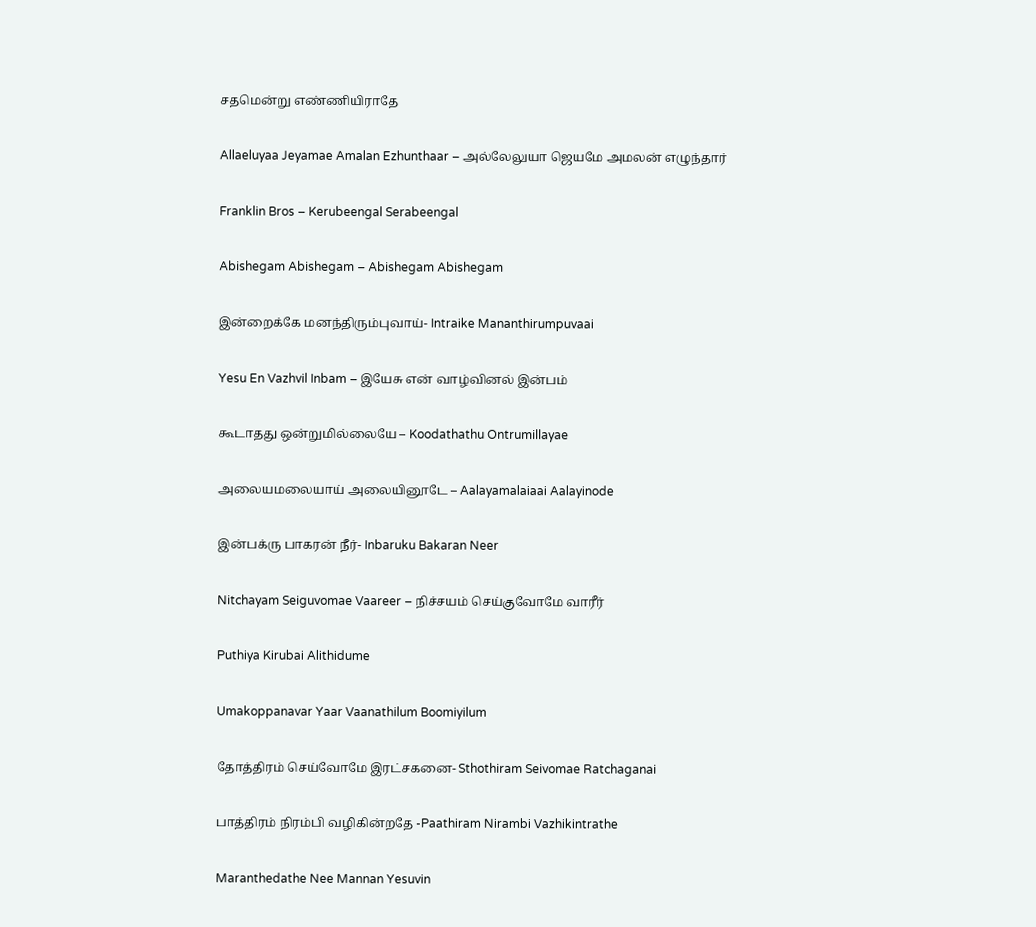சதமென்று எண்ணியிராதே

Allaeluyaa Jeyamae Amalan Ezhunthaar – அல்லேலுயா ஜெயமே அமலன் எழுந்தார்

Franklin Bros – Kerubeengal Serabeengal

Abishegam Abishegam – Abishegam Abishegam

இன்றைக்கே மனந்திரும்புவாய்- Intraike Mananthirumpuvaai

Yesu En Vazhvil Inbam – இயேசு என் வாழ்வினல் இன்பம்

கூடாதது ஒன்றுமில்லையே – Koodathathu Ontrumillayae

அலையமலையாய் அலையினூடே – Aalayamalaiaai Aalayinode

இன்பக்ரு பாகரன் நீர்- Inbaruku Bakaran Neer

Nitchayam Seiguvomae Vaareer – நிச்சயம் செய்குவோமே வாரீர்

Puthiya Kirubai Alithidume

Umakoppanavar Yaar Vaanathilum Boomiyilum

தோத்திரம் செய்வோமே இரட்சகனை- Sthothiram Seivomae Ratchaganai

பாத்திரம் நிரம்பி வழிகின்றதே -Paathiram Nirambi Vazhikintrathe

Maranthedathe Nee Mannan Yesuvin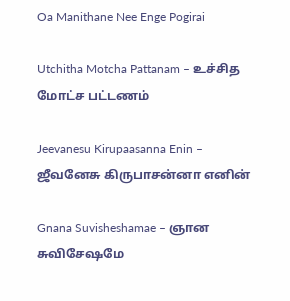Oa Manithane Nee Enge Pogirai

Utchitha Motcha Pattanam – உச்சித மோட்ச பட்டணம்

Jeevanesu Kirupaasanna Enin – ஜீவனேசு கிருபாசன்னா எனின்

Gnana Suvisheshamae – ஞான சுவிசேஷமே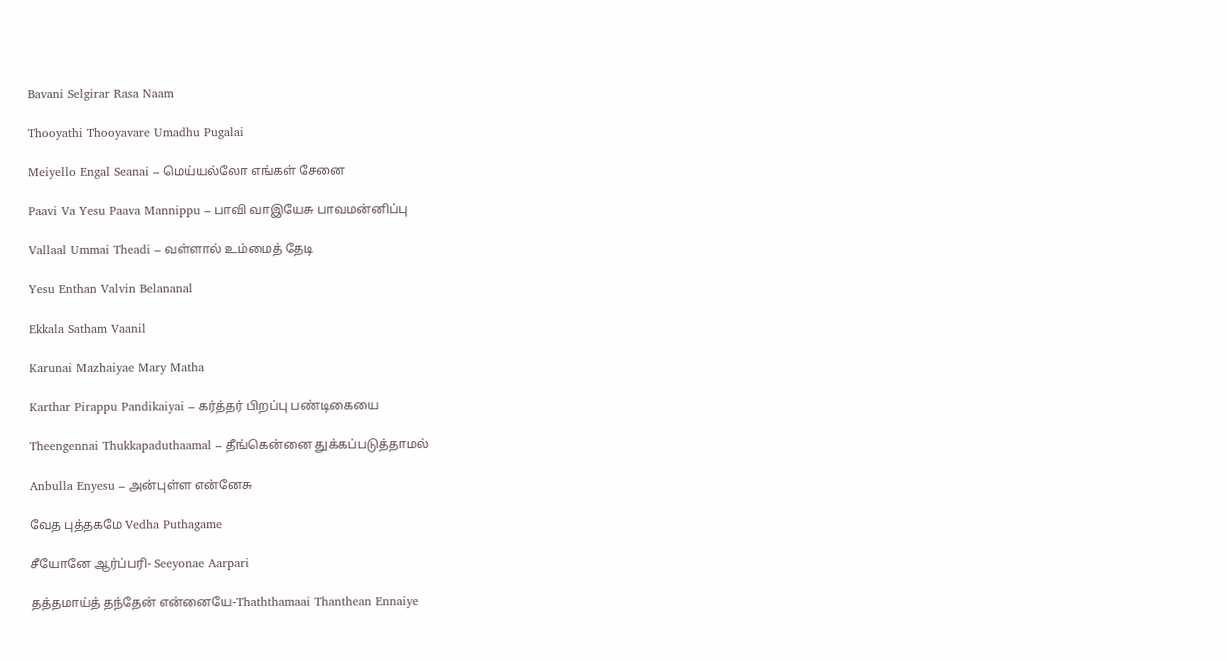Bavani Selgirar Rasa Naam

Thooyathi Thooyavare Umadhu Pugalai

Meiyello Engal Seanai – மெய்யல்லோ எங்கள் சேனை

Paavi Va Yesu Paava Mannippu – பாவி வாஇயேசு பாவமன்னிப்பு

Vallaal Ummai Theadi – வள்ளால் உம்மைத் தேடி

Yesu Enthan Valvin Belananal

Ekkala Satham Vaanil

Karunai Mazhaiyae Mary Matha

Karthar Pirappu Pandikaiyai – கர்த்தர் பிறப்பு பண்டிகையை

Theengennai Thukkapaduthaamal – தீங்கென்னை துக்கப்படுத்தாமல்

Anbulla Enyesu – அன்புள்ள என்னேசு

வேத புத்தகமே Vedha Puthagame

சீயோனே ஆர்ப்பரி- Seeyonae Aarpari

தத்தமாய்த் தந்தேன் என்னையே-Thaththamaai Thanthean Ennaiye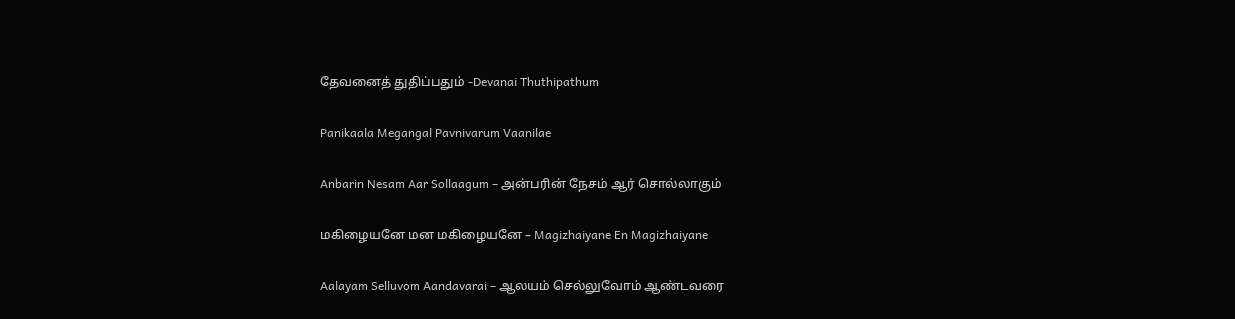தேவனைத் துதிப்பதும் -Devanai Thuthipathum

Panikaala Megangal Pavnivarum Vaanilae

Anbarin Nesam Aar Sollaagum – அன்பரின் நேசம் ஆர் சொல்லாகும்

மகிழையனே மன மகிழையனே – Magizhaiyane En Magizhaiyane

Aalayam Selluvom Aandavarai – ஆலயம் செல்லுவோம் ஆண்டவரை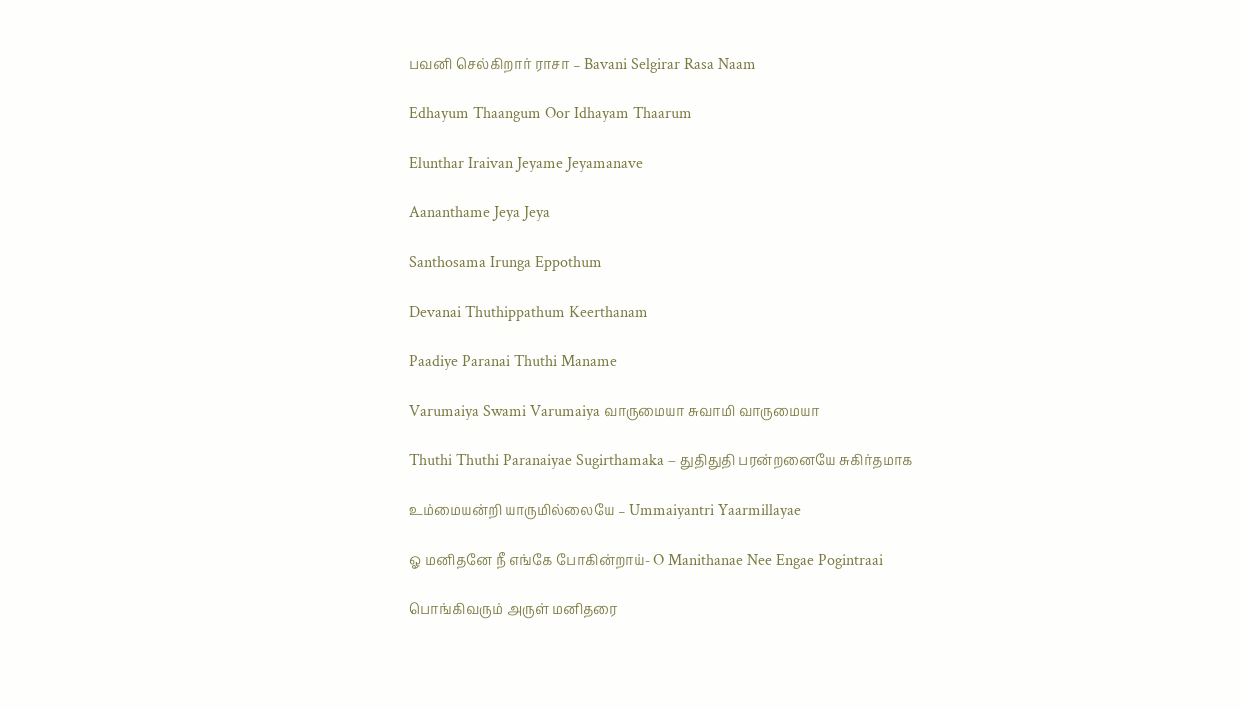பவனி செல்கிறார் ராசா – Bavani Selgirar Rasa Naam

Edhayum Thaangum Oor Idhayam Thaarum

Elunthar Iraivan Jeyame Jeyamanave

Aananthame Jeya Jeya

Santhosama Irunga Eppothum

Devanai Thuthippathum Keerthanam

Paadiye Paranai Thuthi Maname

Varumaiya Swami Varumaiya வாருமையா சுவாமி வாருமையா

Thuthi Thuthi Paranaiyae Sugirthamaka – துதிதுதி பரன்றனையே சுகிர்தமாக

உம்மையன்றி யாருமில்லையே – Ummaiyantri Yaarmillayae

ஓ மனிதனே நீ எங்கே போகின்றாய்- O Manithanae Nee Engae Pogintraai

பொங்கிவரும் அருள் மனிதரை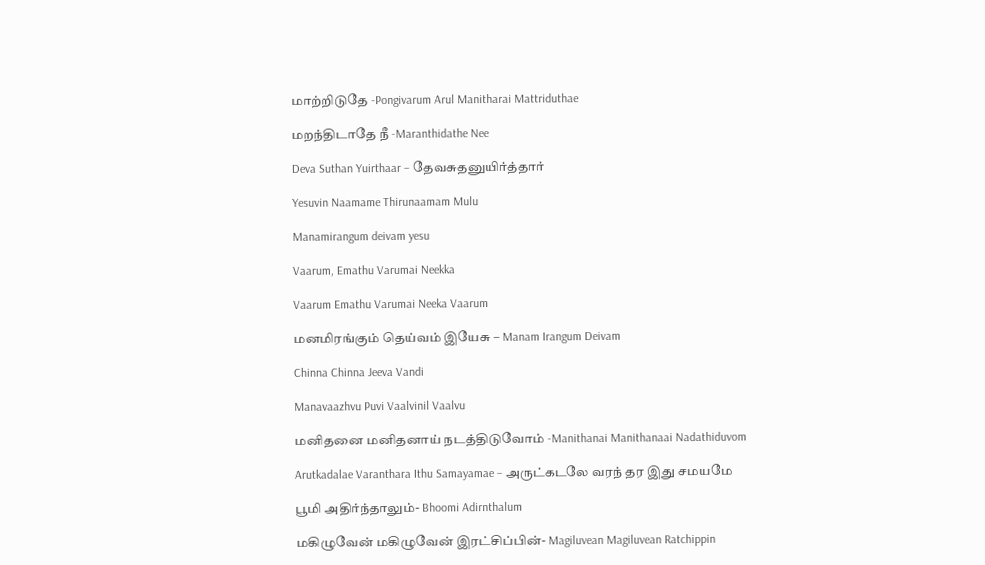மாற்றிடுதே -Pongivarum Arul Manitharai Mattriduthae

மறந்திடாதே நீ -Maranthidathe Nee

Deva Suthan Yuirthaar – தேவசுதனுயிர்த்தார்

Yesuvin Naamame Thirunaamam Mulu

Manamirangum deivam yesu

Vaarum, Emathu Varumai Neekka

Vaarum Emathu Varumai Neeka Vaarum

மனமிரங்கும் தெய்வம் இயேசு – Manam Irangum Deivam

Chinna Chinna Jeeva Vandi

Manavaazhvu Puvi Vaalvinil Vaalvu

மனிதனை மனிதனாய் நடத்திடுவோம் -Manithanai Manithanaai Nadathiduvom

Arutkadalae Varanthara Ithu Samayamae – அருட்கடலே வரந் தர இது சமயமே

பூமி அதிர்ந்தாலும்- Bhoomi Adirnthalum

மகிழுவேன் மகிழுவேன் இரட்சிப்பின்- Magiluvean Magiluvean Ratchippin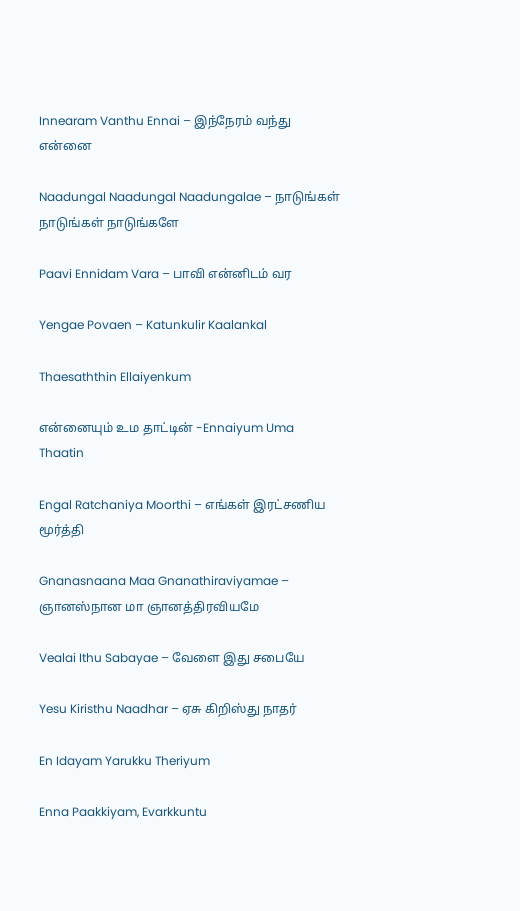Innearam Vanthu Ennai – இந்நேரம் வந்து என்னை

Naadungal Naadungal Naadungalae – நாடுங்கள் நாடுங்கள் நாடுங்களே

Paavi Ennidam Vara – பாவி என்னிடம் வர

Yengae Povaen – Katunkulir Kaalankal

Thaesaththin Ellaiyenkum

என்னையும் உம தாட்டின் -Ennaiyum Uma Thaatin

Engal Ratchaniya Moorthi – எங்கள் இரட்சணிய மூர்த்தி

Gnanasnaana Maa Gnanathiraviyamae – ஞானஸ்நான மா ஞானத்திரவியமே

Vealai Ithu Sabayae – வேளை இது சபையே

Yesu Kiristhu Naadhar – ஏசு கிறிஸ்து நாதர்

En Idayam Yarukku Theriyum

Enna Paakkiyam, Evarkkuntu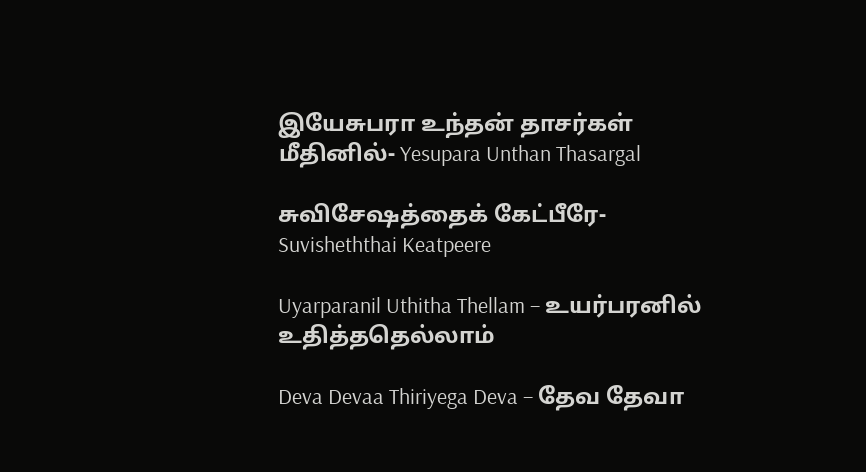இயேசுபரா உந்தன் தாசர்கள் மீதினில்- Yesupara Unthan Thasargal

சுவிசேஷத்தைக் கேட்பீரே-Suvisheththai Keatpeere

Uyarparanil Uthitha Thellam – உயர்பரனில் உதித்ததெல்லாம்

Deva Devaa Thiriyega Deva – தேவ தேவா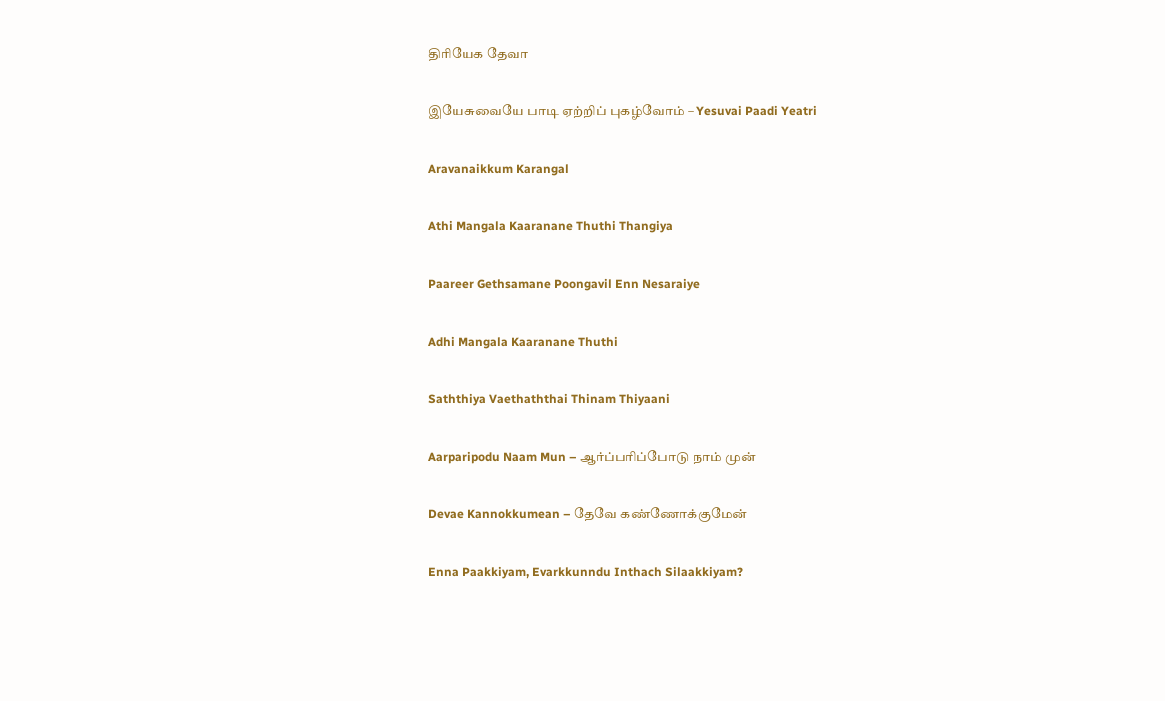திரியேக தேவா

இயேசுவையே பாடி ஏற்றிப் புகழ்வோம் – Yesuvai Paadi Yeatri

Aravanaikkum Karangal

Athi Mangala Kaaranane Thuthi Thangiya

Paareer Gethsamane Poongavil Enn Nesaraiye

Adhi Mangala Kaaranane Thuthi

Saththiya Vaethaththai Thinam Thiyaani

Aarparipodu Naam Mun – ஆர்ப்பரிப்போடு நாம் முன்

Devae Kannokkumean – தேவே கண்ணோக்குமேன்

Enna Paakkiyam, Evarkkunndu Inthach Silaakkiyam?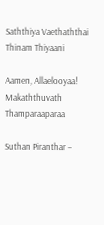Saththiya Vaethaththai Thinam Thiyaani

Aamen, Allaelooyaa! Makaththuvath Thamparaaparaa

Suthan Piranthar –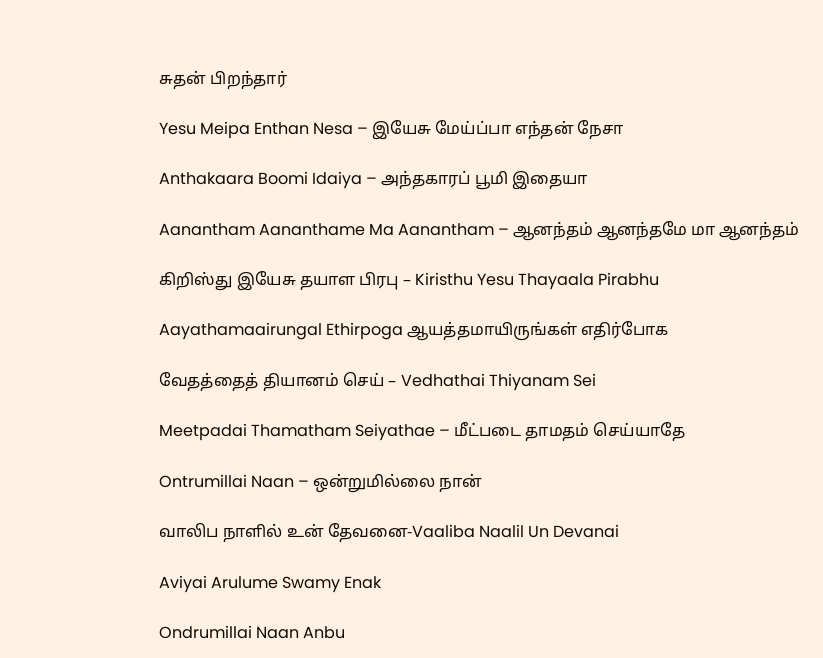சுதன் பிறந்தார்

Yesu Meipa Enthan Nesa – இயேசு மேய்ப்பா எந்தன் நேசா

Anthakaara Boomi Idaiya – அந்தகாரப் பூமி இதையா

Aanantham Aananthame Ma Aanantham – ஆனந்தம் ஆனந்தமே மா ஆனந்தம்

கிறிஸ்து இயேசு தயாள பிரபு – Kiristhu Yesu Thayaala Pirabhu

Aayathamaairungal Ethirpoga ஆயத்தமாயிருங்கள் எதிர்போக

வேதத்தைத் தியானம் செய் – Vedhathai Thiyanam Sei

Meetpadai Thamatham Seiyathae – மீட்படை தாமதம் செய்யாதே

Ontrumillai Naan – ஒன்றுமில்லை நான்

வாலிப நாளில் உன் தேவனை-Vaaliba Naalil Un Devanai

Aviyai Arulume Swamy Enak

Ondrumillai Naan Anbu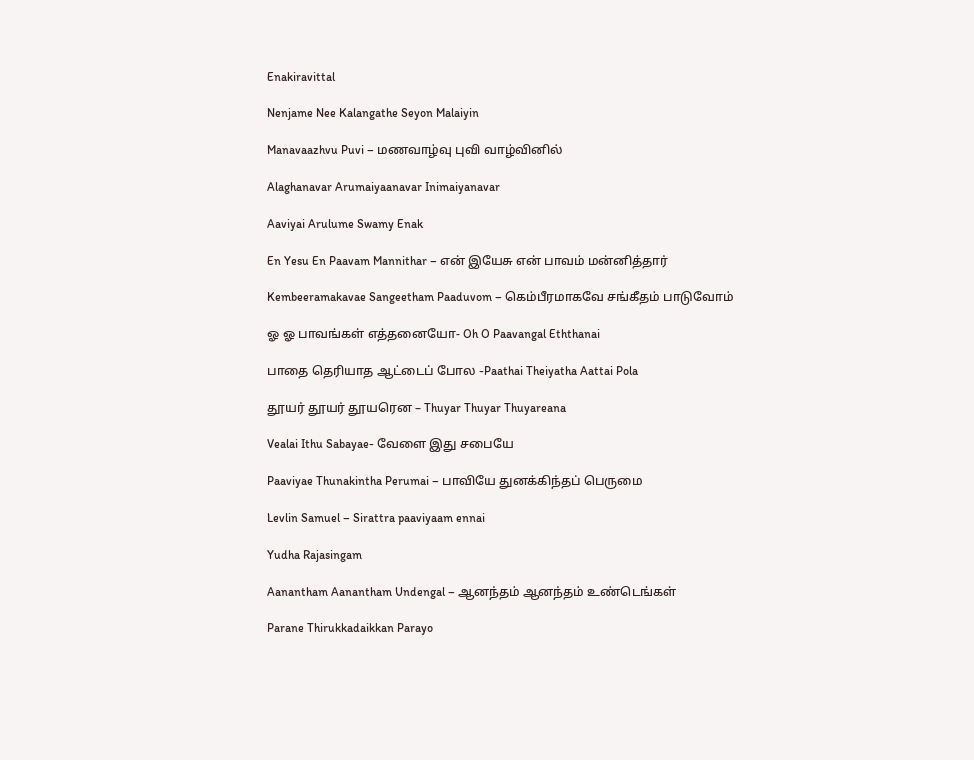Enakiravittal

Nenjame Nee Kalangathe Seyon Malaiyin

Manavaazhvu Puvi – மணவாழ்வு புவி வாழ்வினில்

Alaghanavar Arumaiyaanavar Inimaiyanavar

Aaviyai Arulume Swamy Enak

En Yesu En Paavam Mannithar – என் இயேசு என் பாவம் மன்னித்தார்

Kembeeramakavae Sangeetham Paaduvom – கெம்பீரமாகவே சங்கீதம் பாடுவோம்

ஓ ஓ பாவங்கள் எத்தனையோ- Oh O Paavangal Eththanai

பாதை தெரியாத ஆட்டைப் போல -Paathai Theiyatha Aattai Pola

தூயர் தூயர் தூயரென – Thuyar Thuyar Thuyareana

Vealai Ithu Sabayae- வேளை இது சபையே

Paaviyae Thunakintha Perumai – பாவியே துனக்கிந்தப் பெருமை

Levlin Samuel – Sirattra paaviyaam ennai

Yudha Rajasingam

Aanantham Aanantham Undengal – ஆனந்தம் ஆனந்தம் உண்டெங்கள்

Parane Thirukkadaikkan Parayo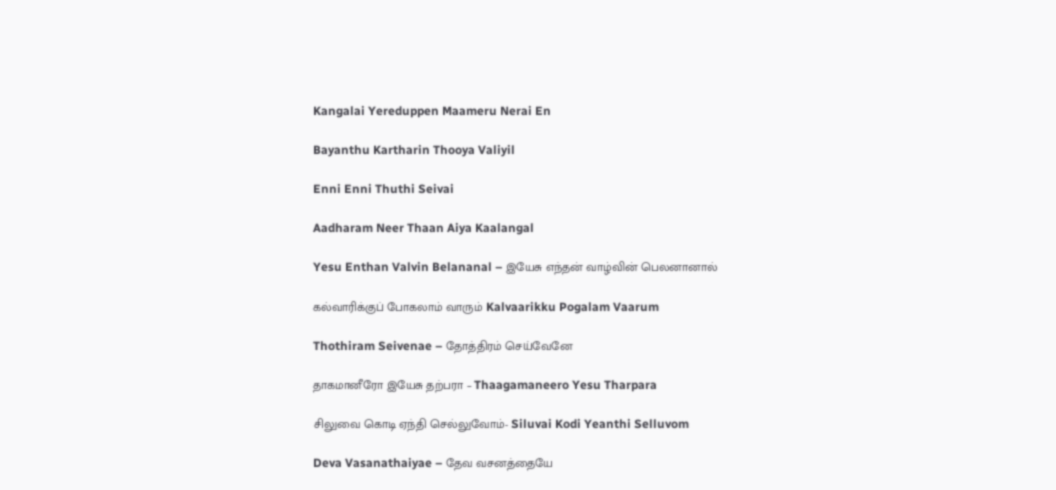Kangalai Yereduppen Maameru Nerai En

Bayanthu Kartharin Thooya Valiyil

Enni Enni Thuthi Seivai

Aadharam Neer Thaan Aiya Kaalangal

Yesu Enthan Valvin Belananal – இயேசு எந்தன் வாழ்வின் பெலனானால்

கல்வாரிக்குப் போகலாம் வாரும் Kalvaarikku Pogalam Vaarum

Thothiram Seivenae – தோத்திரம் செய்வேனே

தாகமானீரோ இயேசு தற்பரா – Thaagamaneero Yesu Tharpara

சிலுவை கொடி ஏந்தி செல்லுவோம்- Siluvai Kodi Yeanthi Selluvom

Deva Vasanathaiyae – தேவ வசனத்தையே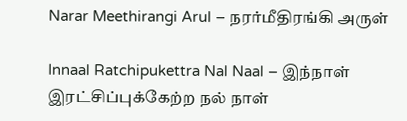Narar Meethirangi Arul – நரர்மீதிரங்கி அருள்

Innaal Ratchipukettra Nal Naal – இந்நாள் இரட்சிப்புக்கேற்ற நல் நாள்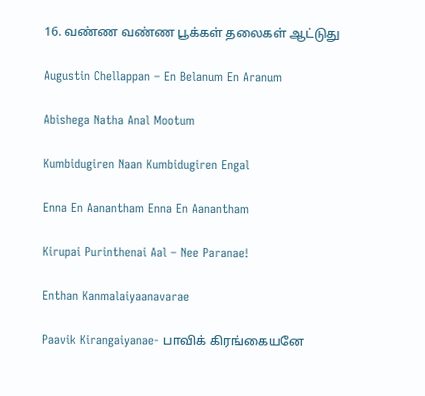16. வண்ண வண்ண பூக்கள் தலைகள் ஆட்டுது

Augustin Chellappan – En Belanum En Aranum

Abishega Natha Anal Mootum

Kumbidugiren Naan Kumbidugiren Engal

Enna En Aanantham Enna En Aanantham

Kirupai Purinthenai Aal – Nee Paranae!

Enthan Kanmalaiyaanavarae

Paavik Kirangaiyanae- பாவிக் கிரங்கையனே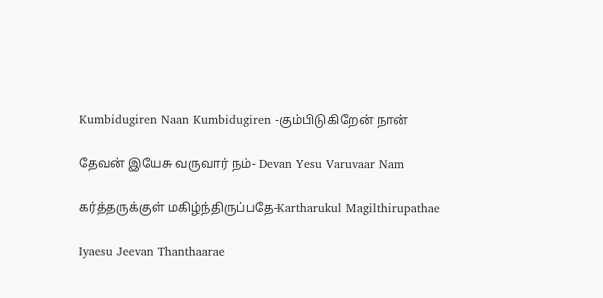Kumbidugiren Naan Kumbidugiren -கும்பிடுகிறேன் நான்

தேவன் இயேசு வருவார் நம்- Devan Yesu Varuvaar Nam

கர்த்தருக்குள் மகிழ்ந்திருப்பதே-Kartharukul Magilthirupathae

Iyaesu Jeevan Thanthaarae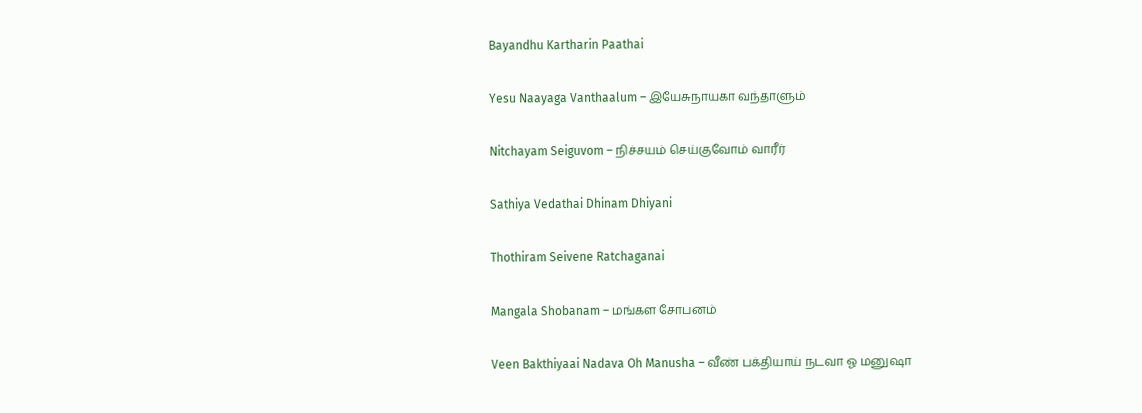Bayandhu Kartharin Paathai

Yesu Naayaga Vanthaalum – இயேசுநாயகா வந்தாளும்

Nitchayam Seiguvom – நிச்சயம் செய்குவோம் வாரீர்

Sathiya Vedathai Dhinam Dhiyani

Thothiram Seivene Ratchaganai

Mangala Shobanam – மங்கள சோபனம்

Veen Bakthiyaai Nadava Oh Manusha – வீண் பக்தியாய் நடவா ஓ மனுஷா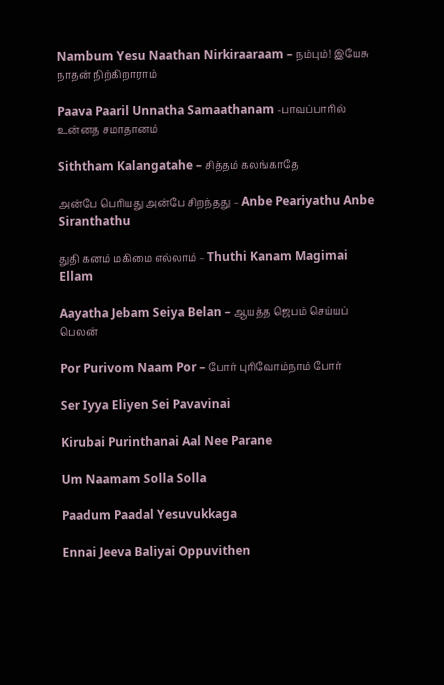Nambum Yesu Naathan Nirkiraaraam – நம்பும்! இயேசு நாதன் நிற்கிறாராம்

Paava Paaril Unnatha Samaathanam -பாவப்பாரில் உன்னத சமாதானம்

Siththam Kalangatahe – சித்தம் கலங்காதே

அன்பே பெரியது அன்பே சிறந்தது – Anbe Peariyathu Anbe Siranthathu

துதி கனம் மகிமை எல்லாம் – Thuthi Kanam Magimai Ellam

Aayatha Jebam Seiya Belan – ஆயத்த ஜெபம் செய்யப் பெலன்

Por Purivom Naam Por – போர் புரிவோம்நாம் போர்

Ser Iyya Eliyen Sei Pavavinai

Kirubai Purinthanai Aal Nee Parane

Um Naamam Solla Solla

Paadum Paadal Yesuvukkaga

Ennai Jeeva Baliyai Oppuvithen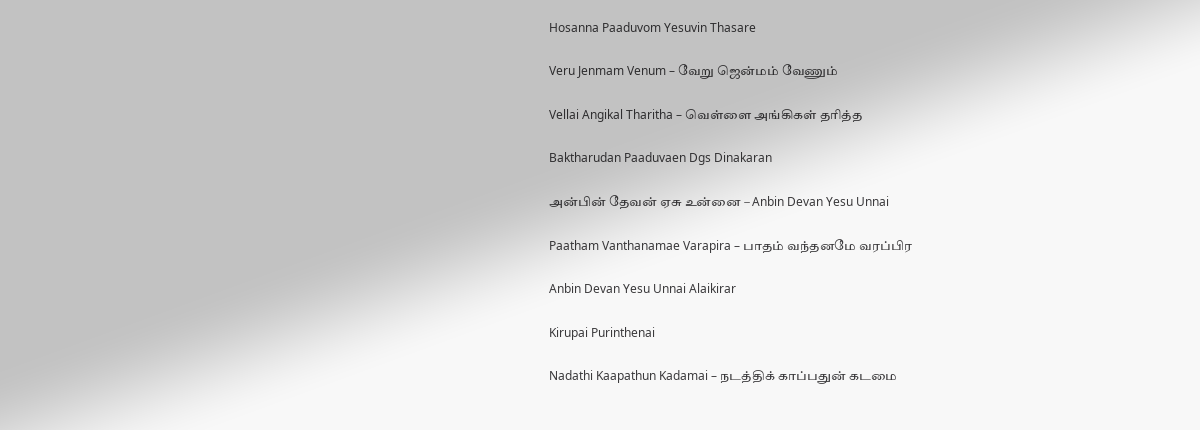Hosanna Paaduvom Yesuvin Thasare

Veru Jenmam Venum – வேறு ஜென்மம் வேணும்

Vellai Angikal Tharitha – வெள்ளை அங்கிகள் தரித்த

Baktharudan Paaduvaen Dgs Dinakaran

அன்பின் தேவன் ஏசு உன்னை – Anbin Devan Yesu Unnai

Paatham Vanthanamae Varapira – பாதம் வந்தனமே வரப்பிர

Anbin Devan Yesu Unnai Alaikirar

Kirupai Purinthenai

Nadathi Kaapathun Kadamai – நடத்திக் காப்பதுன் கடமை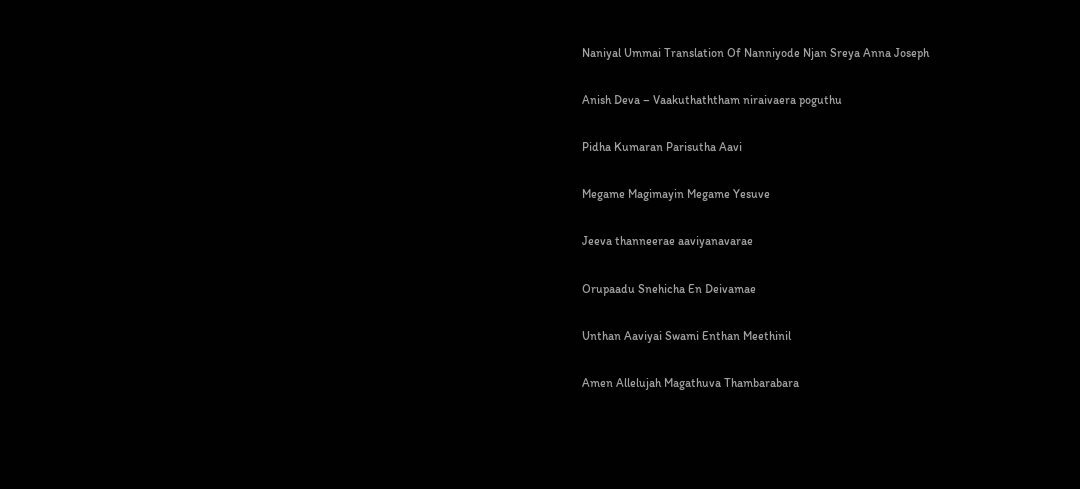Naniyal Ummai Translation Of Nanniyode Njan Sreya Anna Joseph

Anish Deva – Vaakuthaththam niraivaera poguthu

Pidha Kumaran Parisutha Aavi

Megame Magimayin Megame Yesuve

Jeeva thanneerae aaviyanavarae

Orupaadu Snehicha En Deivamae

Unthan Aaviyai Swami Enthan Meethinil

Amen Allelujah Magathuva Thambarabara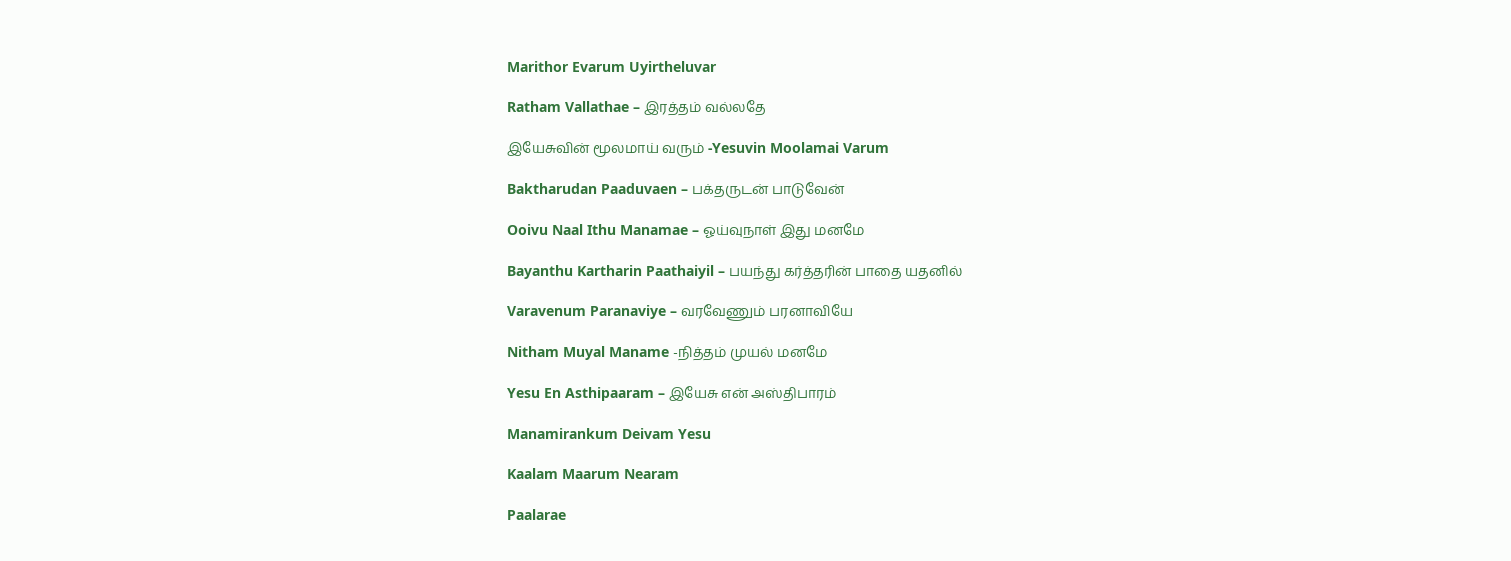Marithor Evarum Uyirtheluvar

Ratham Vallathae – இரத்தம் வல்லதே

இயேசுவின் மூலமாய் வரும் -Yesuvin Moolamai Varum

Baktharudan Paaduvaen – பக்தருடன் பாடுவேன்

Ooivu Naal Ithu Manamae – ஓய்வுநாள் இது மனமே

Bayanthu Kartharin Paathaiyil – பயந்து கர்த்தரின் பாதை யதனில்

Varavenum Paranaviye – வரவேணும் பரனாவியே

Nitham Muyal Maname -நித்தம் முயல் மனமே

Yesu En Asthipaaram – இயேசு என் அஸ்திபாரம்

Manamirankum Deivam Yesu

Kaalam Maarum Nearam

Paalarae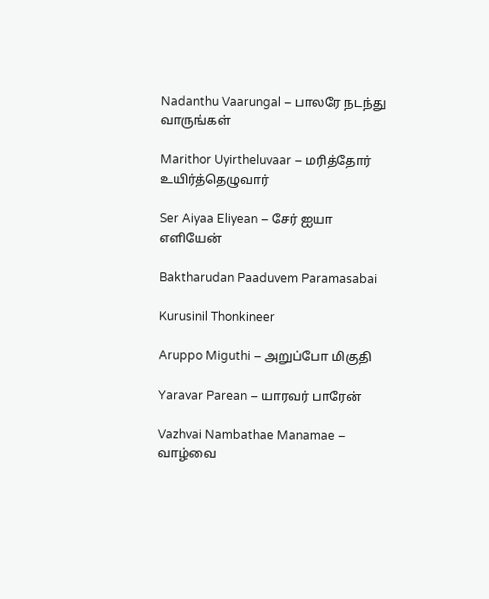Nadanthu Vaarungal – பாலரே நடந்து வாருங்கள்

Marithor Uyirtheluvaar – மரித்தோர் உயிர்த்தெழுவார்

Ser Aiyaa Eliyean – சேர் ஐயா எளியேன்

Baktharudan Paaduvem Paramasabai

Kurusinil Thonkineer

Aruppo Miguthi – அறுப்போ மிகுதி

Yaravar Parean – யாரவர் பாரேன்

Vazhvai Nambathae Manamae – வாழ்வை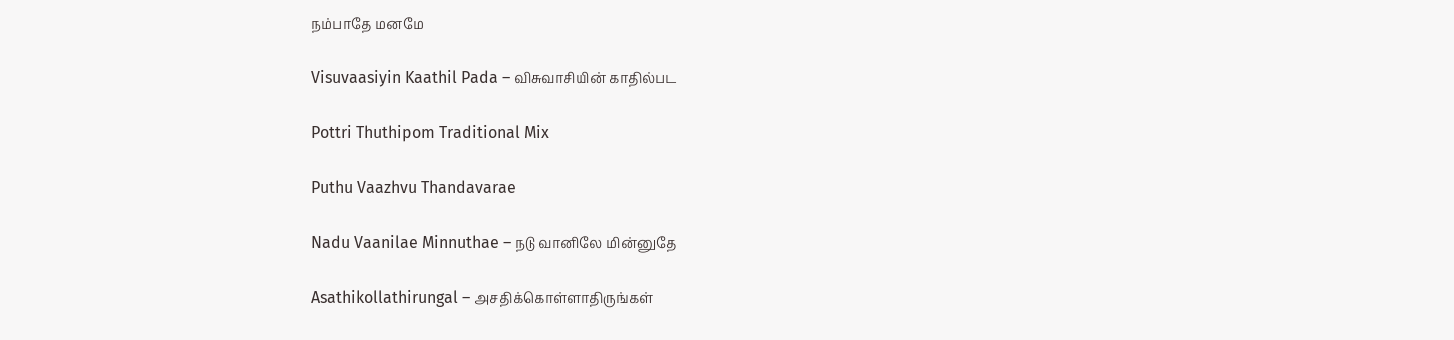நம்பாதே மனமே

Visuvaasiyin Kaathil Pada – விசுவாசியின் காதில்பட

Pottri Thuthipom Traditional Mix

Puthu Vaazhvu Thandavarae

Nadu Vaanilae Minnuthae – நடு வானிலே மின்னுதே

Asathikollathirungal – அசதிக்கொள்ளாதிருங்கள்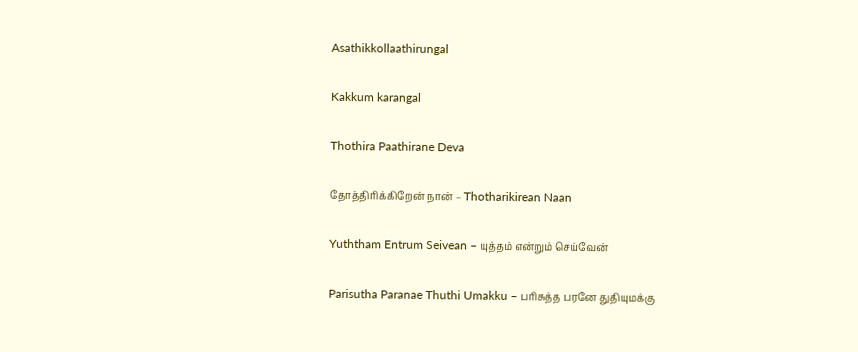Asathikkollaathirungal

Kakkum karangal

Thothira Paathirane Deva

தோத்திரிக்கிறேன் நான் – Thotharikirean Naan

Yuththam Entrum Seivean – யுத்தம் என்றும் செய்வேன்

Parisutha Paranae Thuthi Umakku – பரிசுத்த பரனே துதியுமக்கு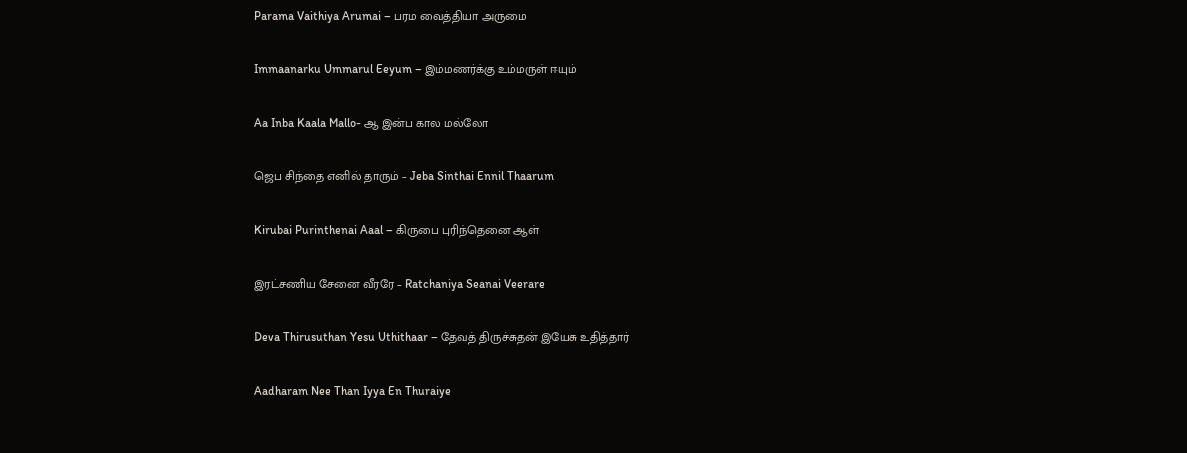Parama Vaithiya Arumai – பரம வைத்தியா அருமை

Immaanarku Ummarul Eeyum – இம்மணர்க்கு உம்மருள் ஈயும்

Aa Inba Kaala Mallo- ஆ இன்ப கால மல்லோ

ஜெப சிந்தை எனில் தாரும் – Jeba Sinthai Ennil Thaarum

Kirubai Purinthenai Aaal – கிருபை புரிந்தெனை ஆள்

இரட்சணிய சேனை வீரரே – Ratchaniya Seanai Veerare

Deva Thirusuthan Yesu Uthithaar – தேவத் திருச்சுதன் இயேசு உதித்தார்

Aadharam Nee Than Iyya En Thuraiye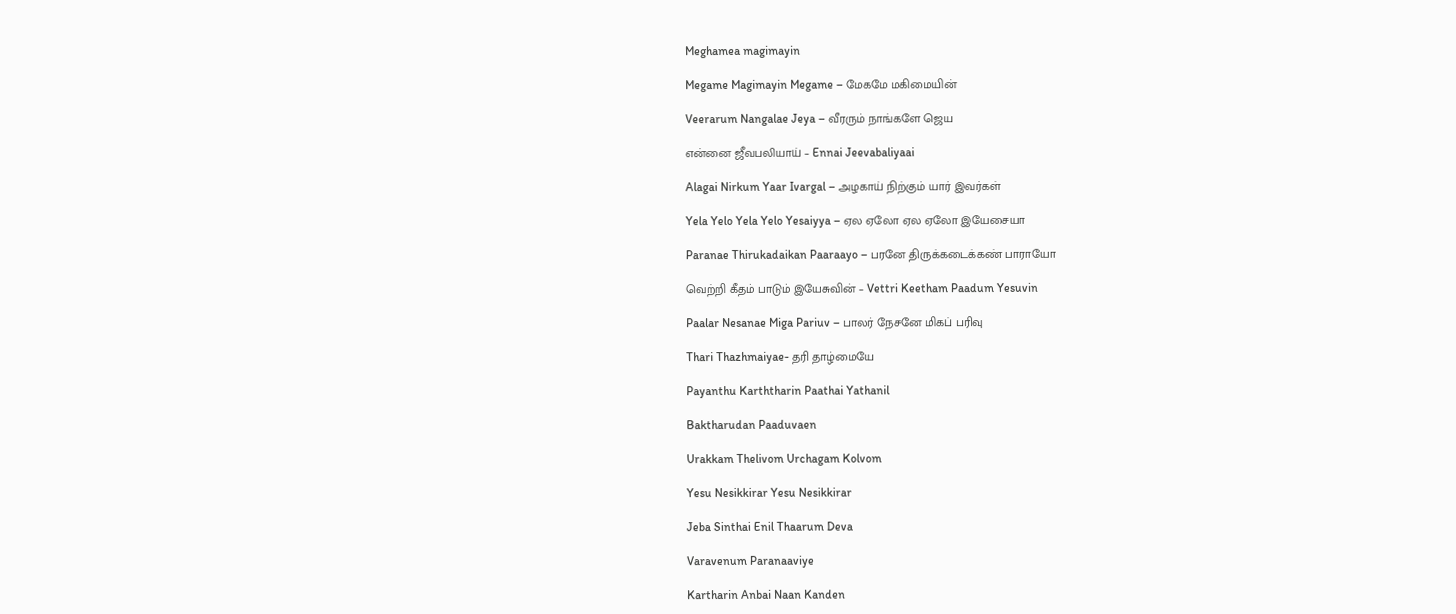Meghamea magimayin

Megame Magimayin Megame – மேகமே மகிமையின்

Veerarum Nangalae Jeya – வீரரும் நாங்களே ஜெய

என்னை ஜீவபலியாய் – Ennai Jeevabaliyaai

Alagai Nirkum Yaar Ivargal – அழகாய் நிற்கும் யார் இவர்கள்

Yela Yelo Yela Yelo Yesaiyya – ஏல ஏலோ ஏல ஏலோ இயேசையா

Paranae Thirukadaikan Paaraayo – பரனே திருக்கடைக்கண் பாராயோ

வெற்றி கீதம் பாடும் இயேசுவின் – Vettri Keetham Paadum Yesuvin

Paalar Nesanae Miga Pariuv – பாலர் நேசனே மிகப் பரிவு

Thari Thazhmaiyae- தரி தாழ்மையே

Payanthu Karththarin Paathai Yathanil

Baktharudan Paaduvaen

Urakkam Thelivom Urchagam Kolvom

Yesu Nesikkirar Yesu Nesikkirar

Jeba Sinthai Enil Thaarum Deva

Varavenum Paranaaviye

Kartharin Anbai Naan Kanden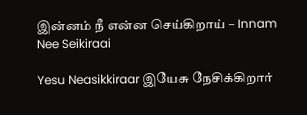இன்னம் நீ என்ன செய்கிறாய் – Innam Nee Seikiraai

Yesu Neasikkiraar இயேசு நேசிக்கிறார்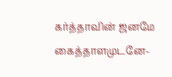கர்த்தாவின் ஜனமே கைத்தாளமுடனே-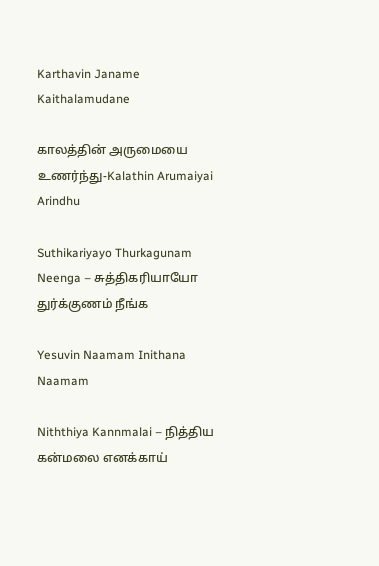Karthavin Janame Kaithalamudane

காலத்தின் அருமையை உணர்ந்து-Kalathin Arumaiyai Arindhu

Suthikariyayo Thurkagunam Neenga – சுத்திகரியாயோ துர்க்குணம் நீங்க

Yesuvin Naamam Inithana Naamam

Niththiya Kannmalai – நித்திய கன்மலை எனக்காய்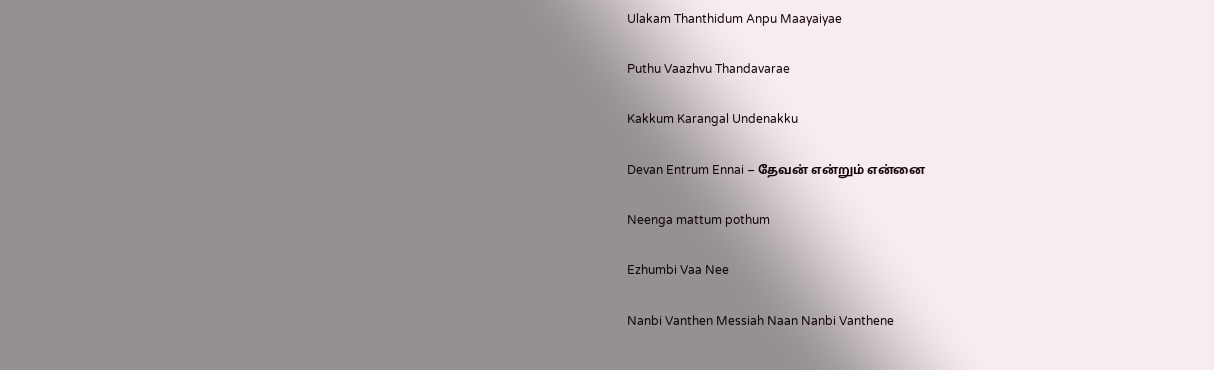Ulakam Thanthidum Anpu Maayaiyae

Puthu Vaazhvu Thandavarae

Kakkum Karangal Undenakku

Devan Entrum Ennai – தேவன் என்றும் என்னை

Neenga mattum pothum

Ezhumbi Vaa Nee

Nanbi Vanthen Messiah Naan Nanbi Vanthene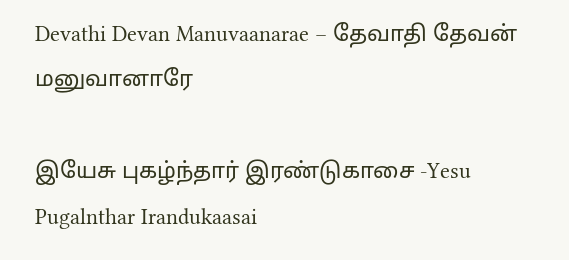Devathi Devan Manuvaanarae – தேவாதி தேவன் மனுவானாரே

இயேசு புகழ்ந்தார் இரண்டுகாசை -Yesu Pugalnthar Irandukaasai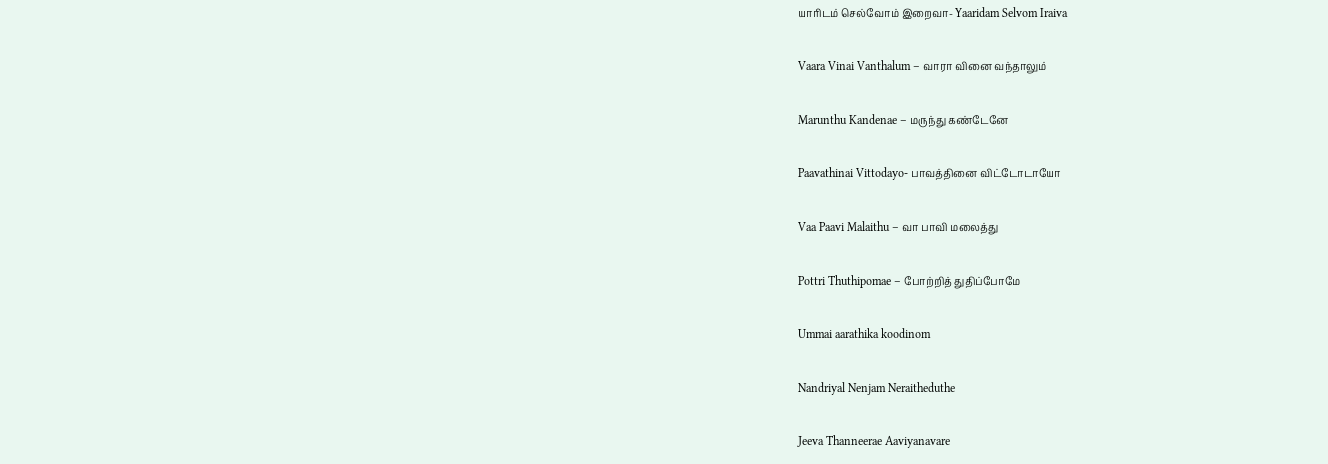யாரிடம் செல்வோம் இறைவா- Yaaridam Selvom Iraiva

Vaara Vinai Vanthalum – வாரா வினை வந்தாலும்

Marunthu Kandenae – மருந்து கண்டேனே

Paavathinai Vittodayo- பாவத்தினை விட்டோடாயோ

Vaa Paavi Malaithu – வா பாவி மலைத்து

Pottri Thuthipomae – போற்றித் துதிப்போமே

Ummai aarathika koodinom

Nandriyal Nenjam Neraitheduthe

Jeeva Thanneerae Aaviyanavare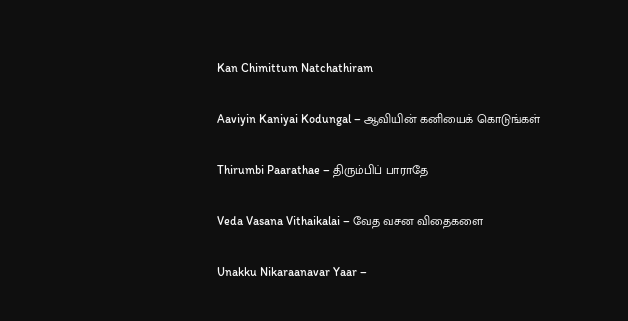Kan Chimittum Natchathiram

Aaviyin Kaniyai Kodungal – ஆவியின் கனியைக் கொடுங்கள்

Thirumbi Paarathae – திரும்பிப் பாராதே

Veda Vasana Vithaikalai – வேத வசன விதைகளை

Unakku Nikaraanavar Yaar –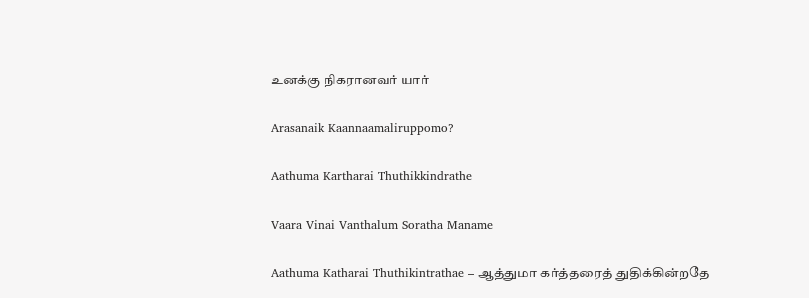உனக்கு நிகரானவர் யார்

Arasanaik Kaannaamaliruppomo?

Aathuma Kartharai Thuthikkindrathe

Vaara Vinai Vanthalum Soratha Maname

Aathuma Katharai Thuthikintrathae – ஆத்துமா கர்த்தரைத் துதிக்கின்றதே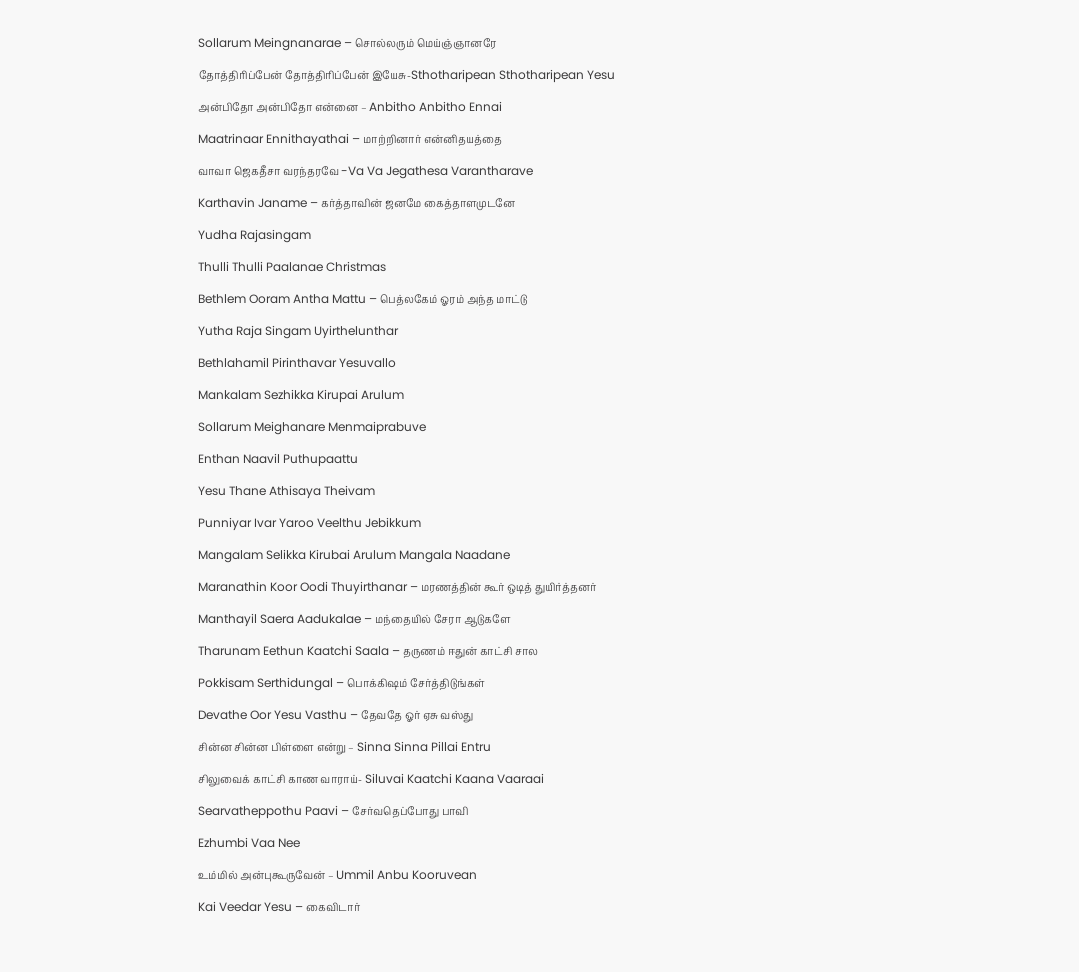Sollarum Meingnanarae – சொல்லரும் மெய்ஞ்ஞானரே

தோத்திரிப்பேன் தோத்திரிப்பேன் இயேசு-Sthotharipean Sthotharipean Yesu

அன்பிதோ அன்பிதோ என்னை – Anbitho Anbitho Ennai

Maatrinaar Ennithayathai – மாற்றினார் என்னிதயத்தை

வாவா ஜெகதீசா வரந்தரவே -Va Va Jegathesa Varantharave

Karthavin Janame – கர்த்தாவின் ஜனமே கைத்தாளமுடனே

Yudha Rajasingam

Thulli Thulli Paalanae Christmas

Bethlem Ooram Antha Mattu – பெத்லகேம் ஓரம் அந்த மாட்டு

Yutha Raja Singam Uyirthelunthar

Bethlahamil Pirinthavar Yesuvallo

Mankalam Sezhikka Kirupai Arulum

Sollarum Meighanare Menmaiprabuve

Enthan Naavil Puthupaattu

Yesu Thane Athisaya Theivam

Punniyar Ivar Yaroo Veelthu Jebikkum

Mangalam Selikka Kirubai Arulum Mangala Naadane

Maranathin Koor Oodi Thuyirthanar – மரணத்தின் கூர் ஒடித் துயிர்த்தனர்

Manthayil Saera Aadukalae – மந்தையில் சேரா ஆடுகளே

Tharunam Eethun Kaatchi Saala – தருணம் ஈதுன் காட்சி சால

Pokkisam Serthidungal – பொக்கிஷம் சேர்த்திடுங்கள்

Devathe Oor Yesu Vasthu – தேவதே ஓர் ஏசு வஸ்து

சின்ன சின்ன பிள்ளை என்று – Sinna Sinna Pillai Entru

சிலுவைக் காட்சி காண வாராய்- Siluvai Kaatchi Kaana Vaaraai

Searvatheppothu Paavi – சேர்வதெப்போது பாவி

Ezhumbi Vaa Nee

உம்மில் அன்புகூருவேன் – Ummil Anbu Kooruvean

Kai Veedar Yesu – கைவிடார்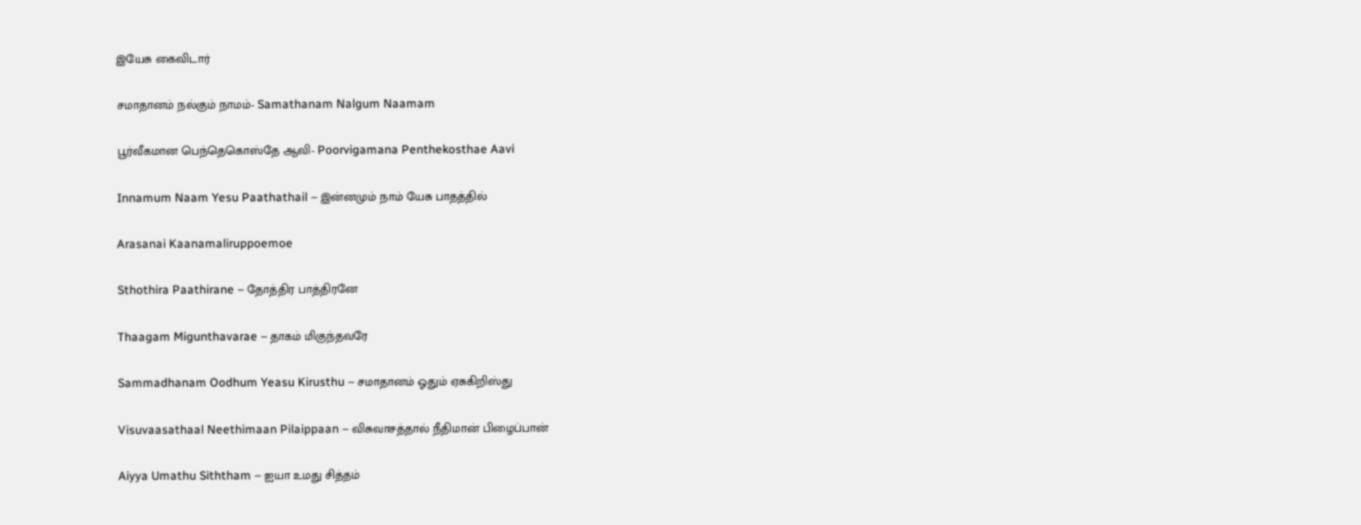இயேசு கைவிடார்

சமாதானம் நல்கும் நாமம்- Samathanam Nalgum Naamam

பூர்வீகமான பெந்தெகொஸ்தே ஆவி- Poorvigamana Penthekosthae Aavi

Innamum Naam Yesu Paathathail – இன்னமும் நாம் யேசு பாதத்தில்

Arasanai Kaanamaliruppoemoe

Sthothira Paathirane – தோத்திர பாத்திரனே

Thaagam Migunthavarae – தாகம் மிகுந்தவரே

Sammadhanam Oodhum Yeasu Kirusthu – சமாதானம் ஓதும் ஏசுகிறிஸ்து

Visuvaasathaal Neethimaan Pilaippaan – விசுவாசத்தால் நீதிமான் பிழைப்பான்

Aiyya Umathu Siththam – ஐயா உமது சித்தம்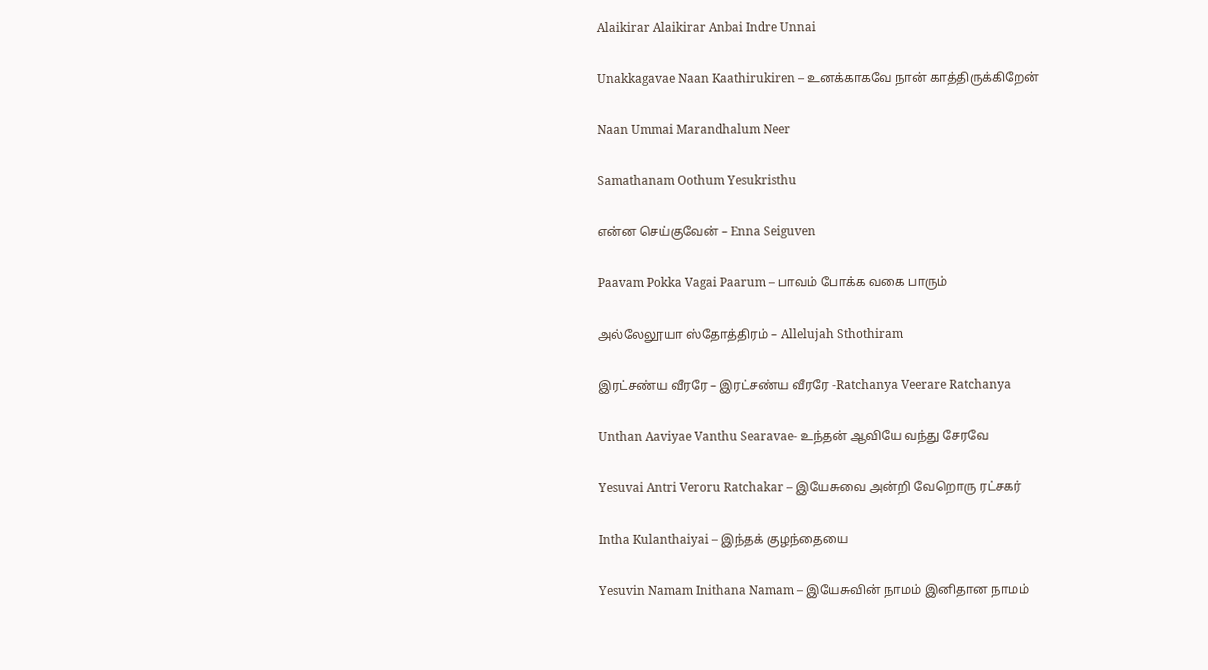Alaikirar Alaikirar Anbai Indre Unnai

Unakkagavae Naan Kaathirukiren – உனக்காகவே நான் காத்திருக்கிறேன்

Naan Ummai Marandhalum Neer

Samathanam Oothum Yesukristhu

என்ன செய்குவேன் – Enna Seiguven

Paavam Pokka Vagai Paarum – பாவம் போக்க வகை பாரும்

அல்லேலூயா ஸ்தோத்திரம் – Allelujah Sthothiram

இரட்சண்ய வீரரே – இரட்சண்ய வீரரே -Ratchanya Veerare Ratchanya

Unthan Aaviyae Vanthu Searavae- உந்தன் ஆவியே வந்து சேரவே

Yesuvai Antri Veroru Ratchakar – இயேசுவை அன்றி வேறொரு ரட்சகர்

Intha Kulanthaiyai – இந்தக் குழந்தையை

Yesuvin Namam Inithana Namam – இயேசுவின் நாமம் இனிதான நாமம்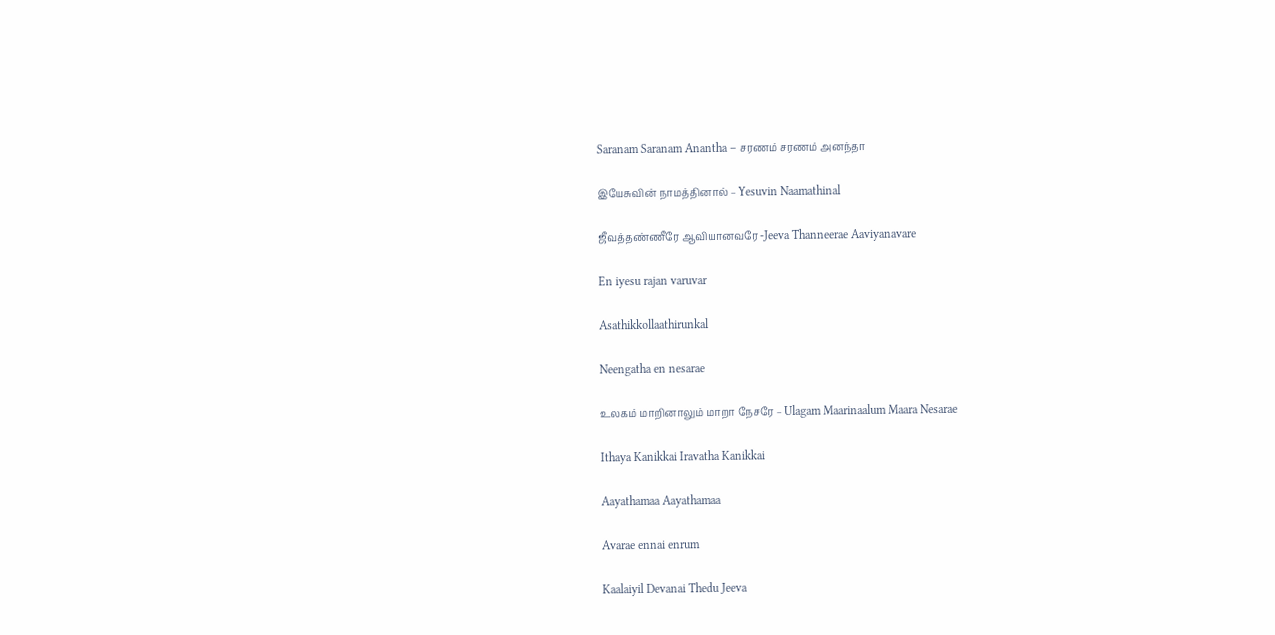Saranam Saranam Anantha – சரணம் சரணம் அனந்தா

இயேசுவின் நாமத்தினால் – Yesuvin Naamathinal

ஜீவத்தண்ணீரே ஆவியானவரே -Jeeva Thanneerae Aaviyanavare

En iyesu rajan varuvar

Asathikkollaathirunkal

Neengatha en nesarae

உலகம் மாறினாலும் மாறா நேசரே – Ulagam Maarinaalum Maara Nesarae

Ithaya Kanikkai Iravatha Kanikkai

Aayathamaa Aayathamaa

Avarae ennai enrum

Kaalaiyil Devanai Thedu Jeeva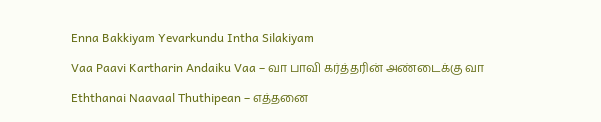Enna Bakkiyam Yevarkundu Intha Silakiyam

Vaa Paavi Kartharin Andaiku Vaa – வா பாவி கர்த்தரின் அண்டைக்கு வா

Eththanai Naavaal Thuthipean – எத்தனை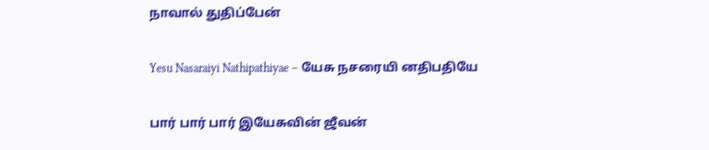நாவால் துதிப்பேன்

Yesu Nasaraiyi Nathipathiyae – யேசு நசரையி னதிபதியே

பார் பார் பார் இயேசுவின் ஜீவன்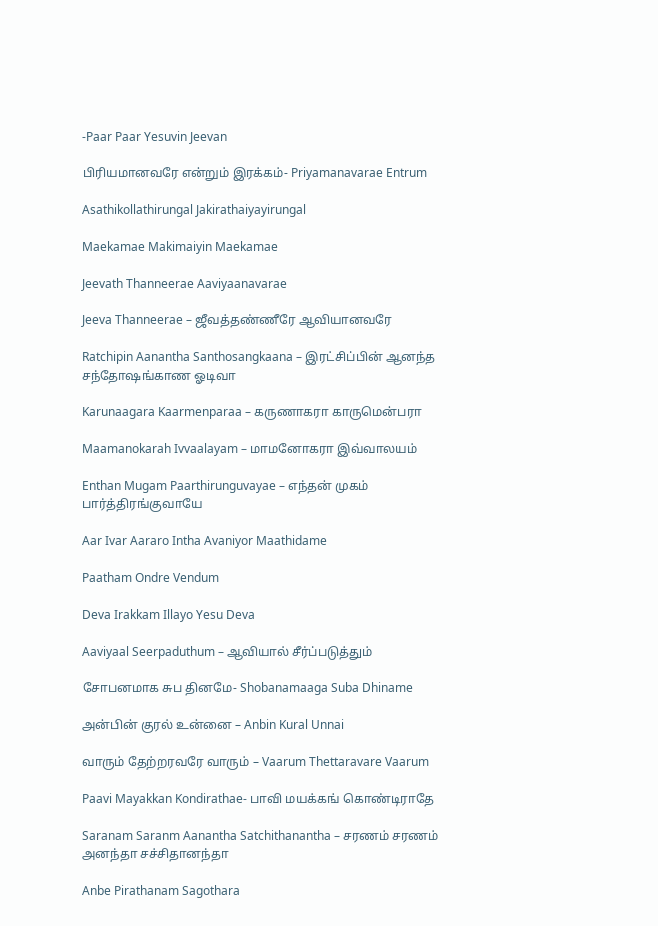-Paar Paar Yesuvin Jeevan

பிரியமானவரே என்றும் இரக்கம்- Priyamanavarae Entrum

Asathikollathirungal Jakirathaiyayirungal

Maekamae Makimaiyin Maekamae

Jeevath Thanneerae Aaviyaanavarae

Jeeva Thanneerae – ஜீவத்தண்ணீரே ஆவியானவரே

Ratchipin Aanantha Santhosangkaana – இரட்சிப்பின் ஆனந்த சந்தோஷங்காண ஓடிவா

Karunaagara Kaarmenparaa – கருணாகரா காருமென்பரா

Maamanokarah Ivvaalayam – மாமனோகரா இவ்வாலயம்

Enthan Mugam Paarthirunguvayae – எந்தன் முகம் பார்த்திரங்குவாயே

Aar Ivar Aararo Intha Avaniyor Maathidame

Paatham Ondre Vendum

Deva Irakkam Illayo Yesu Deva

Aaviyaal Seerpaduthum – ஆவியால் சீர்ப்படுத்தும்

சோபனமாக சுப தினமே- Shobanamaaga Suba Dhiname

அன்பின் குரல் உன்னை – Anbin Kural Unnai

வாரும் தேற்றரவரே வாரும் – Vaarum Thettaravare Vaarum

Paavi Mayakkan Kondirathae- பாவி மயக்கங் கொண்டிராதே

Saranam Saranm Aanantha Satchithanantha – சரணம் சரணம் அனந்தா சச்சிதானந்தா

Anbe Pirathanam Sagothara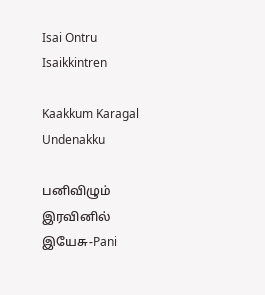Isai Ontru Isaikkintren

Kaakkum Karagal Undenakku

பனிவிழும் இரவினில் இயேசு-Pani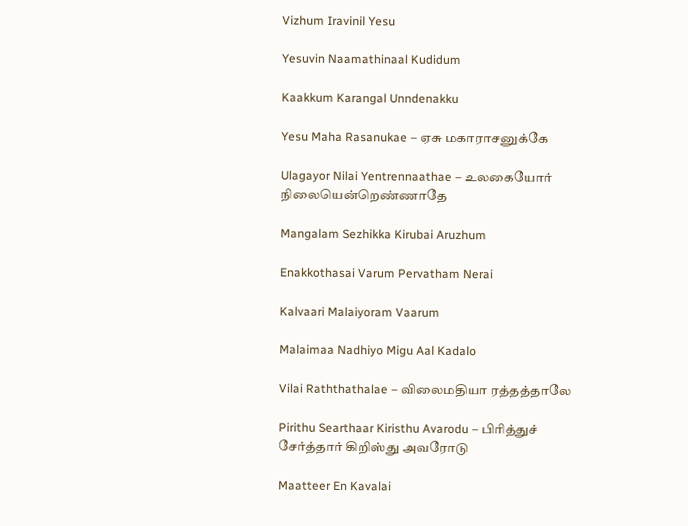Vizhum Iravinil Yesu

Yesuvin Naamathinaal Kudidum

Kaakkum Karangal Unndenakku

Yesu Maha Rasanukae – ஏசு மகாராசனுக்கே

Ulagayor Nilai Yentrennaathae – உலகையோர் நிலையென்றெண்ணாதே

Mangalam Sezhikka Kirubai Aruzhum

Enakkothasai Varum Pervatham Nerai

Kalvaari Malaiyoram Vaarum

Malaimaa Nadhiyo Migu Aal Kadalo

Vilai Raththathalae – விலைமதியா ரத்தத்தாலே

Pirithu Searthaar Kiristhu Avarodu – பிரித்துச் சேர்த்தார் கிறிஸ்து அவரோடு

Maatteer En Kavalai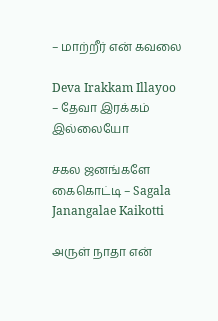– மாற்றீர் என் கவலை

Deva Irakkam Illayoo – தேவா இரக்கம் இல்லையோ

சகல ஜனங்களே கைகொட்டி – Sagala Janangalae Kaikotti

அருள் நாதா என்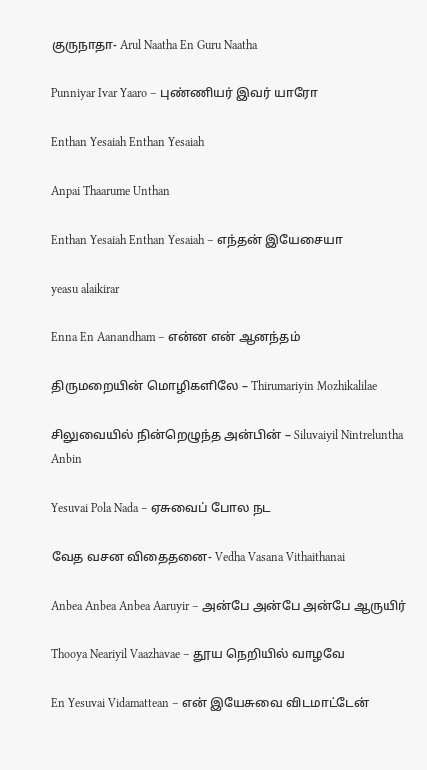குருநாதா- Arul Naatha En Guru Naatha

Punniyar Ivar Yaaro – புண்ணியர் இவர் யாரோ

Enthan Yesaiah Enthan Yesaiah

Anpai Thaarume Unthan

Enthan Yesaiah Enthan Yesaiah – எந்தன் இயேசையா

yeasu alaikirar

Enna En Aanandham – என்ன என் ஆனந்தம்

திருமறையின் மொழிகளிலே – Thirumariyin Mozhikalilae

சிலுவையில் நின்றெழுந்த அன்பின் – Siluvaiyil Nintreluntha Anbin

Yesuvai Pola Nada – ஏசுவைப் போல நட

வேத வசன விதைதனை- Vedha Vasana Vithaithanai

Anbea Anbea Anbea Aaruyir – அன்பே அன்பே அன்பே ஆருயிர்

Thooya Neariyil Vaazhavae – தூய நெறியில் வாழவே

En Yesuvai Vidamattean – என் இயேசுவை விடமாட்டேன்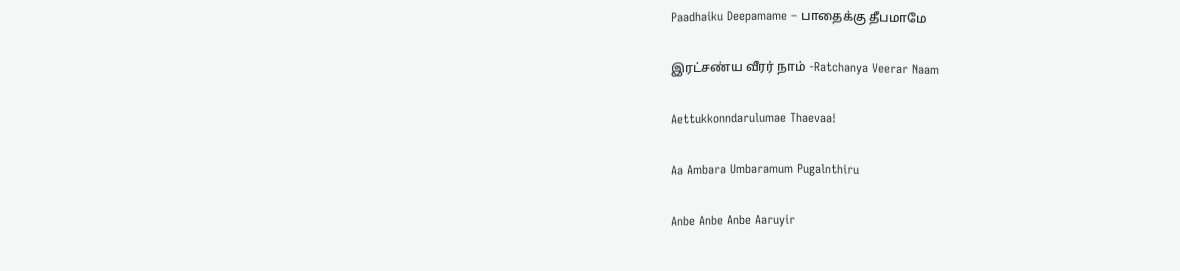Paadhaiku Deepamame – பாதைக்கு தீபமாமே

இரட்சண்ய வீரர் நாம் -Ratchanya Veerar Naam

Aettukkonndarulumae Thaevaa!

Aa Ambara Umbaramum Pugalnthiru

Anbe Anbe Anbe Aaruyir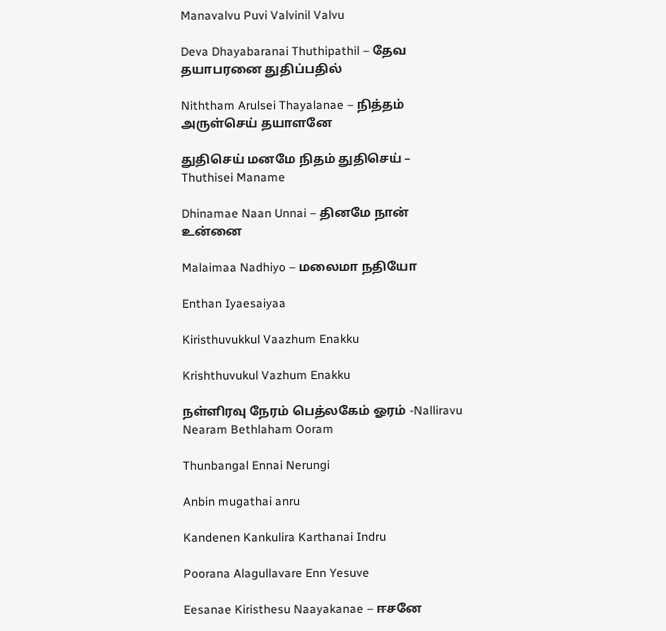Manavalvu Puvi Valvinil Valvu

Deva Dhayabaranai Thuthipathil – தேவ தயாபரனை துதிப்பதில்

Niththam Arulsei Thayalanae – நித்தம் அருள்செய் தயாளனே

துதிசெய் மனமே நிதம் துதிசெய் – Thuthisei Maname

Dhinamae Naan Unnai – தினமே நான் உன்னை

Malaimaa Nadhiyo – மலைமா நதியோ

Enthan Iyaesaiyaa

Kiristhuvukkul Vaazhum Enakku

Krishthuvukul Vazhum Enakku

நள்ளிரவு நேரம் பெத்லகேம் ஓரம் -Nalliravu Nearam Bethlaham Ooram

Thunbangal Ennai Nerungi

Anbin mugathai anru

Kandenen Kankulira Karthanai Indru

Poorana Alagullavare Enn Yesuve

Eesanae Kiristhesu Naayakanae – ஈசனே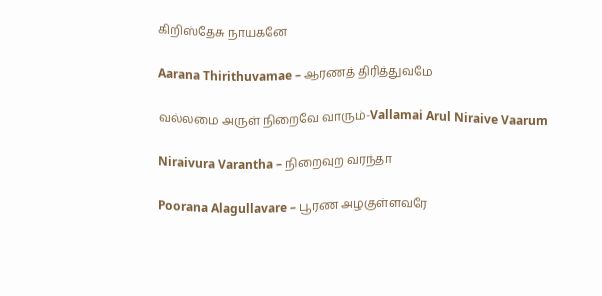கிறிஸ்தேசு நாயகனே

Aarana Thirithuvamae – ஆரணத் திரித்துவமே

வல்லமை அருள் நிறைவே வாரும்-Vallamai Arul Niraive Vaarum

Niraivura Varantha – நிறைவுற வரந்தா

Poorana Alagullavare – பூரண அழகுள்ளவரே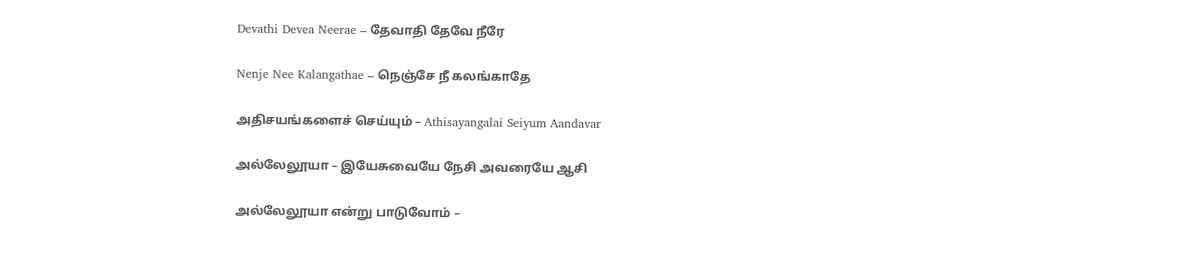Devathi Devea Neerae – தேவாதி தேவே நீரே

Nenje Nee Kalangathae – நெஞ்சே நீ கலங்காதே

அதிசயங்களைச் செய்யும் – Athisayangalai Seiyum Aandavar

அல்லேலூயா – இயேசுவையே நேசி அவரையே ஆசி

அல்லேலூயா என்று பாடுவோம் –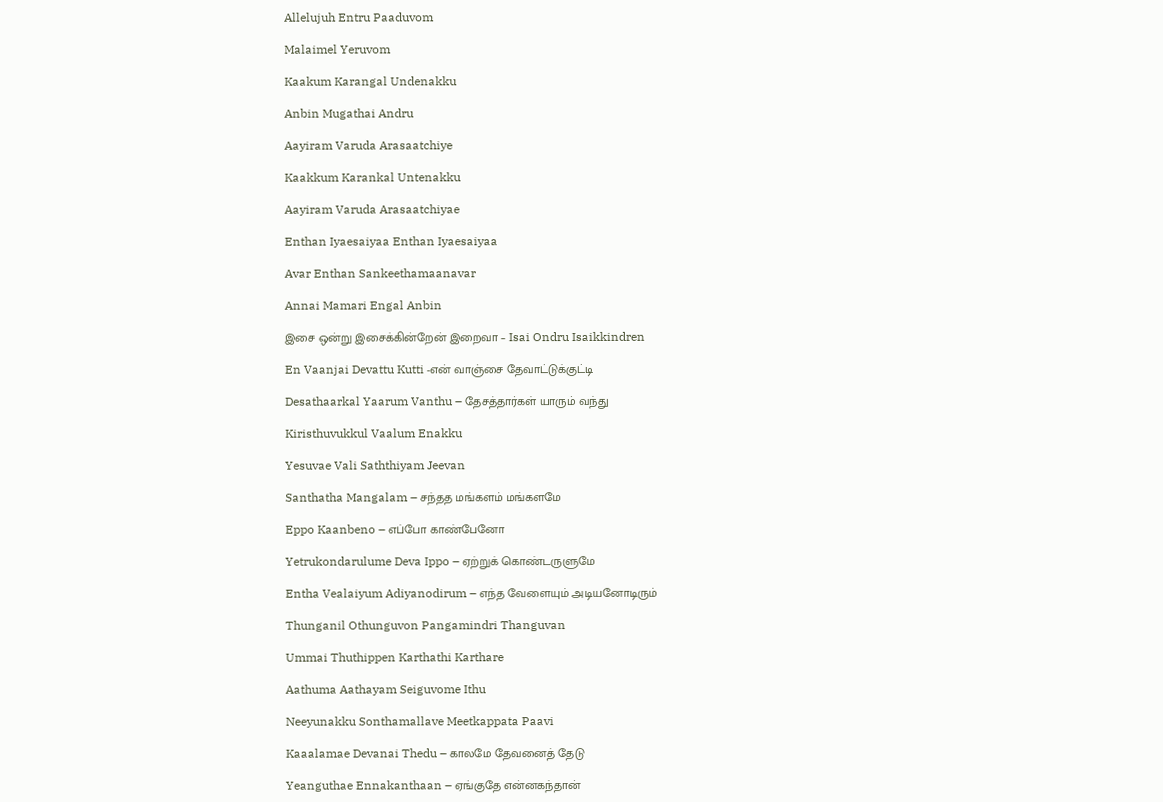Allelujuh Entru Paaduvom

Malaimel Yeruvom

Kaakum Karangal Undenakku

Anbin Mugathai Andru

Aayiram Varuda Arasaatchiye

Kaakkum Karankal Untenakku

Aayiram Varuda Arasaatchiyae

Enthan Iyaesaiyaa Enthan Iyaesaiyaa

Avar Enthan Sankeethamaanavar

Annai Mamari Engal Anbin

இசை ஒன்று இசைக்கின்றேன் இறைவா – Isai Ondru Isaikkindren

En Vaanjai Devattu Kutti -என் வாஞ்சை தேவாட்டுக்குட்டி

Desathaarkal Yaarum Vanthu – தேசத்தார்கள் யாரும் வந்து

Kiristhuvukkul Vaalum Enakku

Yesuvae Vali Saththiyam Jeevan

Santhatha Mangalam – சந்தத மங்களம் மங்களமே

Eppo Kaanbeno – எப்போ காண்பேனோ

Yetrukondarulume Deva Ippo – ஏற்றுக் கொண்டருளுமே

Entha Vealaiyum Adiyanodirum – எந்த வேளையும் அடியனோடிரும்

Thunganil Othunguvon Pangamindri Thanguvan

Ummai Thuthippen Karthathi Karthare

Aathuma Aathayam Seiguvome Ithu

Neeyunakku Sonthamallave Meetkappata Paavi

Kaaalamae Devanai Thedu – காலமே தேவனைத் தேடு

Yeanguthae Ennakanthaan – ஏங்குதே என்னகந்தான்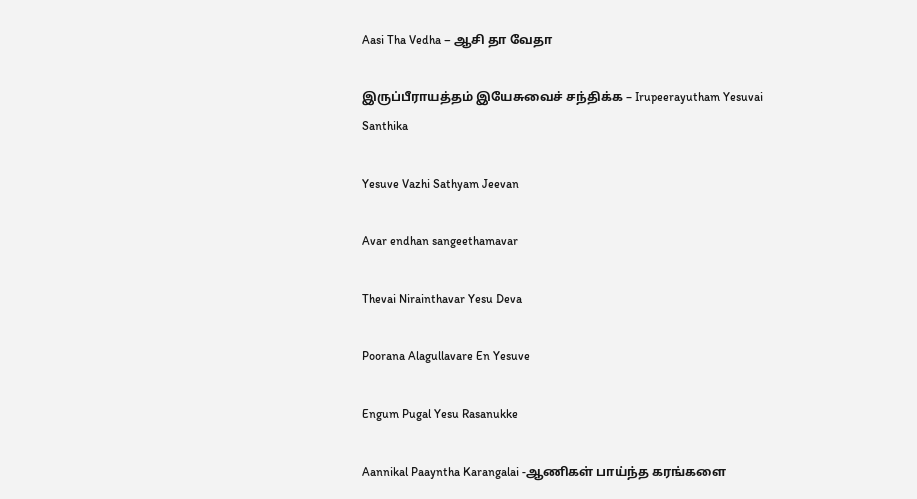Aasi Tha Vedha – ஆசி தா வேதா

இருப்பீராயத்தம் இயேசுவைச் சந்திக்க – Irupeerayutham Yesuvai Santhika

Yesuve Vazhi Sathyam Jeevan

Avar endhan sangeethamavar

Thevai Nirainthavar Yesu Deva

Poorana Alagullavare En Yesuve

Engum Pugal Yesu Rasanukke

Aannikal Paayntha Karangalai -ஆணிகள் பாய்ந்த கரங்களை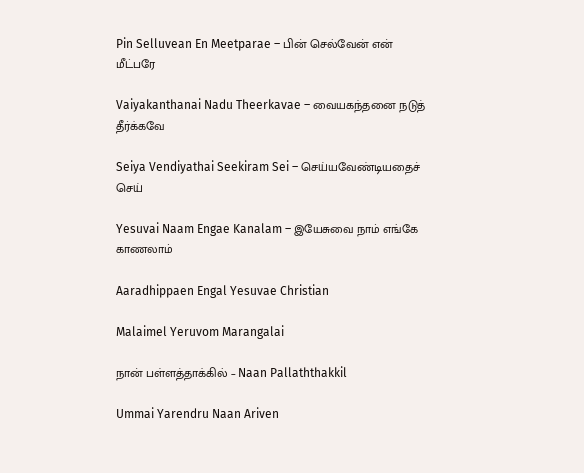Pin Selluvean En Meetparae – பின் செல்வேன் என் மீட்பரே

Vaiyakanthanai Nadu Theerkavae – வையகந்தனை நடுத் தீர்க்கவே

Seiya Vendiyathai Seekiram Sei – செய்யவேண்டியதைச் செய்

Yesuvai Naam Engae Kanalam – இயேசுவை நாம் எங்கே காணலாம்

Aaradhippaen Engal Yesuvae Christian

Malaimel Yeruvom Marangalai

நான் பள்ளத்தாக்கில் – Naan Pallaththakkil

Ummai Yarendru Naan Ariven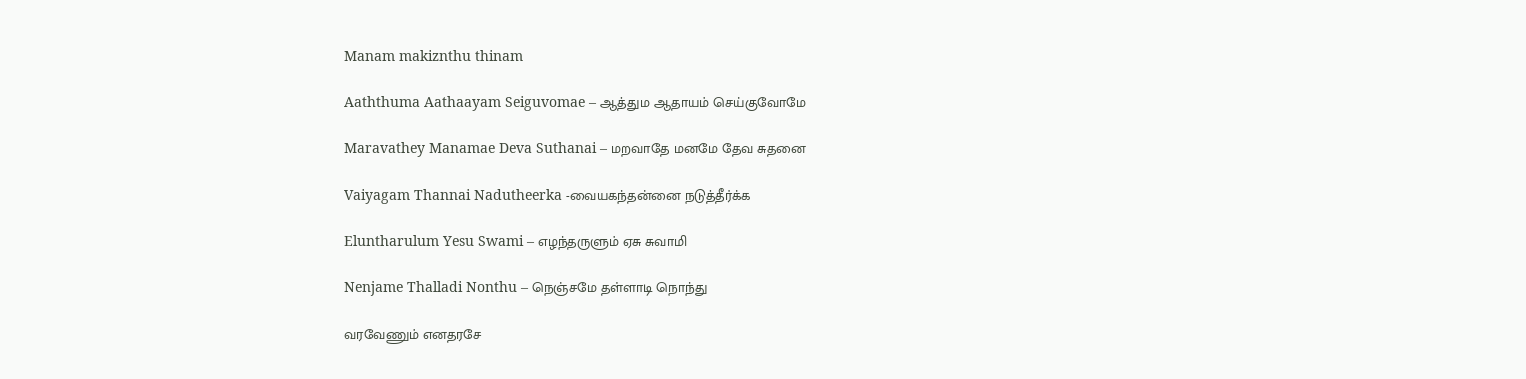Manam makiznthu thinam

Aaththuma Aathaayam Seiguvomae – ஆத்தும ஆதாயம் செய்குவோமே

Maravathey Manamae Deva Suthanai – மறவாதே மனமே தேவ சுதனை

Vaiyagam Thannai Nadutheerka -வையகந்தன்னை நடுத்தீர்க்க

Eluntharulum Yesu Swami – எழந்தருளும் ஏசு சுவாமி

Nenjame Thalladi Nonthu – நெஞ்சமே தள்ளாடி நொந்து

வரவேணும் எனதரசே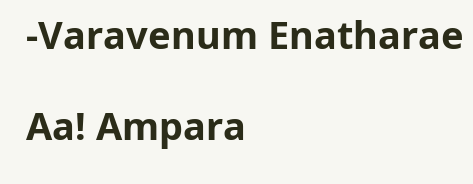-Varavenum Enatharae

Aa! Ampara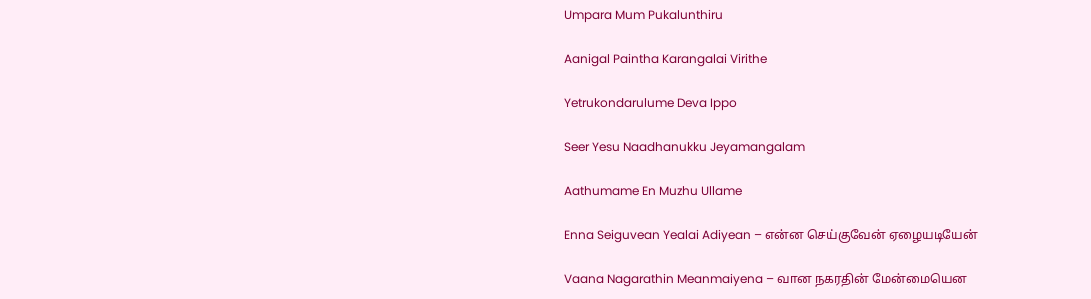Umpara Mum Pukalunthiru

Aanigal Paintha Karangalai Virithe

Yetrukondarulume Deva Ippo

Seer Yesu Naadhanukku Jeyamangalam

Aathumame En Muzhu Ullame

Enna Seiguvean Yealai Adiyean – என்ன செய்குவேன் ஏழையடியேன்

Vaana Nagarathin Meanmaiyena – வான நகரதின் மேன்மையென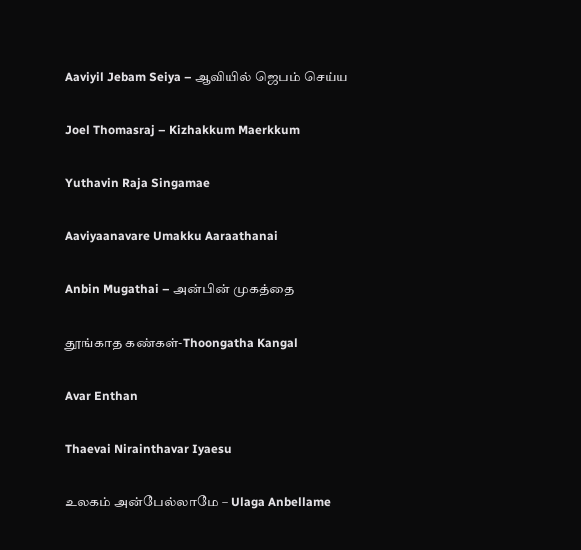Aaviyil Jebam Seiya – ஆவியில் ஜெபம் செய்ய

Joel Thomasraj – Kizhakkum Maerkkum

Yuthavin Raja Singamae

Aaviyaanavare Umakku Aaraathanai

Anbin Mugathai – அன்பின் முகத்தை

தூங்காத கண்கள்-Thoongatha Kangal

Avar Enthan

Thaevai Nirainthavar Iyaesu

உலகம் அன்பேல்லாமே – Ulaga Anbellame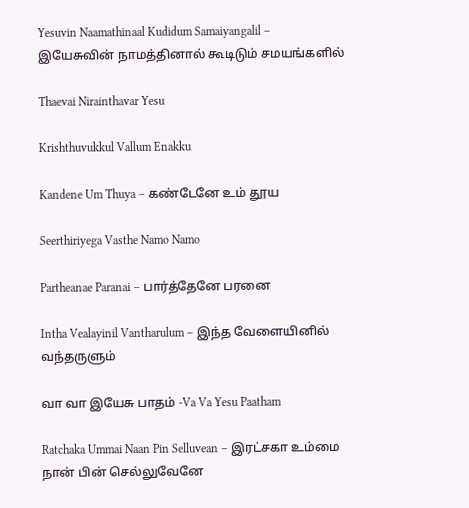Yesuvin Naamathinaal Kudidum Samaiyangalil – இயேசுவின் நாமத்தினால் கூடிடும் சமயங்களில்

Thaevai Nirainthavar Yesu

Krishthuvukkul Vallum Enakku

Kandene Um Thuya – கண்டேனே உம் தூய

Seerthiriyega Vasthe Namo Namo

Partheanae Paranai – பார்த்தேனே பரனை

Intha Vealayinil Vantharulum – இந்த வேளையினில் வந்தருளும்

வா வா இயேசு பாதம் -Va Va Yesu Paatham

Ratchaka Ummai Naan Pin Selluvean – இரட்சகா உம்மை நான் பின் செல்லுவேனே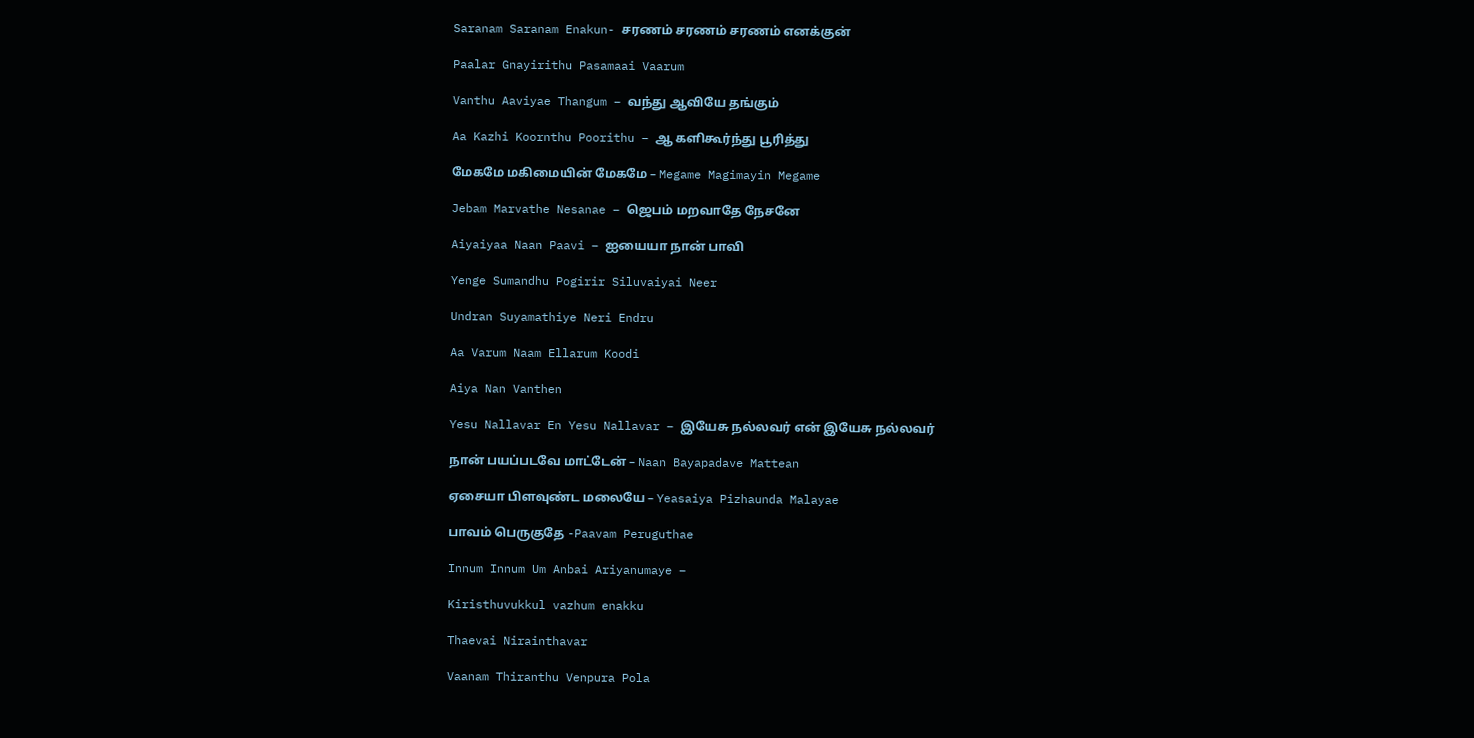Saranam Saranam Enakun- சரணம் சரணம் சரணம் எனக்குன்

Paalar Gnayirithu Pasamaai Vaarum

Vanthu Aaviyae Thangum – வந்து ஆவியே தங்கும்

Aa Kazhi Koornthu Poorithu – ஆ களிகூர்ந்து பூரித்து

மேகமே மகிமையின் மேகமே – Megame Magimayin Megame

Jebam Marvathe Nesanae – ஜெபம் மறவாதே நேசனே

Aiyaiyaa Naan Paavi – ஐயையா நான் பாவி

Yenge Sumandhu Pogirir Siluvaiyai Neer

Undran Suyamathiye Neri Endru

Aa Varum Naam Ellarum Koodi

Aiya Nan Vanthen

Yesu Nallavar En Yesu Nallavar – இயேசு நல்லவர் என் இயேசு நல்லவர்

நான் பயப்படவே மாட்டேன் – Naan Bayapadave Mattean

ஏசையா பிளவுண்ட மலையே – Yeasaiya Pizhaunda Malayae

பாவம் பெருகுதே -Paavam Peruguthae

Innum Innum Um Anbai Ariyanumaye –

Kiristhuvukkul vazhum enakku

Thaevai Nirainthavar

Vaanam Thiranthu Venpura Pola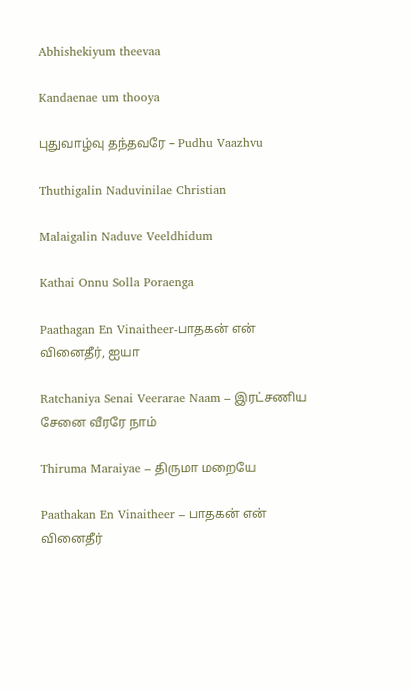Abhishekiyum theevaa

Kandaenae um thooya

புதுவாழ்வு தந்தவரே – Pudhu Vaazhvu

Thuthigalin Naduvinilae Christian

Malaigalin Naduve Veeldhidum

Kathai Onnu Solla Poraenga

Paathagan En Vinaitheer-பாதகன் என் வினைதீர், ஐயா

Ratchaniya Senai Veerarae Naam – இரட்சணிய சேனை வீரரே நாம்

Thiruma Maraiyae – திருமா மறையே

Paathakan En Vinaitheer – பாதகன் என் வினைதீர்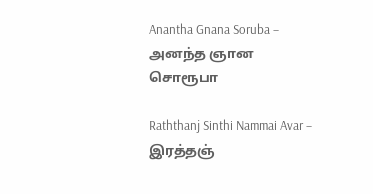Anantha Gnana Soruba – அனந்த ஞான சொரூபா

Raththanj Sinthi Nammai Avar – இரத்தஞ்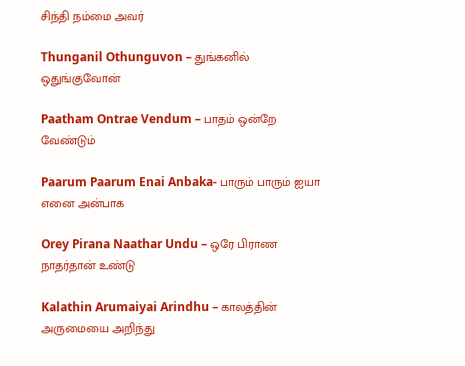சிந்தி நம்மை அவர்

Thunganil Othunguvon – துங்கனில் ஒதுங்குவோன்

Paatham Ontrae Vendum – பாதம் ஒன்றே வேண்டும்

Paarum Paarum Enai Anbaka- பாரும் பாரும் ஐயா எனை அன்பாக

Orey Pirana Naathar Undu – ஒரே பிராண நாதர்தான் உண்டு

Kalathin Arumaiyai Arindhu – காலத்தின் அருமையை அறிந்து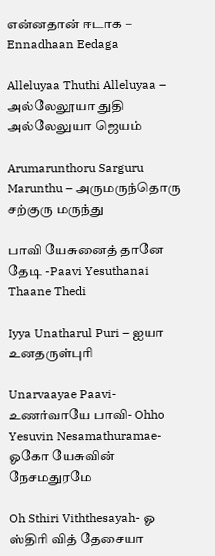என்னதான் ஈடாக – Ennadhaan Eedaga

Alleluyaa Thuthi Alleluyaa – அல்லேலூயா துதி அல்லேலுயா ஜெயம்

Arumarunthoru Sarguru Marunthu – அருமருந்தொரு சற்குரு மருந்து

பாவி யேசுனைத் தானே தேடி -Paavi Yesuthanai Thaane Thedi

Iyya Unatharul Puri – ஐயா உனதருள்புரி

Unarvaayae Paavi-உணர்வாயே பாவி- Ohho Yesuvin Nesamathuramae- ஓகோ யேசுவின் நேசமதுரமே

Oh Sthiri Viththesayah- ஓ ஸ்திரி வித் தேசையா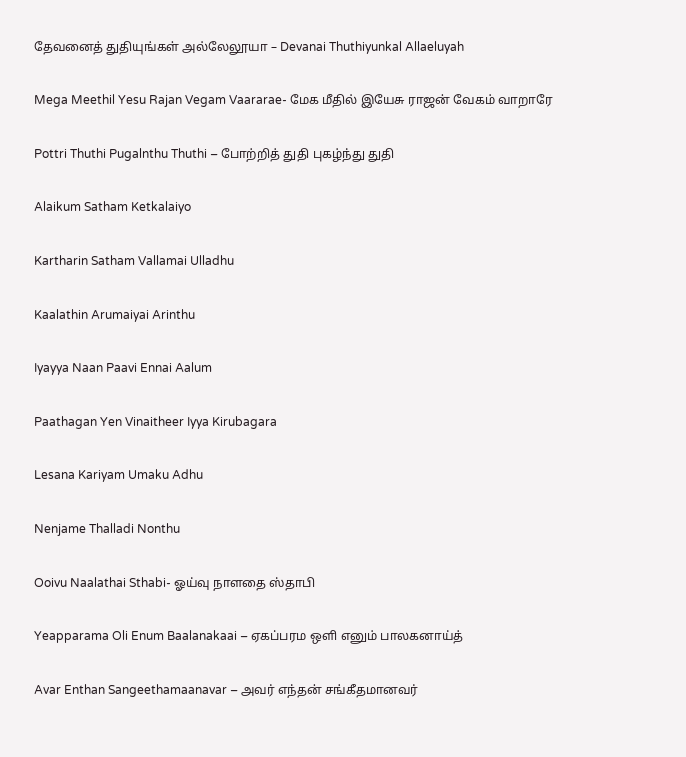தேவனைத் துதியுங்கள் அல்லேலூயா – Devanai Thuthiyunkal Allaeluyah

Mega Meethil Yesu Rajan Vegam Vaararae- மேக மீதில் இயேசு ராஜன் வேகம் வாறாரே

Pottri Thuthi Pugalnthu Thuthi – போற்றித் துதி புகழ்ந்து துதி

Alaikum Satham Ketkalaiyo

Kartharin Satham Vallamai Ulladhu

Kaalathin Arumaiyai Arinthu

Iyayya Naan Paavi Ennai Aalum

Paathagan Yen Vinaitheer Iyya Kirubagara

Lesana Kariyam Umaku Adhu

Nenjame Thalladi Nonthu

Ooivu Naalathai Sthabi- ஓய்வு நாளதை ஸ்தாபி

Yeapparama Oli Enum Baalanakaai – ஏகப்பரம ஒளி எனும் பாலகனாய்த்

Avar Enthan Sangeethamaanavar – அவர் எந்தன் சங்கீதமானவர்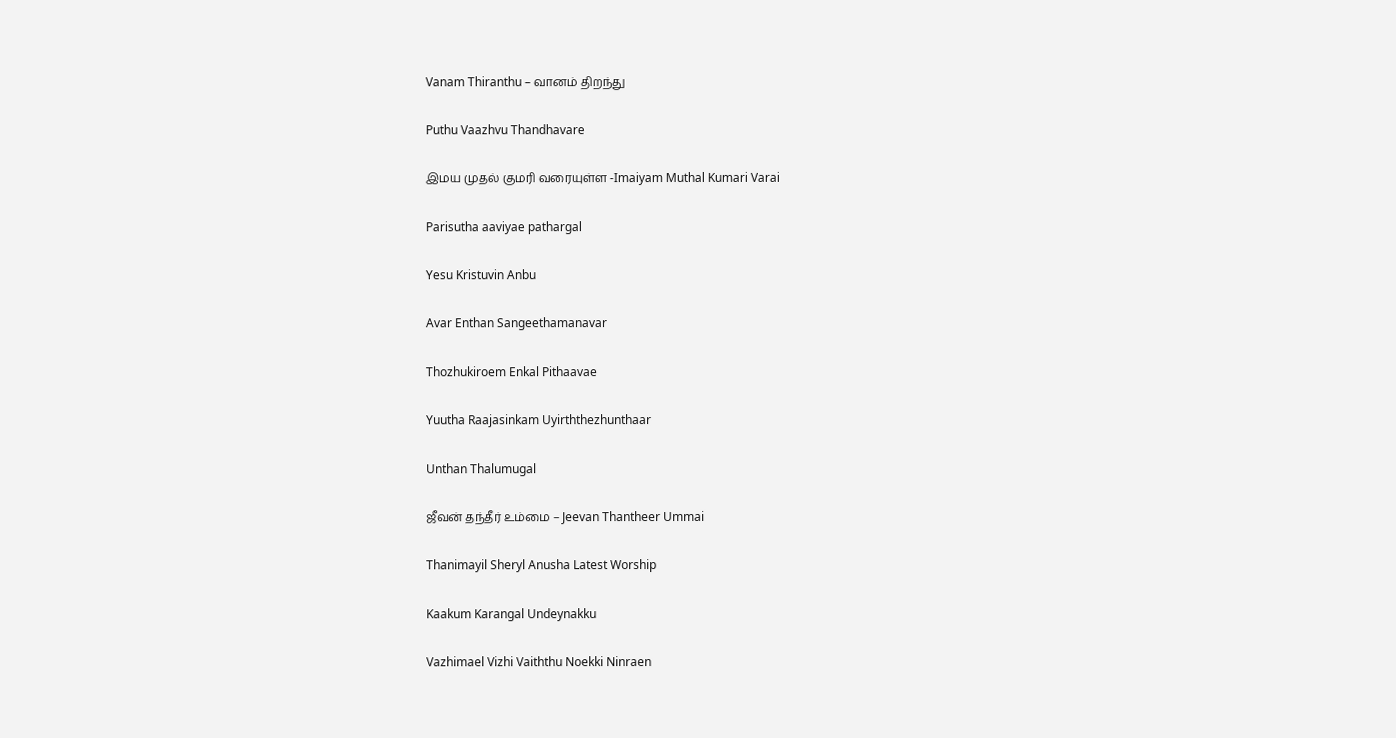Vanam Thiranthu – வானம் திறந்து

Puthu Vaazhvu Thandhavare

இமய முதல் குமரி வரையுள்ள -Imaiyam Muthal Kumari Varai

Parisutha aaviyae pathargal

Yesu Kristuvin Anbu

Avar Enthan Sangeethamanavar

Thozhukiroem Enkal Pithaavae

Yuutha Raajasinkam Uyirththezhunthaar

Unthan Thalumugal

ஜீவன் தந்தீர் உம்மை – Jeevan Thantheer Ummai

Thanimayil Sheryl Anusha Latest Worship

Kaakum Karangal Undeynakku

Vazhimael Vizhi Vaiththu Noekki Ninraen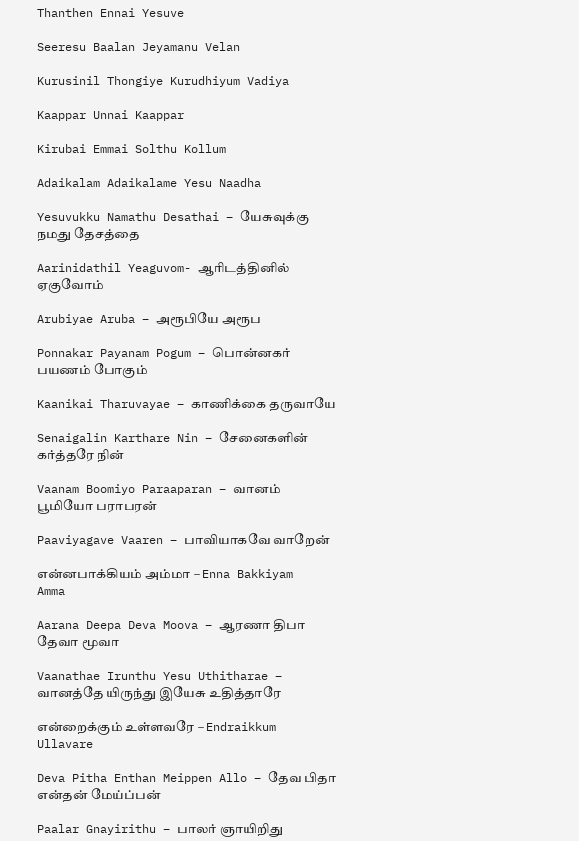Thanthen Ennai Yesuve

Seeresu Baalan Jeyamanu Velan

Kurusinil Thongiye Kurudhiyum Vadiya

Kaappar Unnai Kaappar

Kirubai Emmai Solthu Kollum

Adaikalam Adaikalame Yesu Naadha

Yesuvukku Namathu Desathai – யேசுவுக்கு நமது தேசத்தை

Aarinidathil Yeaguvom- ஆரிடத்தினில் ஏகுவோம்

Arubiyae Aruba – அரூபியே அரூப

Ponnakar Payanam Pogum – பொன்னகர் பயணம் போகும்

Kaanikai Tharuvayae – காணிக்கை தருவாயே

Senaigalin Karthare Nin – சேனைகளின் கர்த்தரே நின்

Vaanam Boomiyo Paraaparan – வானம் பூமியோ பராபரன்

Paaviyagave Vaaren – பாவியாகவே வாறேன்

என்னபாக்கியம் அம்மா – Enna Bakkiyam Amma

Aarana Deepa Deva Moova – ஆரணா திபா தேவா மூவா

Vaanathae Irunthu Yesu Uthitharae – வானத்தே யிருந்து இயேசு உதித்தாரே

என்றைக்கும் உள்ளவரே – Endraikkum Ullavare

Deva Pitha Enthan Meippen Allo – தேவ பிதா என்தன் மேய்ப்பன்

Paalar Gnayirithu – பாலர் ஞாயிறிது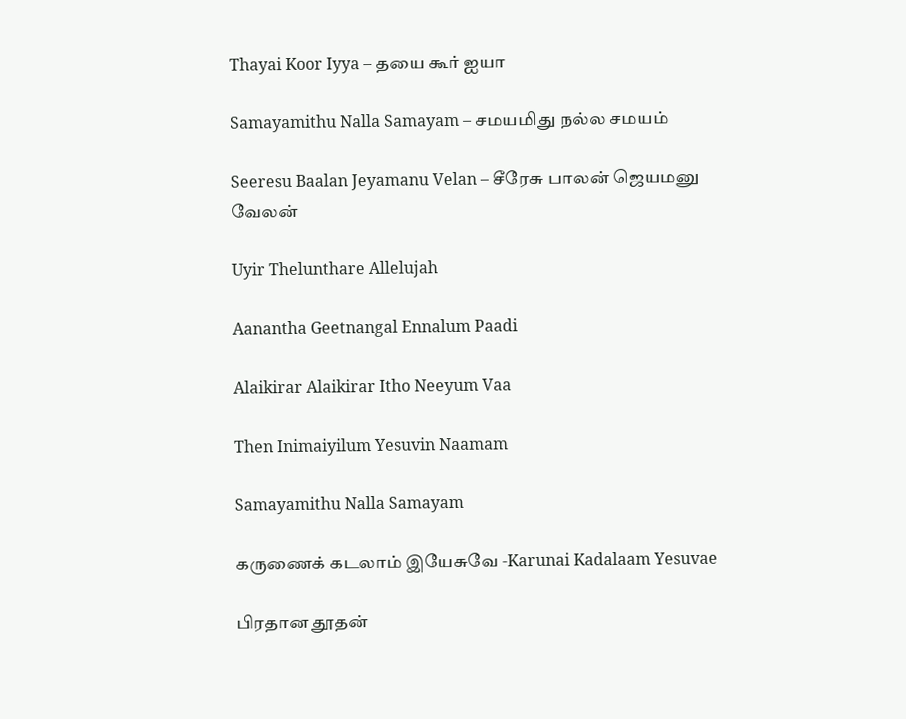Thayai Koor Iyya – தயை கூர் ஐயா

Samayamithu Nalla Samayam – சமயமிது நல்ல சமயம்

Seeresu Baalan Jeyamanu Velan – சீரேசு பாலன் ஜெயமனு வேலன்

Uyir Thelunthare Allelujah

Aanantha Geetnangal Ennalum Paadi

Alaikirar Alaikirar Itho Neeyum Vaa

Then Inimaiyilum Yesuvin Naamam

Samayamithu Nalla Samayam

கருணைக் கடலாம் இயேசுவே -Karunai Kadalaam Yesuvae

பிரதான தூதன்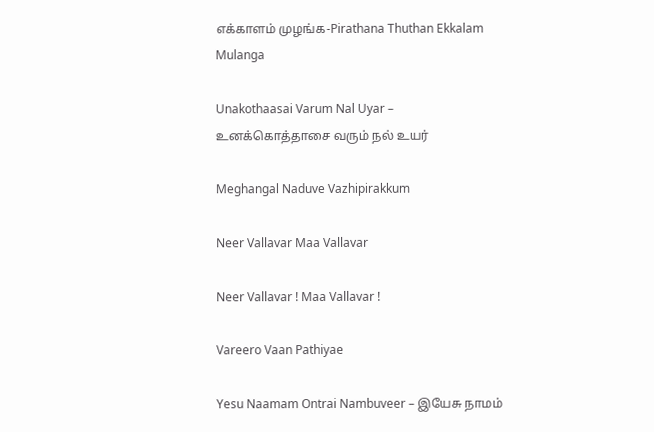எக்காளம் முழங்க-Pirathana Thuthan Ekkalam Mulanga

Unakothaasai Varum Nal Uyar – உனக்கொத்தாசை வரும் நல் உயர்

Meghangal Naduve Vazhipirakkum

Neer Vallavar Maa Vallavar

Neer Vallavar ! Maa Vallavar !

Vareero Vaan Pathiyae

Yesu Naamam Ontrai Nambuveer – இயேசு நாமம்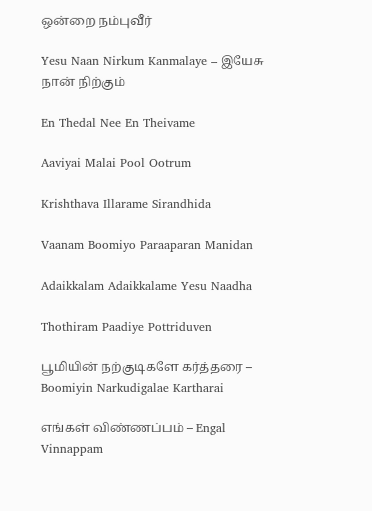ஒன்றை நம்புவீர்

Yesu Naan Nirkum Kanmalaye – இயேசு நான் நிற்கும்

En Thedal Nee En Theivame

Aaviyai Malai Pool Ootrum

Krishthava Illarame Sirandhida

Vaanam Boomiyo Paraaparan Manidan

Adaikkalam Adaikkalame Yesu Naadha

Thothiram Paadiye Pottriduven

பூமியின் நற்குடிகளே கர்த்தரை – Boomiyin Narkudigalae Kartharai

எங்கள் விண்ணப்பம் – Engal Vinnappam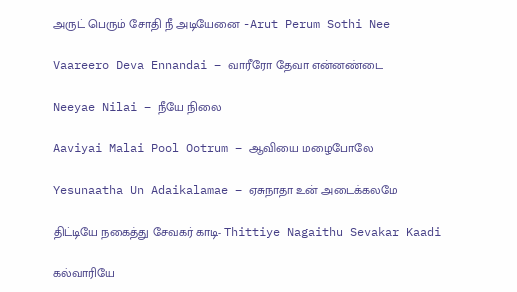அருட் பெரும் சோதி நீ அடியேனை -Arut Perum Sothi Nee

Vaareero Deva Ennandai – வாரீரோ தேவா என்னண்டை

Neeyae Nilai – நீயே நிலை

Aaviyai Malai Pool Ootrum – ஆவியை மழைபோலே

Yesunaatha Un Adaikalamae – ஏசுநாதா உன் அடைக்கலமே

திட்டியே நகைத்து சேவகர் காடி- Thittiye Nagaithu Sevakar Kaadi

கல்வாரியே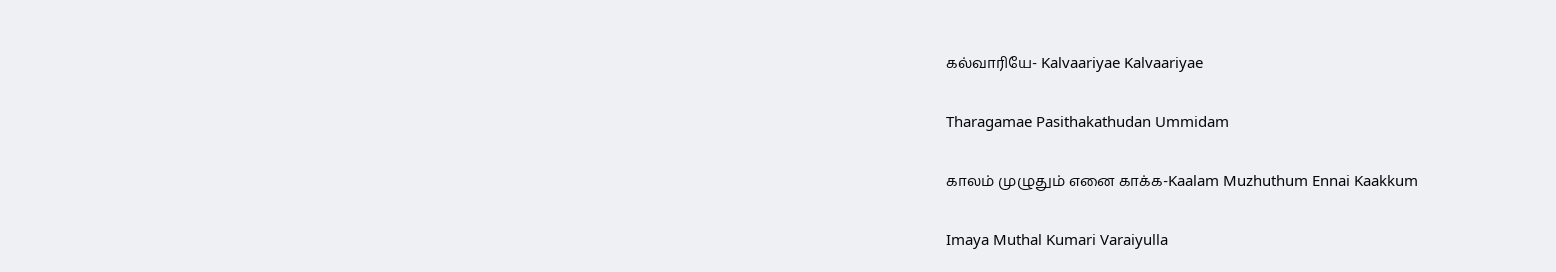கல்வாரியே- Kalvaariyae Kalvaariyae

Tharagamae Pasithakathudan Ummidam

காலம் முழுதும் எனை காக்க-Kaalam Muzhuthum Ennai Kaakkum

Imaya Muthal Kumari Varaiyulla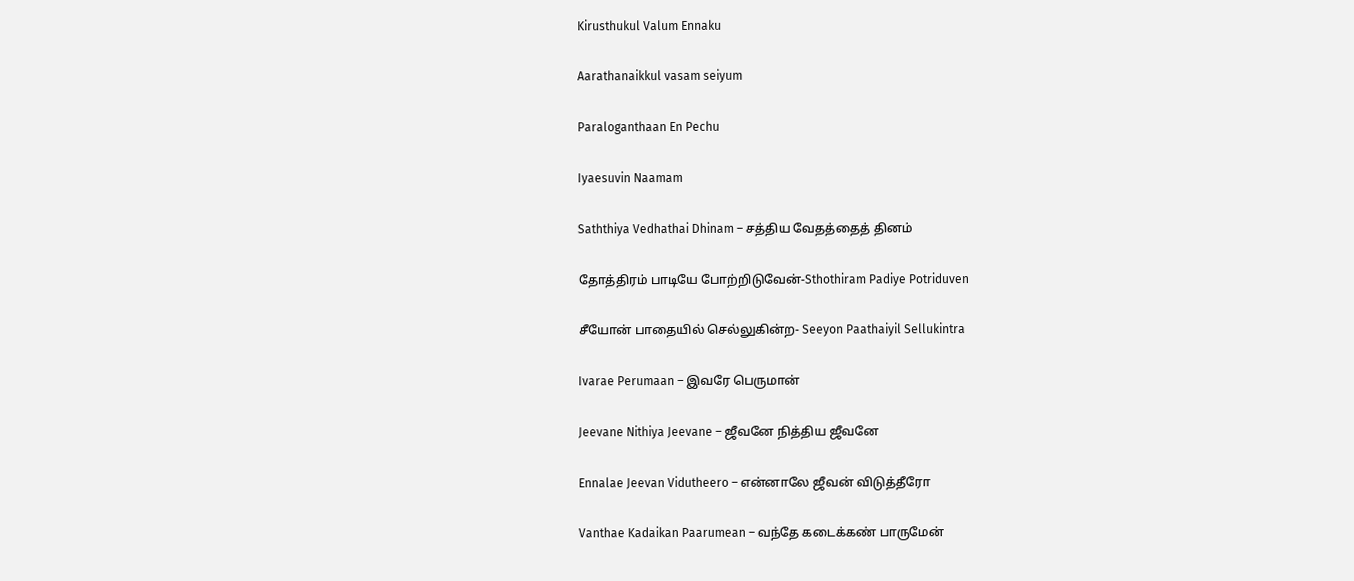Kirusthukul Valum Ennaku

Aarathanaikkul vasam seiyum

Paraloganthaan En Pechu

Iyaesuvin Naamam

Saththiya Vedhathai Dhinam – சத்திய வேதத்தைத் தினம்

தோத்திரம் பாடியே போற்றிடுவேன்-Sthothiram Padiye Potriduven

சீயோன் பாதையில் செல்லுகின்ற- Seeyon Paathaiyil Sellukintra

Ivarae Perumaan – இவரே பெருமான்

Jeevane Nithiya Jeevane – ஜீவனே நித்திய ஜீவனே

Ennalae Jeevan Vidutheero – என்னாலே ஜீவன் விடுத்தீரோ

Vanthae Kadaikan Paarumean – வந்தே கடைக்கண் பாருமேன்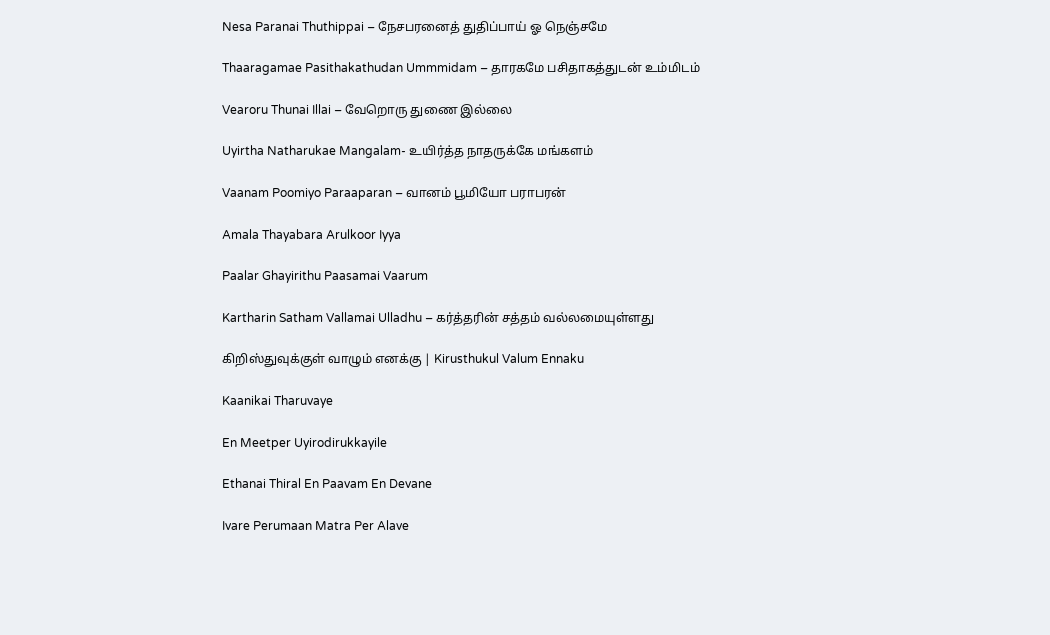Nesa Paranai Thuthippai – நேசபரனைத் துதிப்பாய் ஓ நெஞ்சமே

Thaaragamae Pasithakathudan Ummmidam – தாரகமே பசிதாகத்துடன் உம்மிடம்

Vearoru Thunai Illai – வேறொரு துணை இல்லை

Uyirtha Natharukae Mangalam- உயிர்த்த நாதருக்கே மங்களம்

Vaanam Poomiyo Paraaparan – வானம் பூமியோ பராபரன்

Amala Thayabara Arulkoor Iyya

Paalar Ghayirithu Paasamai Vaarum

Kartharin Satham Vallamai Ulladhu – கர்த்தரின் சத்தம் வல்லமையுள்ளது

கிறிஸ்துவுக்குள் வாழும் எனக்கு | Kirusthukul Valum Ennaku

Kaanikai Tharuvaye

En Meetper Uyirodirukkayile

Ethanai Thiral En Paavam En Devane

Ivare Perumaan Matra Per Alave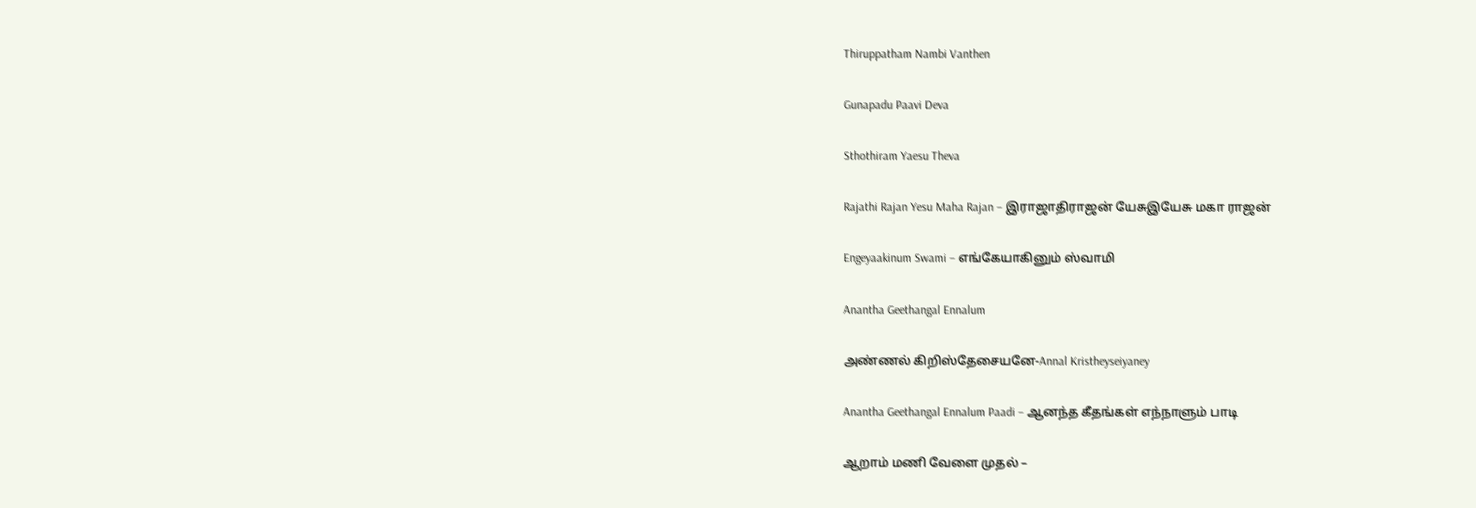Thiruppatham Nambi Vanthen

Gunapadu Paavi Deva

Sthothiram Yaesu Theva

Rajathi Rajan Yesu Maha Rajan – இராஜாதிராஜன் யேசுஇயேசு மகா ராஜன்

Engeyaakinum Swami – எங்கேயாகினும் ஸ்வாமி

Anantha Geethangal Ennalum

அண்ணல் கிறிஸ்தேசையனே-Annal Kristheyseiyaney

Anantha Geethangal Ennalum Paadi – ஆனந்த கீதங்கள் எந்நாளும் பாடி

ஆறாம் மணி வேளை முதல் –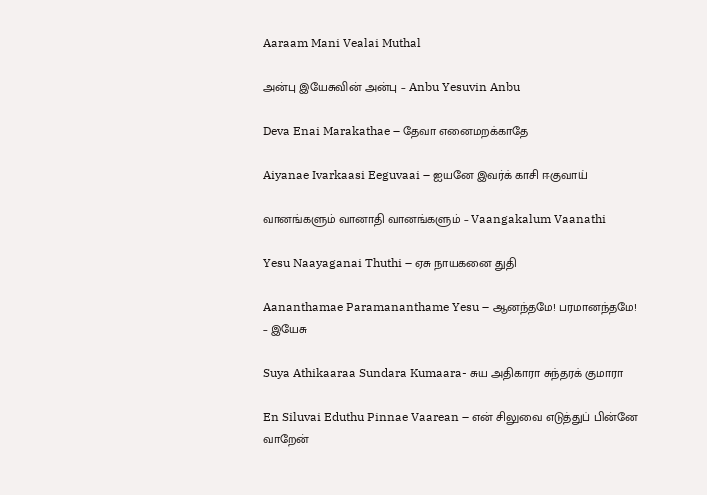Aaraam Mani Vealai Muthal

அன்பு இயேசுவின் அன்பு – Anbu Yesuvin Anbu

Deva Enai Marakathae – தேவா எனைமறக்காதே

Aiyanae Ivarkaasi Eeguvaai – ஐயனே இவர்க் காசி ஈகுவாய்

வானங்களும் வானாதி வானங்களும் – Vaangakalum Vaanathi

Yesu Naayaganai Thuthi – ஏசு நாயகனை துதி

Aananthamae Paramananthame Yesu – ஆனந்தமே! பரமானந்தமே! – இயேசு

Suya Athikaaraa Sundara Kumaara- சுய அதிகாரா சுந்தரக் குமாரா

En Siluvai Eduthu Pinnae Vaarean – என் சிலுவை எடுத்துப் பின்னே வாறேன்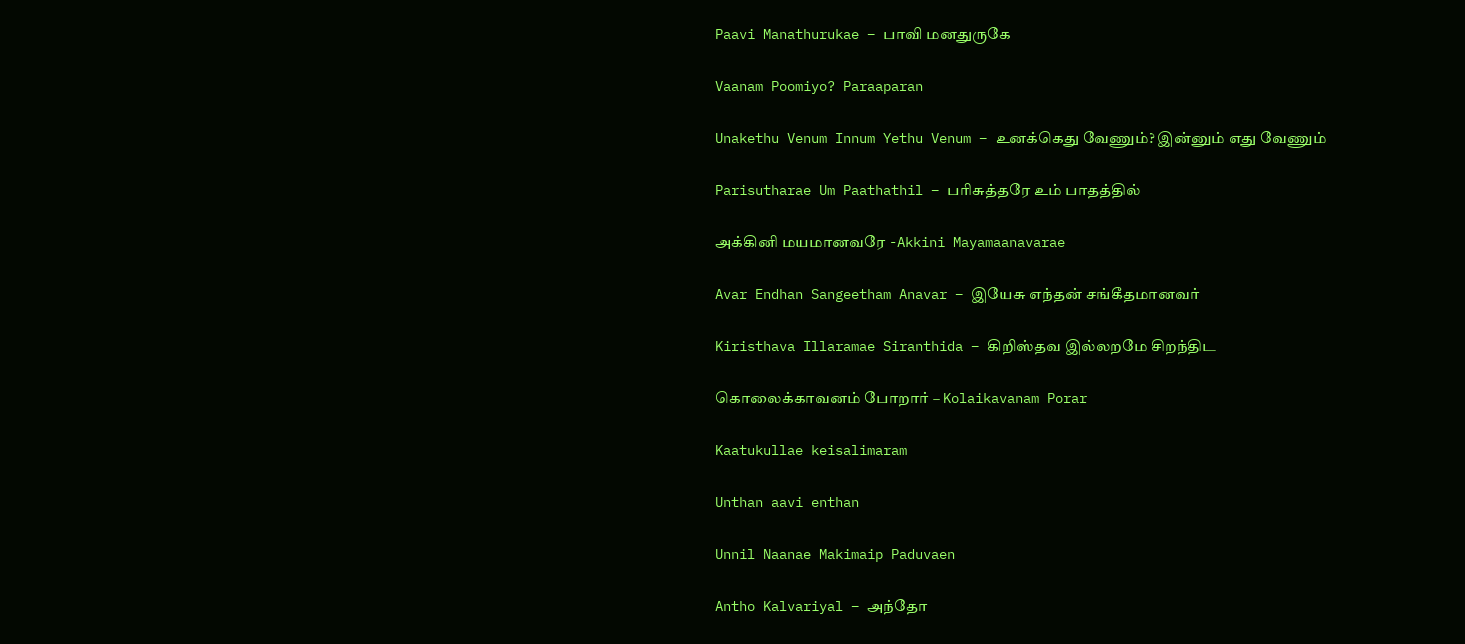Paavi Manathurukae – பாவி மனதுருகே

Vaanam Poomiyo? Paraaparan

Unakethu Venum Innum Yethu Venum – உனக்கெது வேணும்? இன்னும் எது வேணும்

Parisutharae Um Paathathil – பரிசுத்தரே உம் பாதத்தில்

அக்கினி மயமானவரே -Akkini Mayamaanavarae

Avar Endhan Sangeetham Anavar – இயேசு எந்தன் சங்கீதமானவர்

Kiristhava Illaramae Siranthida – கிறிஸ்தவ இல்லறமே சிறந்திட

கொலைக்காவனம் போறார் – Kolaikavanam Porar

Kaatukullae keisalimaram

Unthan aavi enthan

Unnil Naanae Makimaip Paduvaen

Antho Kalvariyal – அந்தோ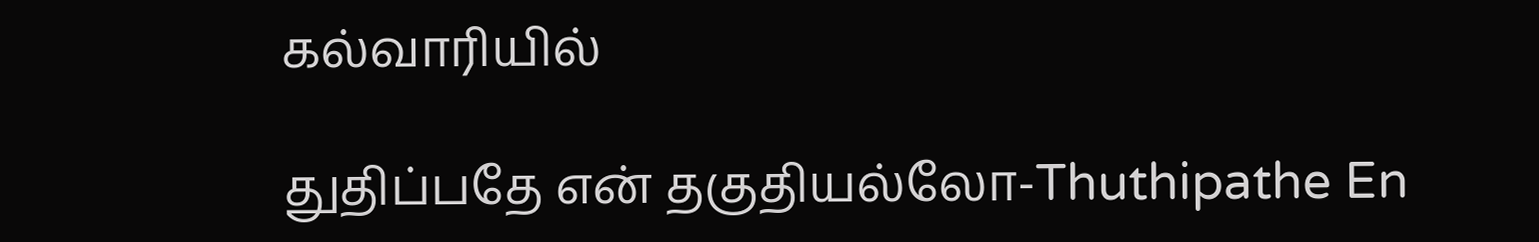கல்வாரியில்

துதிப்பதே என் தகுதியல்லோ-Thuthipathe En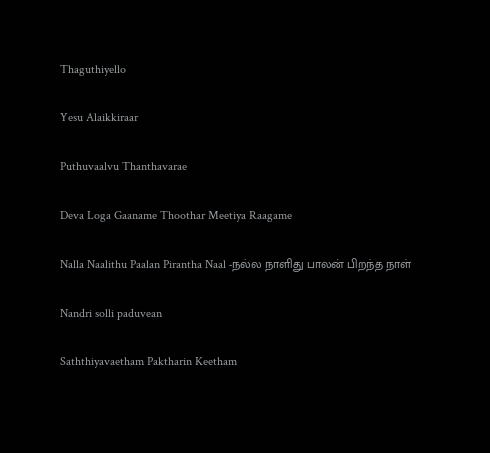Thaguthiyello

Yesu Alaikkiraar

Puthuvaalvu Thanthavarae

Deva Loga Gaaname Thoothar Meetiya Raagame

Nalla Naalithu Paalan Pirantha Naal -நல்ல நாளிது பாலன் பிறந்த நாள்

Nandri solli paduvean

Saththiyavaetham Paktharin Keetham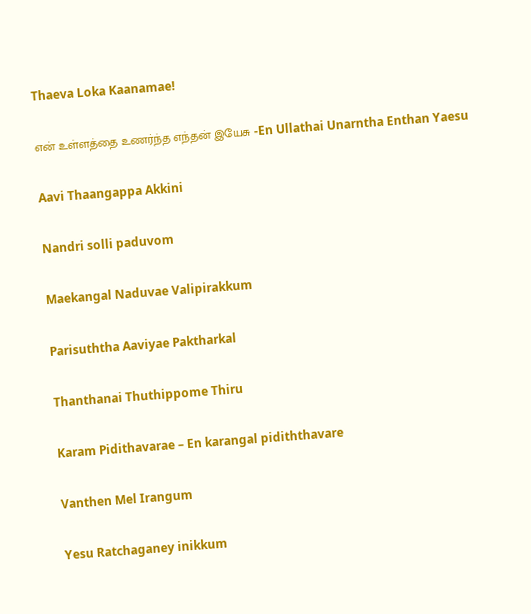Thaeva Loka Kaanamae!

என் உள்ளத்தை உணர்ந்த எந்தன் இயேசு -En Ullathai Unarntha Enthan Yaesu

Aavi Thaangappa Akkini

Nandri solli paduvom

Maekangal Naduvae Valipirakkum

Parisuththa Aaviyae Paktharkal

Thanthanai Thuthippome Thiru

Karam Pidithavarae – En karangal pidiththavare

Vanthen Mel Irangum

Yesu Ratchaganey inikkum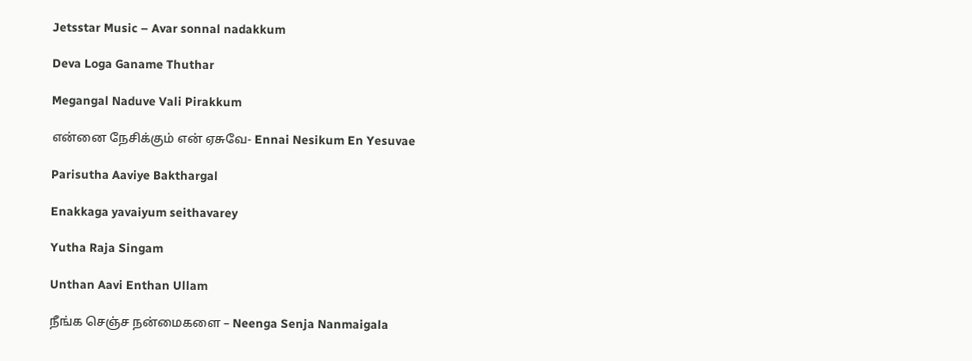Jetsstar Music – Avar sonnal nadakkum

Deva Loga Ganame Thuthar

Megangal Naduve Vali Pirakkum

என்னை நேசிக்கும் என் ஏசுவே- Ennai Nesikum En Yesuvae

Parisutha Aaviye Bakthargal

Enakkaga yavaiyum seithavarey

Yutha Raja Singam

Unthan Aavi Enthan Ullam

நீங்க செஞ்ச நன்மைகளை – Neenga Senja Nanmaigala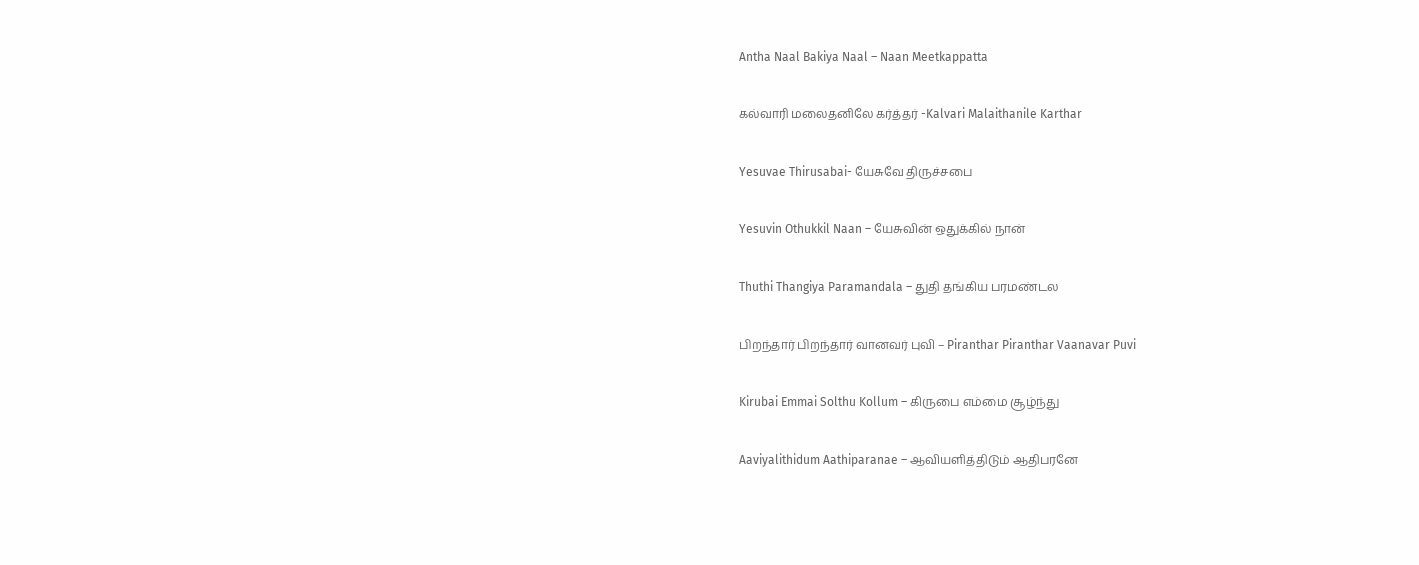Antha Naal Bakiya Naal – Naan Meetkappatta

கல்வாரி மலைதனிலே கர்த்தர் -Kalvari Malaithanile Karthar

Yesuvae Thirusabai- யேசுவே திருச்சபை

Yesuvin Othukkil Naan – யேசுவின் ஒதுக்கில் நான்

Thuthi Thangiya Paramandala – துதி தங்கிய பரமண்டல

பிறந்தார் பிறந்தார் வானவர் புவி – Piranthar Piranthar Vaanavar Puvi

Kirubai Emmai Solthu Kollum – கிருபை எம்மை சூழ்ந்து

Aaviyalithidum Aathiparanae – ஆவியளித்திடும் ஆதிபரனே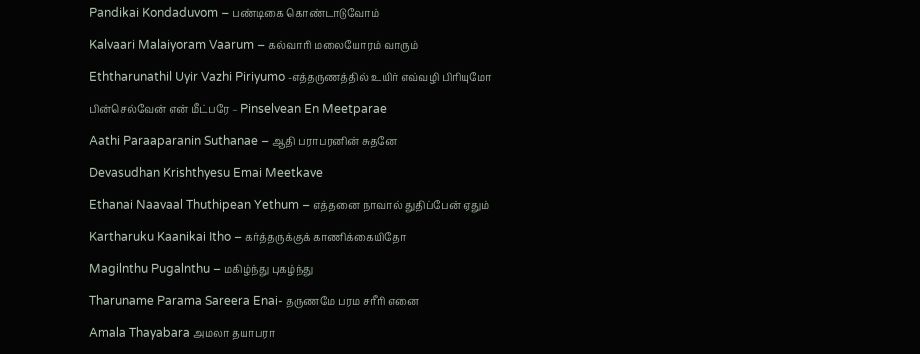Pandikai Kondaduvom – பண்டிகை கொண்டாடுவோம்

Kalvaari Malaiyoram Vaarum – கல்வாரி மலையோரம் வாரும்

Eththarunathil Uyir Vazhi Piriyumo -எத்தருணத்தில் உயிர் எவ்வழி பிரியுமோ

பின்செல்வேன் என் மீட்பரே – Pinselvean En Meetparae

Aathi Paraaparanin Suthanae – ஆதி பராபரனின் சுதனே

Devasudhan Krishthyesu Emai Meetkave

Ethanai Naavaal Thuthipean Yethum – எத்தனை நாவால் துதிப்பேன் ஏதும்

Kartharuku Kaanikai Itho – கர்த்தருக்குக் காணிக்கையிதோ

Magilnthu Pugalnthu – மகிழ்ந்து புகழ்ந்து

Tharuname Parama Sareera Enai- தருணமே பரம சரீரி எனை

Amala Thayabara அமலா தயாபரா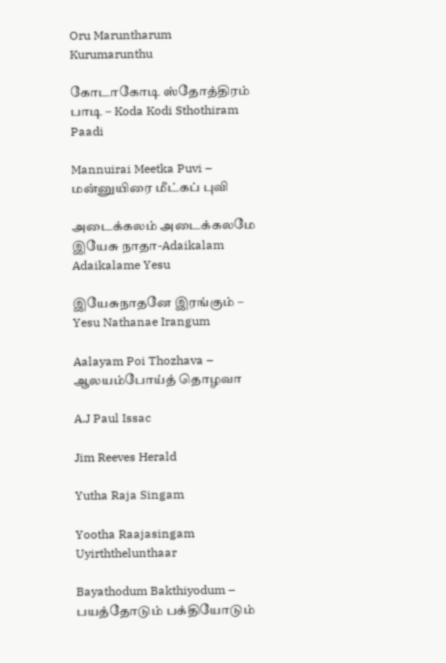Oru Maruntharum Kurumarunthu

கோடாகோடி ஸ்தோத்திரம் பாடி – Koda Kodi Sthothiram Paadi

Mannuirai Meetka Puvi – மன்னுயிரை மீட்கப் புவி

அடைக்கலம் அடைக்கலமே இயேசு நாதா-Adaikalam Adaikalame Yesu

இயேசுநாதனே இரங்கும் – Yesu Nathanae Irangum

Aalayam Poi Thozhava – ஆலயம்போய்த் தொழவா

A.J Paul Issac

Jim Reeves Herald

Yutha Raja Singam

Yootha Raajasingam Uyirththelunthaar

Bayathodum Bakthiyodum – பயத்தோடும் பக்தியோடும்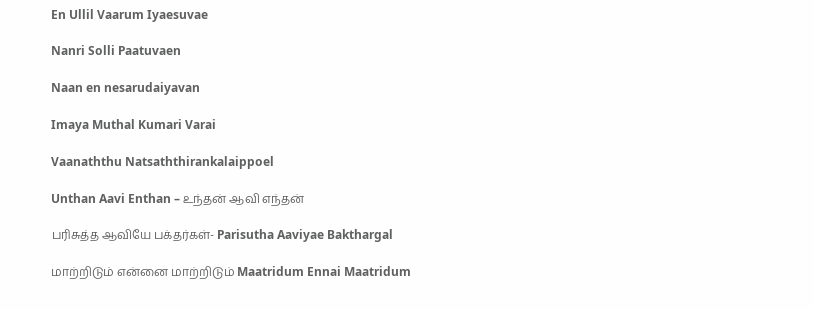En Ullil Vaarum Iyaesuvae

Nanri Solli Paatuvaen

Naan en nesarudaiyavan

Imaya Muthal Kumari Varai

Vaanaththu Natsaththirankalaippoel

Unthan Aavi Enthan – உந்தன் ஆவி எந்தன்

பரிசுத்த ஆவியே பக்தர்கள்- Parisutha Aaviyae Bakthargal

மாற்றிடும் என்னை மாற்றிடும் Maatridum Ennai Maatridum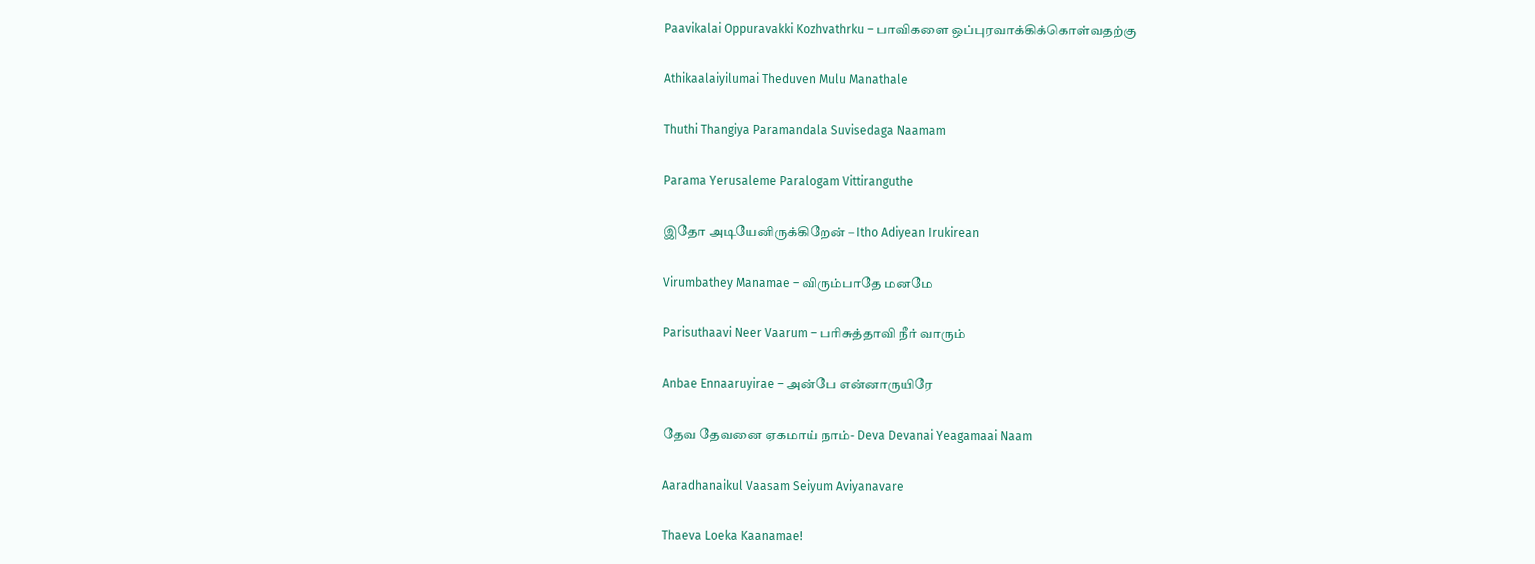Paavikalai Oppuravakki Kozhvathrku – பாவிகளை ஒப்புரவாக்கிக்கொள்வதற்கு

Athikaalaiyilumai Theduven Mulu Manathale

Thuthi Thangiya Paramandala Suvisedaga Naamam

Parama Yerusaleme Paralogam Vittiranguthe

இதோ அடியேனிருக்கிறேன் – Itho Adiyean Irukirean

Virumbathey Manamae – விரும்பாதே மனமே

Parisuthaavi Neer Vaarum – பரிசுத்தாவி நீர் வாரும்

Anbae Ennaaruyirae – அன்பே என்னாருயிரே

தேவ தேவனை ஏகமாய் நாம்- Deva Devanai Yeagamaai Naam

Aaradhanaikul Vaasam Seiyum Aviyanavare

Thaeva Loeka Kaanamae!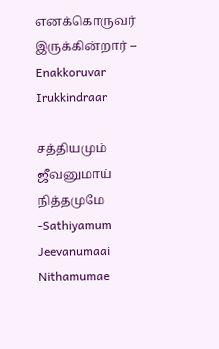எனக்கொருவர் இருக்கின்றார் – Enakkoruvar Irukkindraar

சத்தியமும் ஜீவனுமாய் நித்தமுமே -Sathiyamum Jeevanumaai Nithamumae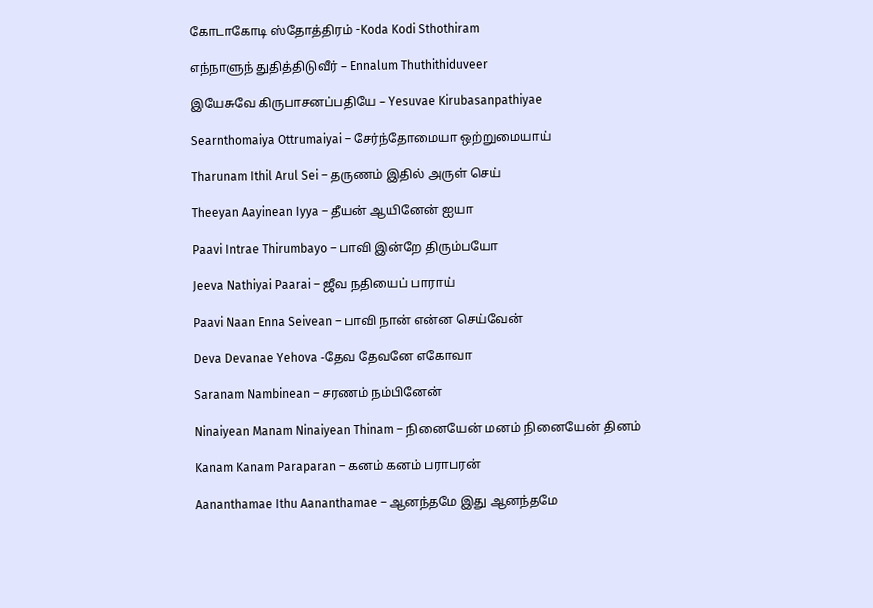கோடாகோடி ஸ்தோத்திரம் -Koda Kodi Sthothiram

எந்நாளுந் துதித்திடுவீர் – Ennalum Thuthithiduveer

இயேசுவே கிருபாசனப்பதியே – Yesuvae Kirubasanpathiyae

Searnthomaiya Ottrumaiyai – சேர்ந்தோமையா ஒற்றுமையாய்

Tharunam Ithil Arul Sei – தருணம் இதில் அருள் செய்

Theeyan Aayinean Iyya – தீயன் ஆயினேன் ஐயா

Paavi Intrae Thirumbayo – பாவி இன்றே திரும்பயோ

Jeeva Nathiyai Paarai – ஜீவ நதியைப் பாராய்

Paavi Naan Enna Seivean – பாவி நான் என்ன செய்வேன்

Deva Devanae Yehova -தேவ தேவனே எகோவா

Saranam Nambinean – சரணம் நம்பினேன்

Ninaiyean Manam Ninaiyean Thinam – நினையேன் மனம் நினையேன் தினம்

Kanam Kanam Paraparan – கனம் கனம் பராபரன்

Aananthamae Ithu Aananthamae – ஆனந்தமே இது ஆனந்தமே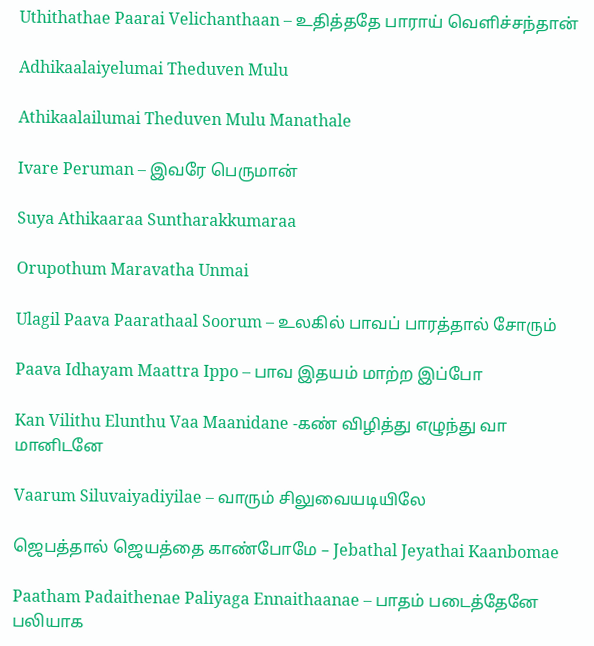Uthithathae Paarai Velichanthaan – உதித்ததே பாராய் வெளிச்சந்தான்

Adhikaalaiyelumai Theduven Mulu

Athikaalailumai Theduven Mulu Manathale

Ivare Peruman – இவரே பெருமான்

Suya Athikaaraa Suntharakkumaraa

Orupothum Maravatha Unmai

Ulagil Paava Paarathaal Soorum – உலகில் பாவப் பாரத்தால் சோரும்

Paava Idhayam Maattra Ippo – பாவ இதயம் மாற்ற இப்போ

Kan Vilithu Elunthu Vaa Maanidane -கண் விழித்து எழுந்து வா மானிடனே

Vaarum Siluvaiyadiyilae – வாரும் சிலுவையடியிலே

ஜெபத்தால் ஜெயத்தை காண்போமே – Jebathal Jeyathai Kaanbomae

Paatham Padaithenae Paliyaga Ennaithaanae – பாதம் படைத்தேனே பலியாக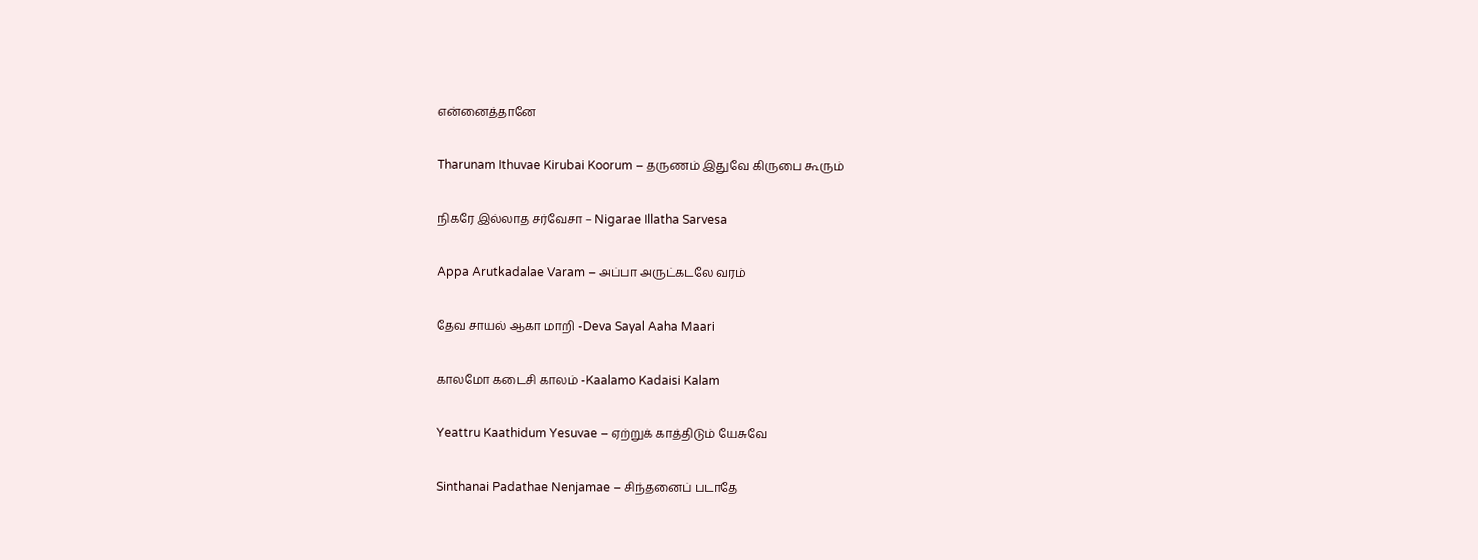என்னைத்தானே

Tharunam Ithuvae Kirubai Koorum – தருணம் இதுவே கிருபை கூரும்

நிகரே இல்லாத சர்வேசா – Nigarae Illatha Sarvesa

Appa Arutkadalae Varam – அப்பா அருட்கடலே வரம்

தேவ சாயல் ஆகா மாறி -Deva Sayal Aaha Maari

காலமோ கடைசி காலம் -Kaalamo Kadaisi Kalam

Yeattru Kaathidum Yesuvae – ஏற்றுக் காத்திடும் யேசுவே

Sinthanai Padathae Nenjamae – சிந்தனைப் படாதே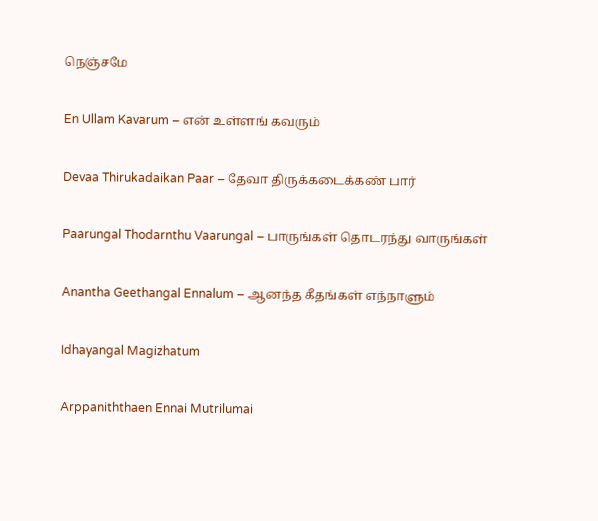நெஞ்சமே

En Ullam Kavarum – என் உள்ளங் கவரும்

Devaa Thirukadaikan Paar – தேவா திருக்கடைக்கண் பார்

Paarungal Thodarnthu Vaarungal – பாருங்கள் தொடரந்து வாருங்கள்

Anantha Geethangal Ennalum – ஆனந்த கீதங்கள் எந்நாளும்

Idhayangal Magizhatum

Arppaniththaen Ennai Mutrilumai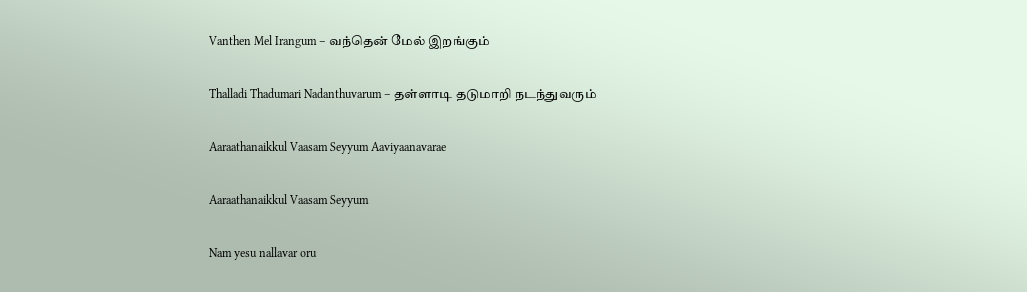Vanthen Mel Irangum – வந்தென் மேல் இறங்கும்

Thalladi Thadumari Nadanthuvarum – தள்ளாடி தடுமாறி நடந்துவரும்

Aaraathanaikkul Vaasam Seyyum Aaviyaanavarae

Aaraathanaikkul Vaasam Seyyum

Nam yesu nallavar oru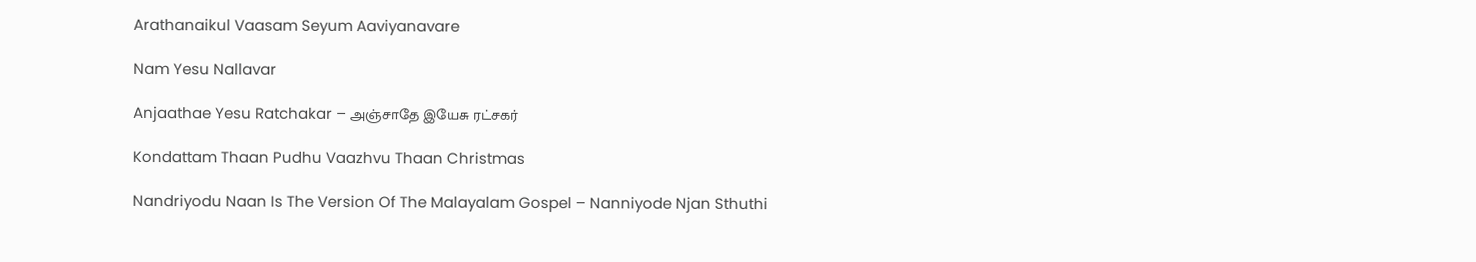Arathanaikul Vaasam Seyum Aaviyanavare

Nam Yesu Nallavar

Anjaathae Yesu Ratchakar – அஞ்சாதே இயேசு ரட்சகர்

Kondattam Thaan Pudhu Vaazhvu Thaan Christmas

Nandriyodu Naan Is The Version Of The Malayalam Gospel – Nanniyode Njan Sthuthi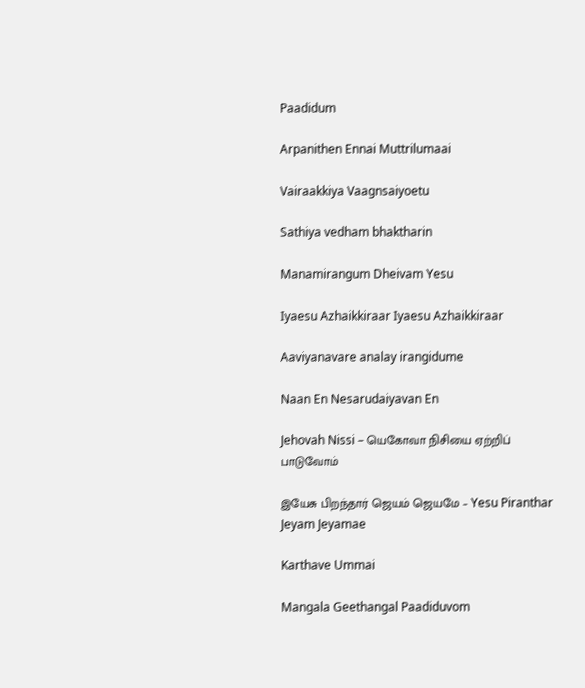Paadidum

Arpanithen Ennai Muttrilumaai

Vairaakkiya Vaagnsaiyoetu

Sathiya vedham bhaktharin

Manamirangum Dheivam Yesu

Iyaesu Azhaikkiraar Iyaesu Azhaikkiraar

Aaviyanavare analay irangidume

Naan En Nesarudaiyavan En

Jehovah Nissi – யெகோவா நிசியை ஏற்றிப் பாடுவோம்

இயேசு பிறந்தார் ஜெயம் ஜெயமே – Yesu Piranthar Jeyam Jeyamae

Karthave Ummai

Mangala Geethangal Paadiduvom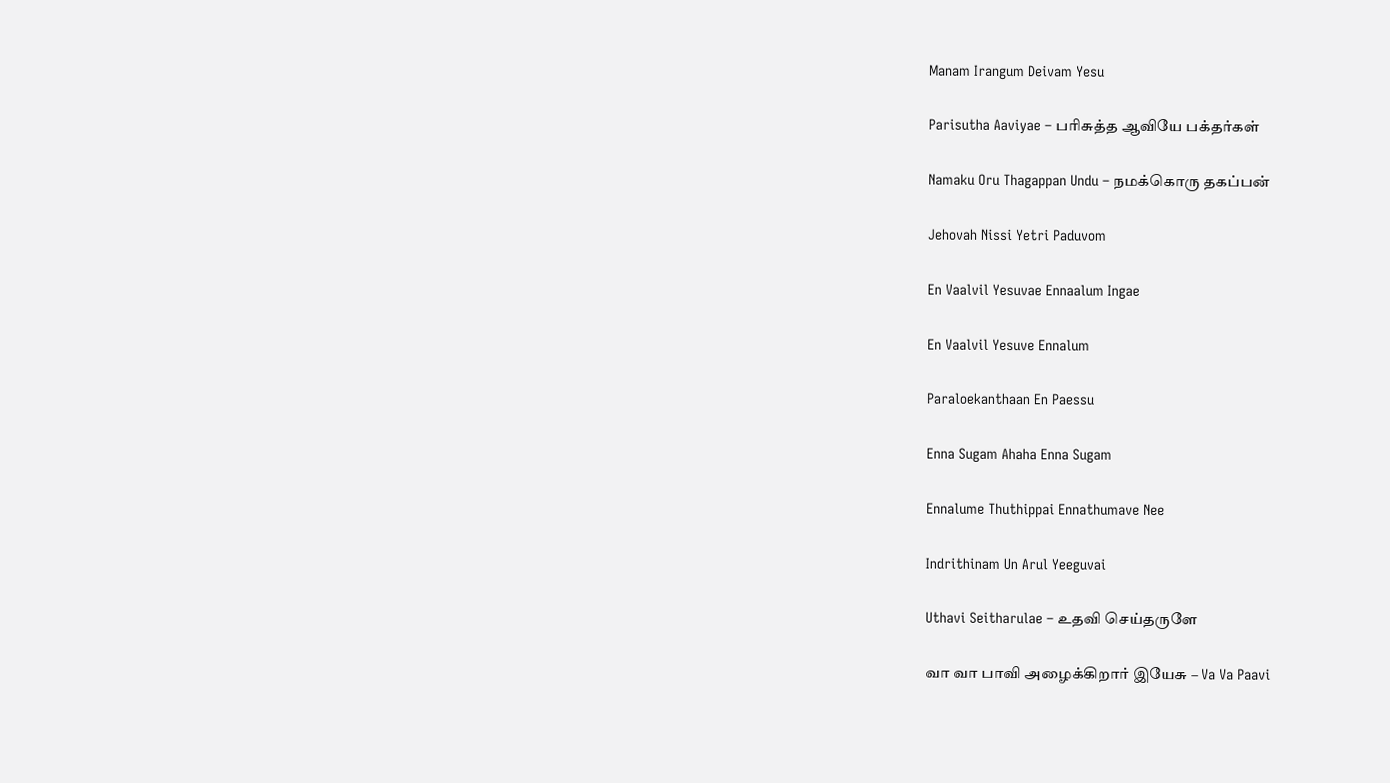Manam Irangum Deivam Yesu

Parisutha Aaviyae – பரிசுத்த ஆவியே பக்தர்கள்

Namaku Oru Thagappan Undu – நமக்கொரு தகப்பன்

Jehovah Nissi Yetri Paduvom

En Vaalvil Yesuvae Ennaalum Ingae

En Vaalvil Yesuve Ennalum

Paraloekanthaan En Paessu

Enna Sugam Ahaha Enna Sugam

Ennalume Thuthippai Ennathumave Nee

Indrithinam Un Arul Yeeguvai

Uthavi Seitharulae – உதவி செய்தருளே

வா வா பாவி அழைக்கிறார் இயேசு – Va Va Paavi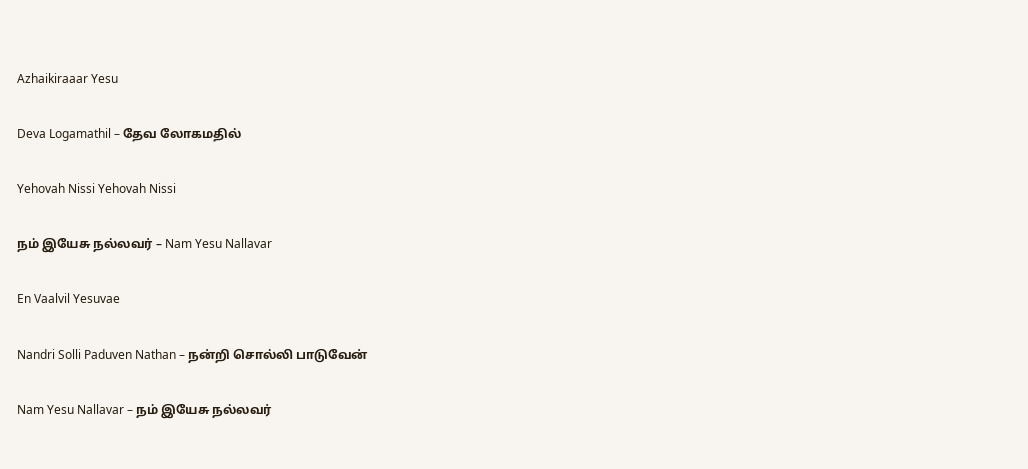Azhaikiraaar Yesu

Deva Logamathil – தேவ லோகமதில்

Yehovah Nissi Yehovah Nissi

நம் இயேசு நல்லவர் – Nam Yesu Nallavar

En Vaalvil Yesuvae

Nandri Solli Paduven Nathan – நன்றி சொல்லி பாடுவேன்

Nam Yesu Nallavar – நம் இயேசு நல்லவர்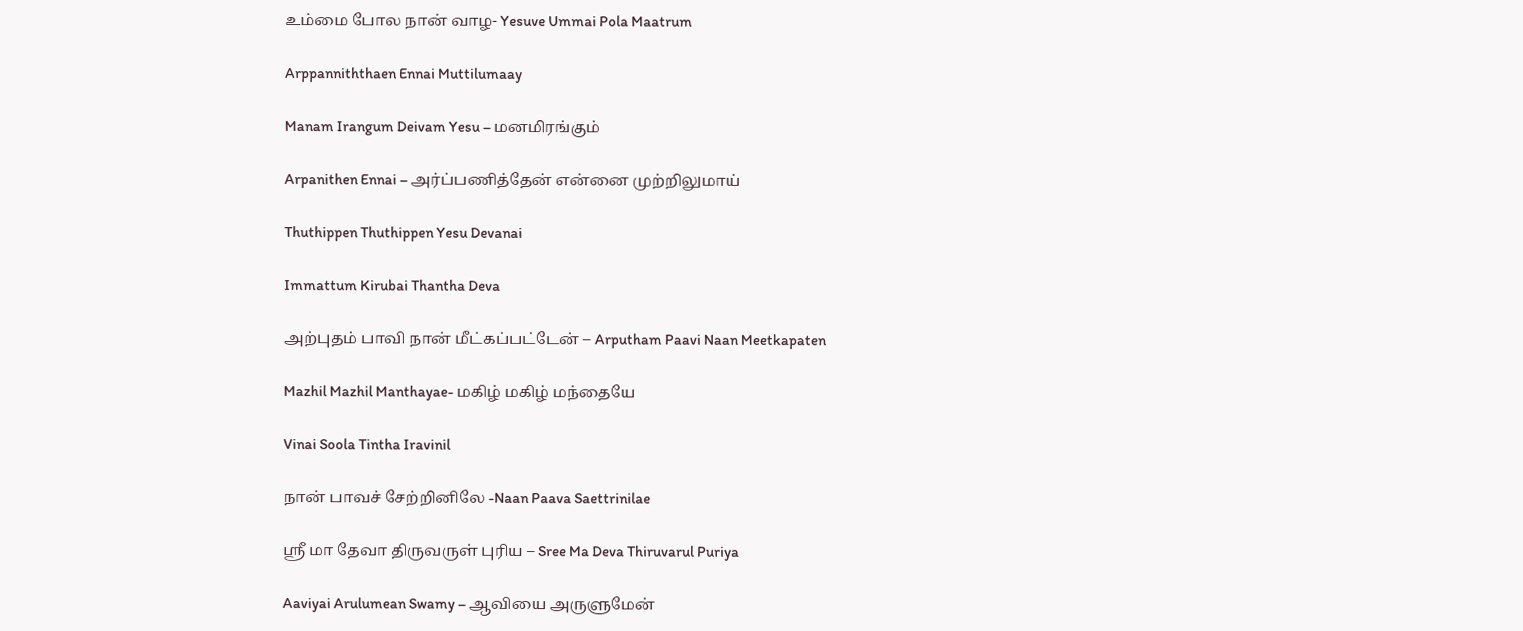உம்மை போல நான் வாழ- Yesuve Ummai Pola Maatrum

Arppanniththaen Ennai Muttilumaay

Manam Irangum Deivam Yesu – மனமிரங்கும்

Arpanithen Ennai – அர்ப்பணித்தேன் என்னை முற்றிலுமாய்

Thuthippen Thuthippen Yesu Devanai

Immattum Kirubai Thantha Deva

அற்புதம் பாவி நான் மீட்கப்பட்டேன் – Arputham Paavi Naan Meetkapaten

Mazhil Mazhil Manthayae- மகிழ் மகிழ் மந்தையே

Vinai Soola Tintha Iravinil

நான் பாவச் சேற்றினிலே -Naan Paava Saettrinilae

ஸ்ரீ மா தேவா திருவருள் புரிய – Sree Ma Deva Thiruvarul Puriya

Aaviyai Arulumean Swamy – ஆவியை அருளுமேன்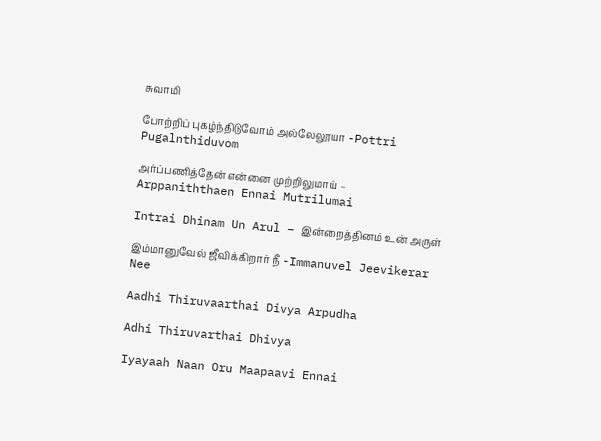சுவாமி

போற்றிப் புகழ்ந்திடுவோம் அல்லேலூயா -Pottri Pugalnthiduvom

அர்ப்பணித்தேன் என்னை முற்றிலுமாய் – Arppaniththaen Ennai Mutrilumai

Intrai Dhinam Un Arul – இன்றைத்தினம் உன் அருள்

இம்மானுவேல் ஜீவிக்கிறார் நீ -Immanuvel Jeevikerar Nee

Aadhi Thiruvaarthai Divya Arpudha

Adhi Thiruvarthai Dhivya

Iyayaah Naan Oru Maapaavi Ennai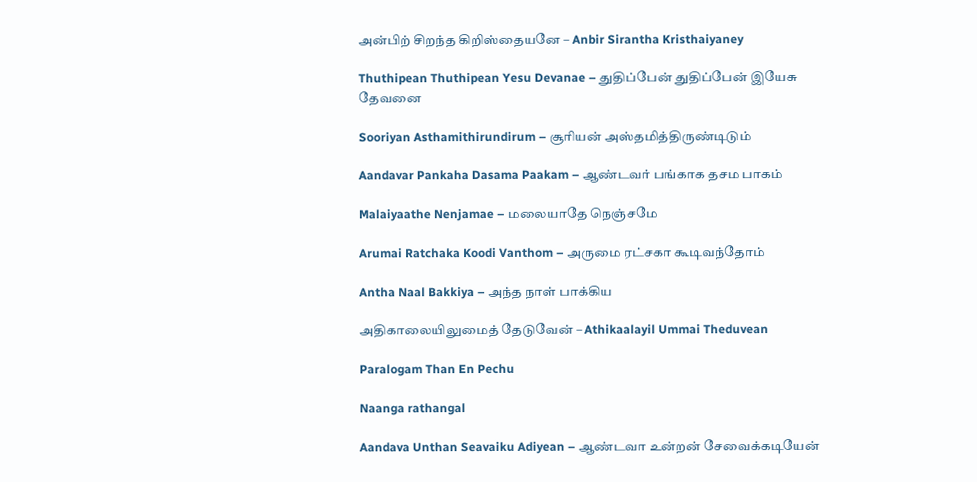அன்பிற் சிறந்த கிறிஸ்தையனே – Anbir Sirantha Kristhaiyaney

Thuthipean Thuthipean Yesu Devanae – துதிப்பேன் துதிப்பேன் இயேசு தேவனை

Sooriyan Asthamithirundirum – சூரியன் அஸ்தமித்திருண்டிடும்

Aandavar Pankaha Dasama Paakam – ஆண்டவர் பங்காக தசம பாகம்

Malaiyaathe Nenjamae – மலையாதே நெஞ்சமே

Arumai Ratchaka Koodi Vanthom – அருமை ரட்சகா கூடிவந்தோம்

Antha Naal Bakkiya – அந்த நாள் பாக்கிய

அதிகாலையிலுமைத் தேடுவேன் – Athikaalayil Ummai Theduvean

Paralogam Than En Pechu

Naanga rathangal

Aandava Unthan Seavaiku Adiyean – ஆண்டவா உன்றன் சேவைக்கடியேன்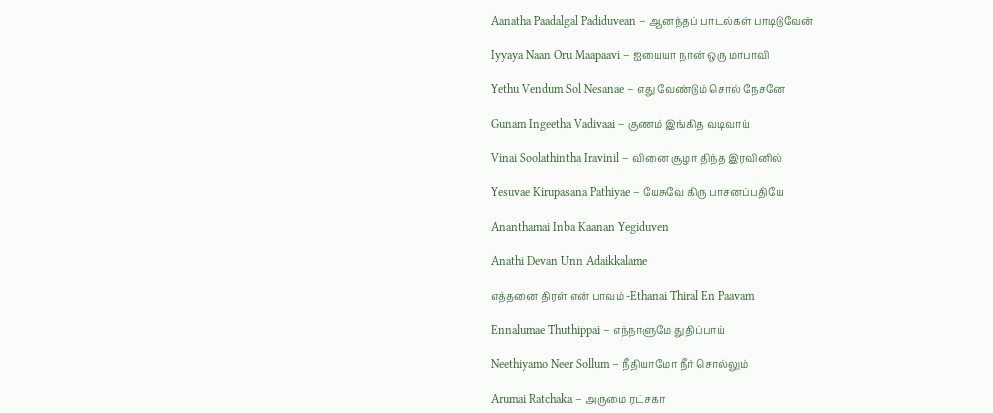Aanatha Paadalgal Padiduvean – ஆனந்தப் பாடல்கள் பாடிடுவேன்

Iyyaya Naan Oru Maapaavi – ஐயையா நான் ஒரு மாபாவி

Yethu Vendum Sol Nesanae – எது வேண்டும் சொல் நேசனே

Gunam Ingeetha Vadivaai – குணம் இங்கித வடிவாய்

Vinai Soolathintha Iravinil – வினை சூழா திந்த இரவினில்

Yesuvae Kirupasana Pathiyae – யேசுவே கிரு பாசனப்பதியே

Ananthamai Inba Kaanan Yegiduven

Anathi Devan Unn Adaikkalame

எத்தனை திரள் என் பாவம் -Ethanai Thiral En Paavam

Ennalumae Thuthippai – எந்நாளுமே துதிப்பாய்

Neethiyamo Neer Sollum – நீதியாமோ நீர் சொல்லும்

Arumai Ratchaka – அருமை ரட்சகா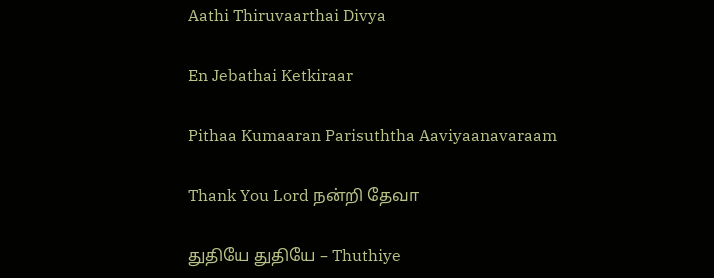Aathi Thiruvaarthai Divya

En Jebathai Ketkiraar

Pithaa Kumaaran Parisuththa Aaviyaanavaraam

Thank You Lord நன்றி தேவா

துதியே துதியே – Thuthiye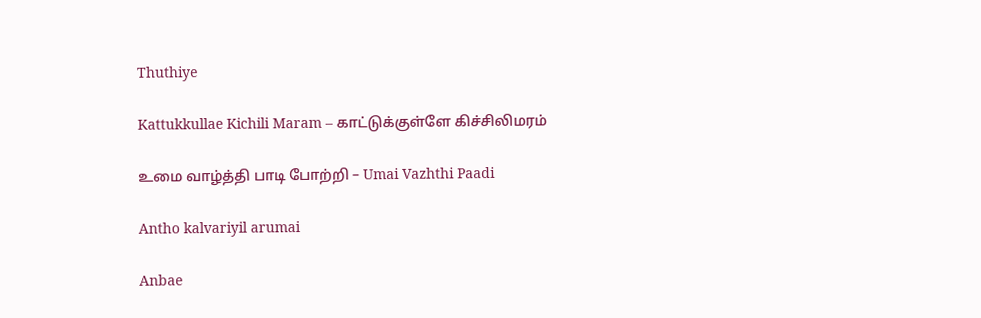Thuthiye

Kattukkullae Kichili Maram – காட்டுக்குள்ளே கிச்சிலிமரம்

உமை வாழ்த்தி பாடி போற்றி – Umai Vazhthi Paadi

Antho kalvariyil arumai

Anbae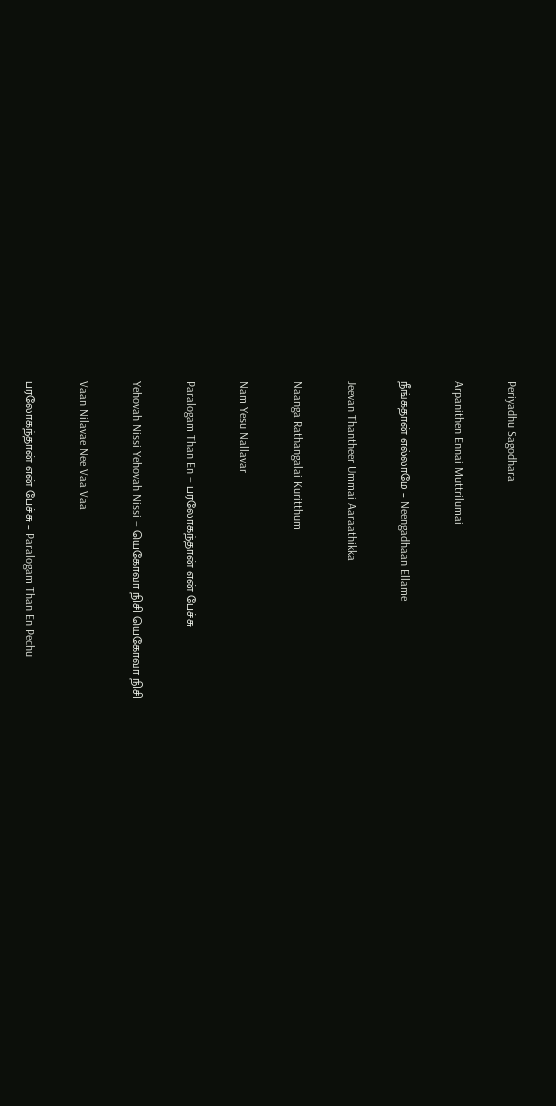Periyadhu Sagodhara

Arpanithen Ennai Muttrilumai

நீங்கதான் எல்லாமே – Neengadhaan Ellame

Jeevan Thantheer Ummai Aaraathikka

Naanga Rathangalai Kuritthum

Nam Yesu Nallavar

Paralogam Than En – பரலோகந்தான் என் பேச்சு

Yehovah Nissi Yehovah Nissi – யெகோவா நிசி யெகோவா நிசி

Vaan Nilavae Nee Vaa Vaa

பரலோகந்தான் என் பேச்சு – Paralogam Than En Pechu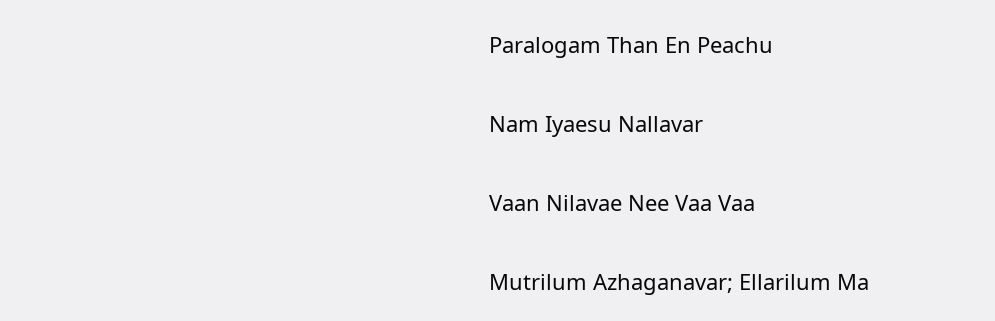Paralogam Than En Peachu

Nam Iyaesu Nallavar

Vaan Nilavae Nee Vaa Vaa

Mutrilum Azhaganavar; Ellarilum Ma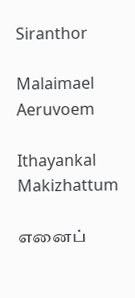Siranthor

Malaimael Aeruvoem

Ithayankal Makizhattum

எனைப்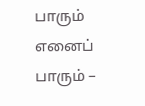பாரும் எனைப் பாரும் –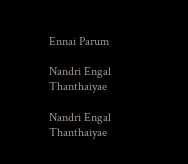Ennai Parum

Nandri Engal Thanthaiyae

Nandri Engal Thanthaiyae